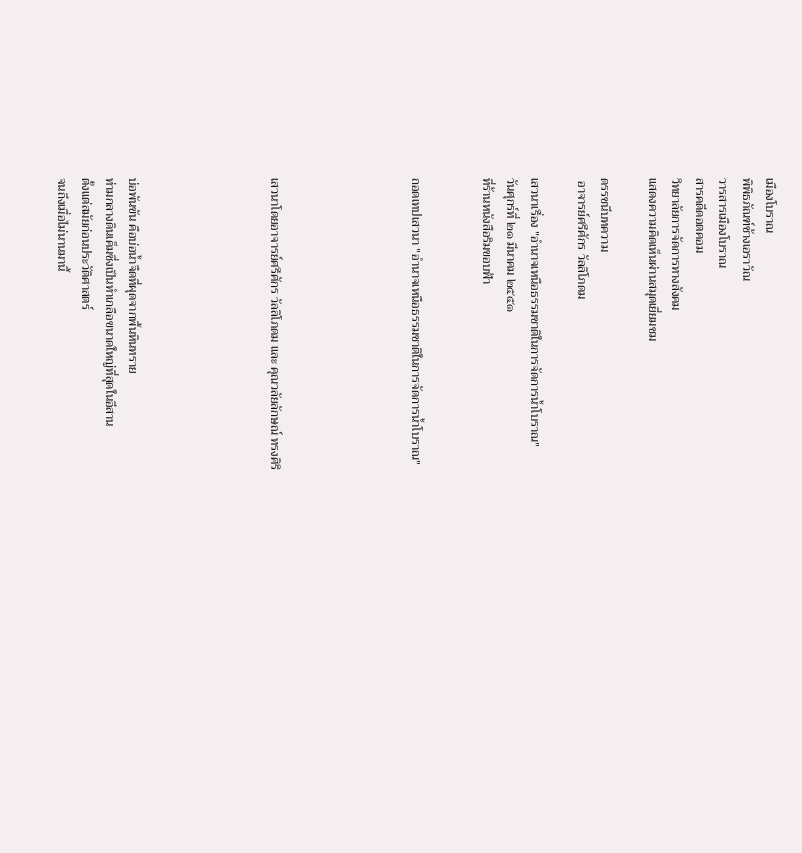เมืองโบราณ
พิพิธภัณฑ์ช้างเอราวัณ
วารสารเมืองโบราณ
สารคดีดอตคอม
วิทยาลัยการจัดการทางสังคม
แสดงความคิดเห็นผ่านสมุดเยี่ยมชม

ดรรชนีบทความ
 อาจารย์ศรีศักร วัลลิโภดม

เสวนาเรื่อง "อำนาจเหนือธรรมชาติในการจัดการน้ำโบราณ"
วันศุกร์ที่ ๒๑ มีนาคม ๒๕๕๑
ที่ร้านหนังสือริมขอบฟ้า


ถอดเทปเสวนา "อำนาจเหนือธรรมชาติในการจัดการน้ำโบราณ"





เสวนาโดยอาจารย์ศรีศักร วัลลิโภดม และ คุณวลัยลักษณ์ ทรงศิริ





บ่อพันขัน คือบ่อน้ำจืดที่ผุดจากพื้นหินทราย
ท่ามกลางดินเค็มซึ่งเป็นทำเกลือขนาดใหญ่ที่สุดในอีสาน
ตั้งแต่สมัยก่อนประวัติศาสตร์
จนถึงเมื่อไม่นานมานี้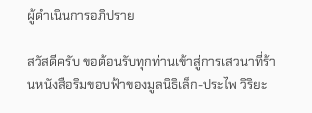ผู้ดำเนินการอภิปราย

สวัสดีครับ ขอต้อนรับทุกท่านเข้าสู่การเสวนาที่ร้านหนังสือริมขอบฟ้าของมูลนิธิเล็ก-ประไพ วิริยะ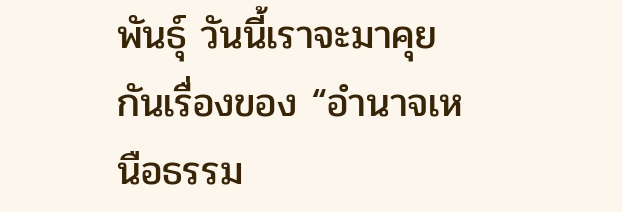พันธุ์ วันนี้เราจะมาคุยกันเรื่องของ “อำนาจเหนือธรรม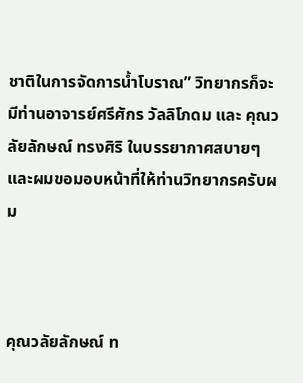ชาติในการจัดการน้ำโบราณ” วิทยากรก็จะมีท่านอาจารย์ศรีศักร วัลลิโภดม และ คุณวลัยลักษณ์ ทรงศิริ ในบรรยากาศสบายๆ และผมขอมอบหน้าที่ให้ท่านวิทยากรครับผม



คุณวลัยลักษณ์ ท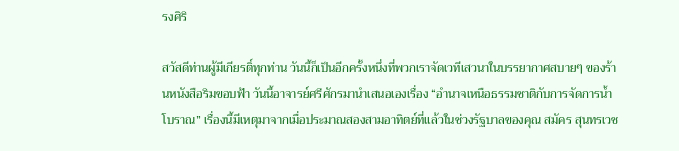รงศิริ

สวัสดีท่านผู้มีเกียรติ์ทุกท่าน วันนี้ก็เป็นอีกครั้งหนึ่งที่พวกเราจัดเวทีเสวนาในบรรยากาศสบายๆ ของร้านหนังสือริมขอบฟ้า วันนี้อาจารย์ศรีศักรมานำเสนอเองเรื่อง “อำนาจเหนือธรรมชาติกับการจัดการน้ำโบราณ” เรื่องนี้มีเหตุมาจากเมื่อประมาณสองสามอาทิตย์ที่แล้วในช่วงรัฐบาลของคุณ สมัคร สุนทรเวช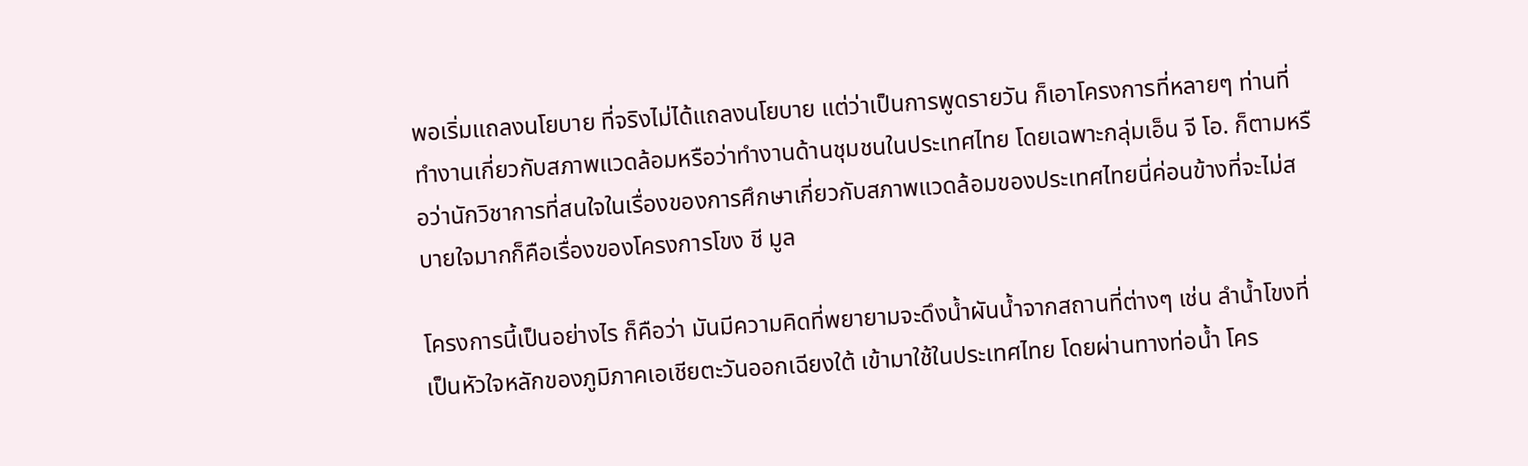พอเริ่มแถลงนโยบาย ที่จริงไม่ได้แถลงนโยบาย แต่ว่าเป็นการพูดรายวัน ก็เอาโครงการที่หลายๆ ท่านที่ทำงานเกี่ยวกับสภาพแวดล้อมหรือว่าทำงานด้านชุมชนในประเทศไทย โดยเฉพาะกลุ่มเอ็น จี โอ. ก็ตามหรือว่านักวิชาการที่สนใจในเรื่องของการศึกษาเกี่ยวกับสภาพแวดล้อมของประเทศไทยนี่ค่อนข้างที่จะไม่สบายใจมากก็คือเรื่องของโครงการโขง ชี มูล

โครงการนี้เป็นอย่างไร ก็คือว่า มันมีความคิดที่พยายามจะดึงน้ำผันน้ำจากสถานที่ต่างๆ เช่น ลำน้ำโขงที่เป็นหัวใจหลักของภูมิภาคเอเชียตะวันออกเฉียงใต้ เข้ามาใช้ในประเทศไทย โดยผ่านทางท่อน้ำ โคร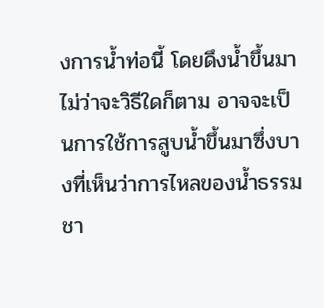งการน้ำท่อนี้ โดยดึงน้ำขึ้นมาไม่ว่าจะวิธีใดก็ตาม อาจจะเป็นการใช้การสูบน้ำขึ้นมาซึ่งบางที่เห็นว่าการไหลของน้ำธรรมชา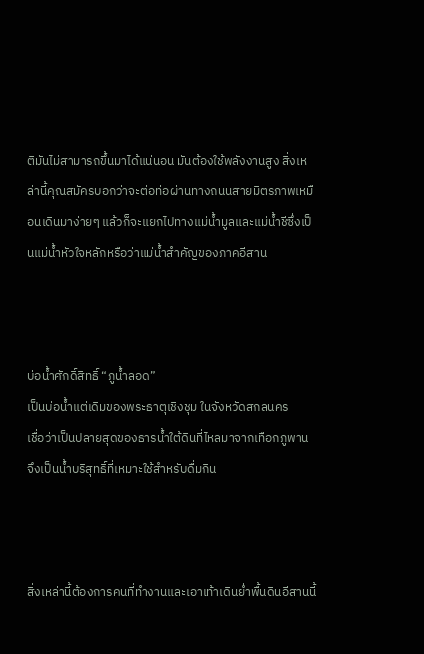ติมันไม่สามารถขึ้นมาได้แน่นอน มันต้องใช้พลังงานสูง สิ่งเหล่านี้คุณสมัครบอกว่าจะต่อท่อผ่านทางถนนสายมิตรภาพเหมือนเดินมาง่ายๆ แล้วก็จะแยกไปทางแม่น้ำมูลและแม่น้ำชีซึ่งเป็นแม่น้ำหัวใจหลักหรือว่าแม่น้ำสำคัญของภาคอีสาน



บ่อน้ำศักดิ์สิทธิ์ “ภูน้ำลอด”
เป็นบ่อน้ำแต่เดิมของพระธาตุเชิงชุม ในจังหวัดสกลนคร
เชื่อว่าเป็นปลายสุดของธารน้ำใต้ดินที่ไหลมาจากเทือกภูพาน
จึงเป็นน้ำบริสุทธิ์ที่เหมาะใช้สำหรับดื่มกิน



สิ่งเหล่านี้ต้องการคนที่ทำงานและเอาเท้าเดินย่ำพื้นดินอีสานนี้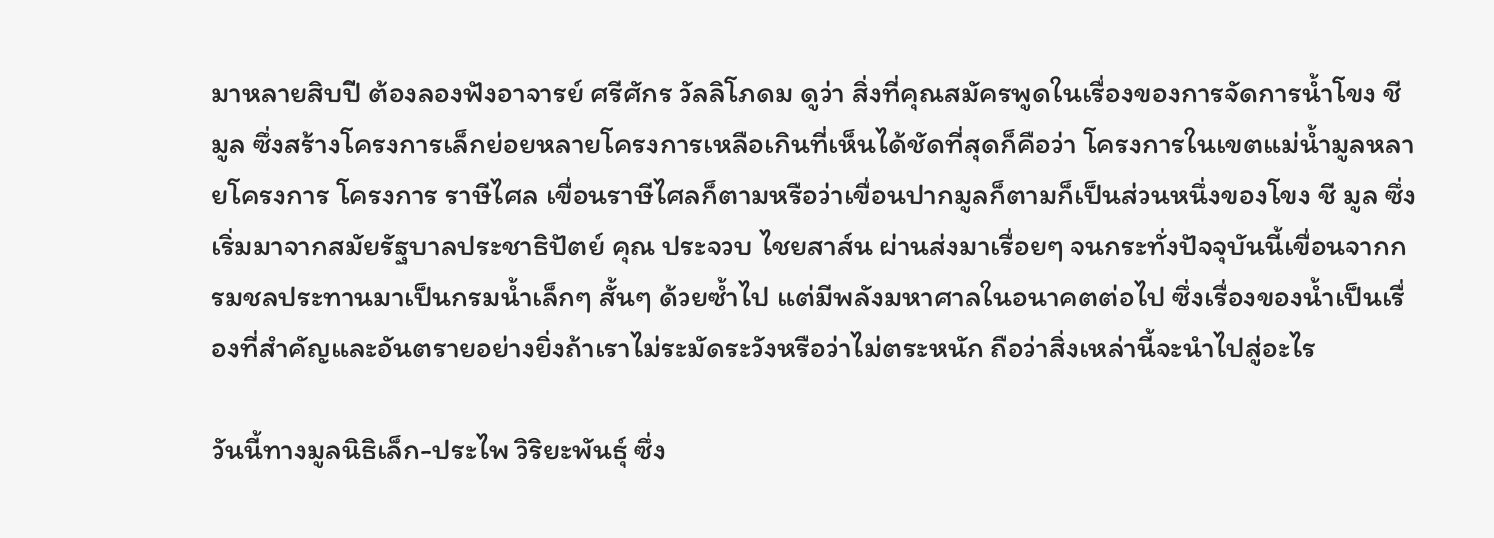มาหลายสิบปี ต้องลองฟังอาจารย์ ศรีศักร วัลลิโภดม ดูว่า สิ่งที่คุณสมัครพูดในเรื่องของการจัดการน้ำโขง ชี มูล ซึ่งสร้างโครงการเล็กย่อยหลายโครงการเหลือเกินที่เห็นได้ชัดที่สุดก็คือว่า โครงการในเขตแม่น้ำมูลหลายโครงการ โครงการ ราษีไศล เขื่อนราษีไศลก็ตามหรือว่าเขื่อนปากมูลก็ตามก็เป็นส่วนหนึ่งของโขง ชี มูล ซึ่งเริ่มมาจากสมัยรัฐบาลประชาธิปัตย์ คุณ ประจวบ ไชยสาส์น ผ่านส่งมาเรื่อยๆ จนกระทั่งปัจจุบันนี้เขื่อนจากกรมชลประทานมาเป็นกรมน้ำเล็กๆ สั้นๆ ด้วยซ้ำไป แต่มีพลังมหาศาลในอนาคตต่อไป ซึ่งเรื่องของน้ำเป็นเรื่องที่สำคัญและอันตรายอย่างยิ่งถ้าเราไม่ระมัดระวังหรือว่าไม่ตระหนัก ถือว่าสิ่งเหล่านี้จะนำไปสู่อะไร

วันนี้ทางมูลนิธิเล็ก-ประไพ วิริยะพันธุ์ ซึ่ง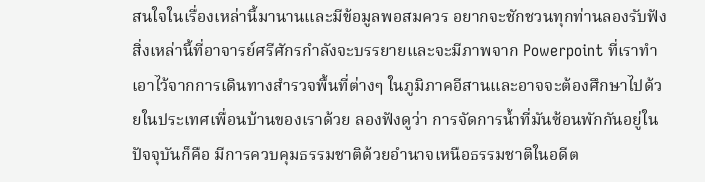สนใจในเรื่องเหล่านี้มานานและมีข้อมูลพอสมควร อยากจะชักชวนทุกท่านลองรับฟังสิ่งเหล่านี้ที่อาจารย์ศรีศักรกำลังจะบรรยายและจะมีภาพจาก Powerpoint ที่เราทำเอาไว้จากการเดินทางสำรวจพื้นที่ต่างๆ ในภูมิภาคอีสานและอาจจะต้องศึกษาไปด้วยในประเทศเพื่อนบ้านของเราด้วย ลองฟังดูว่า การจัดการน้ำที่มันซ้อนพักกันอยู่ในปัจจุบันก็คือ มีการควบคุมธรรมชาติด้วยอำนาจเหนือธรรมชาติในอดีต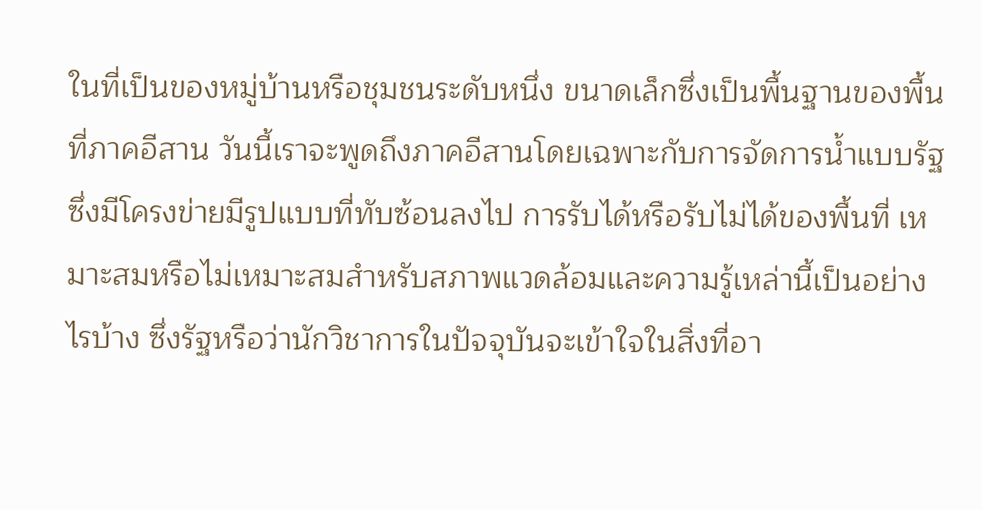ในที่เป็นของหมู่บ้านหรือชุมชนระดับหนึ่ง ขนาดเล็กซึ่งเป็นพื้นฐานของพื้นที่ภาคอีสาน วันนี้เราจะพูดถึงภาคอีสานโดยเฉพาะกับการจัดการน้ำแบบรัฐซึ่งมีโครงข่ายมีรูปแบบที่ทับซ้อนลงไป การรับได้หรือรับไม่ได้ของพื้นที่ เหมาะสมหรือไม่เหมาะสมสำหรับสภาพแวดล้อมและความรู้เหล่านี้เป็นอย่างไรบ้าง ซึ่งรัฐหรือว่านักวิชาการในปัจจุบันจะเข้าใจในสิ่งที่อา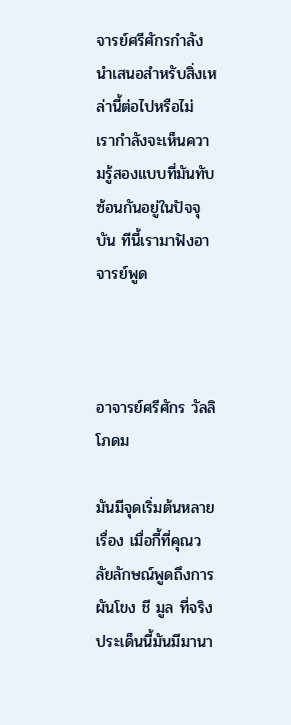จารย์ศรีศักรกำลังนำเสนอสำหรับสิ่งเหล่านี้ต่อไปหรือไม่ เรากำลังจะเห็นความรู้สองแบบที่มันทับซ้อนกันอยู่ในปัจจุบัน ทีนี้เรามาฟังอาจารย์พูด



อาจารย์ศรีศักร วัลลิโภดม

มันมีจุดเริ่มต้นหลายเรื่อง เมื่อกี้ที่คุณวลัยลักษณ์พูดถึงการผันโขง ชี มูล ที่จริงประเด็นนี้มันมีมานา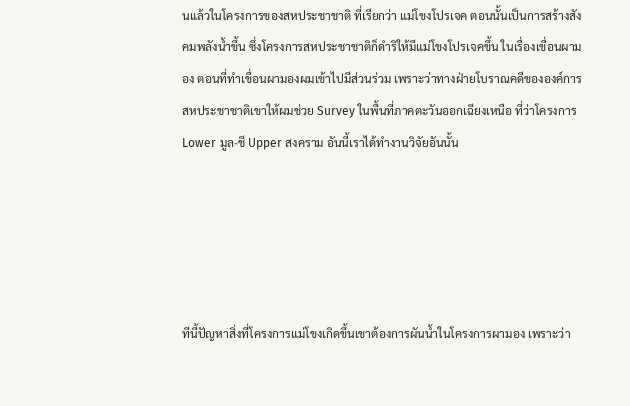นแล้วในโครงการของสหประชาชาติ ที่เรียกว่า แม่โขงโปรเจค ตอนนั้นเป็นการสร้างสังคมพลังน้ำขึ้น ซึ่งโครงการสหประชาชาติก็ดำริให้มีแม่โขงโปรเจคขึ้น ในเรื่องเขื่อนผามอง ตอนที่ทำเขื่อนผามองผมเข้าไปมีส่วนร่วม เพราะว่าทางฝ่ายโบราณคดีขององค์การสหประชาชาติเขาให้ผมช่วย Survey ในพื้นที่ภาคตะวันออกเฉียงเหนือ ที่ว่าโครงการ Lower มูล-ชี Upper สงคราม อันนี้เราได้ทำงานวิจัยอันนั้น





ทีนี้ปัญหาสิ่งที่โครงการแม่โขงเกิดขึ้นเขาต้องการผันน้ำในโครงการผามอง เพราะว่า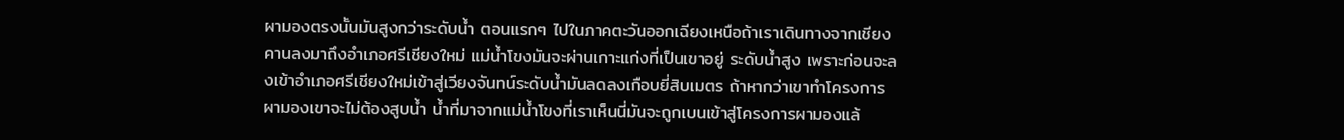ผามองตรงนั้นมันสูงกว่าระดับน้ำ ตอนแรกๆ ไปในภาคตะวันออกเฉียงเหนือถ้าเราเดินทางจากเชียงคานลงมาถึงอำเภอศรีเชียงใหม่ แม่น้ำโขงมันจะผ่านเกาะแก่งที่เป็นเขาอยู่ ระดับน้ำสูง เพราะก่อนจะลงเข้าอำเภอศรีเชียงใหม่เข้าสู่เวียงจันทน์ระดับน้ำมันลดลงเกือบยี่สิบเมตร ถ้าหากว่าเขาทำโครงการผามองเขาจะไม่ต้องสูบน้ำ น้ำที่มาจากแม่น้ำโขงที่เราเห็นนี่มันจะถูกเบนเข้าสู่โครงการผามองแล้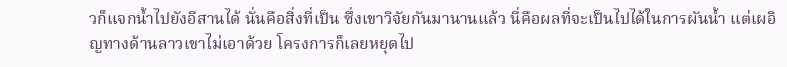วก็แจกน้ำไปยังอีสานได้ นั่นคือสิ่งที่เป็น ซึ่งเขาวิจัยกันมานานแล้ว นี่คือผลที่จะเป็นไปได้ในการผันน้ำ แต่เผอิญทางด้านลาวเขาไม่เอาด้วย โครงการก็เลยหยุดไป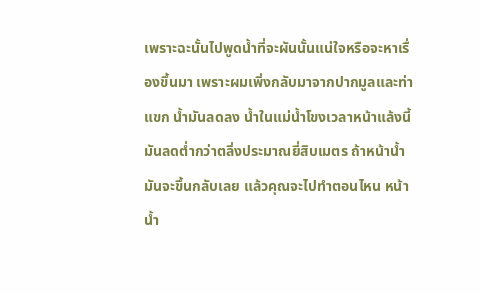เพราะฉะนั้นไปพูดน้ำที่จะผันนั้นแน่ใจหรือจะหาเรื่องขึ้นมา เพราะผมเพิ่งกลับมาจากปากมูลและท่าแขก น้ำมันลดลง น้ำในแม่น้ำโขงเวลาหน้าแล้งนี้มันลดต่ำกว่าตลิ่งประมาณยี่สิบเมตร ถ้าหน้าน้ำมันจะขึ้นกลับเลย แล้วคุณจะไปทำตอนไหน หน้าน้ำ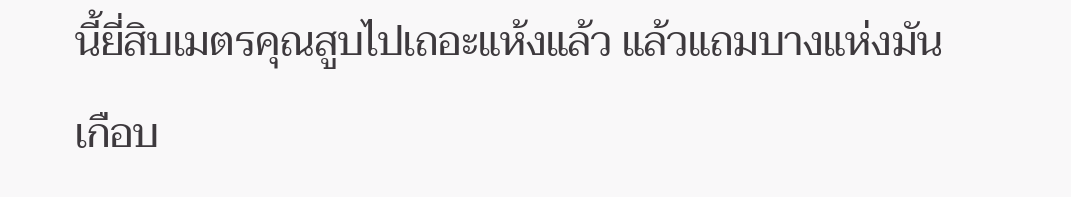นี้ยี่สิบเมตรคุณสูบไปเถอะแห้งแล้ว แล้วแถมบางแห่งมันเกือบ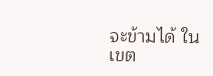จะข้ามได้ ในเขต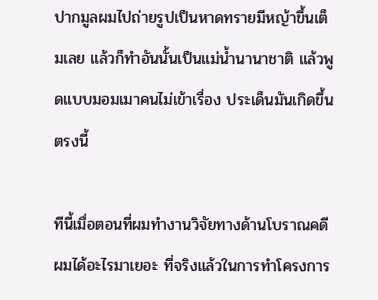ปากมูลผมไปถ่ายรูปเป็นหาดทรายมีหญ้าขึ้นเต็มเลย แล้วก็ทำอันนั้นเป็นแม่น้ำนานาชาติ แล้วพูดแบบมอมเมาคนไม่เข้าเรื่อง ประเด็นมันเกิดขึ้นตรงนี้

ทีนี้เมื่อตอนที่ผมทำงานวิจัยทางด้านโบราณคดีผมได้อะไรมาเยอะ ที่จริงแล้วในการทำโครงการ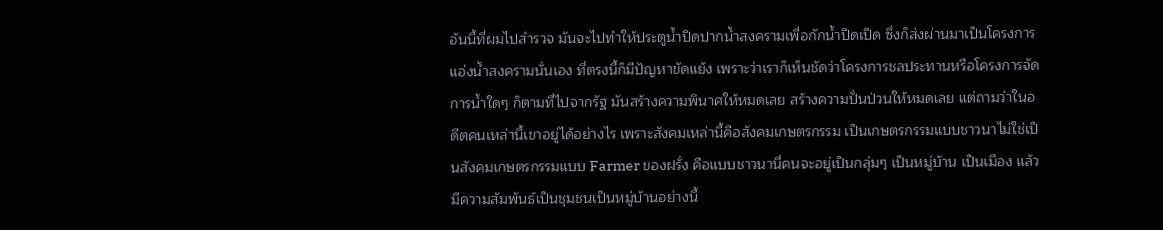อันนี้ที่ผมไปสำรวจ มันจะไปทำให้ประตูน้ำปิดปากน้ำสงครามเพื่อกักน้ำปิดเปิด ซึ่งก็ส่งผ่านมาเป็นโครงการแอ่งน้ำสงครามนั่นเอง ที่ตรงนี้ก็มีปัญหาขัดแย้ง เพราะว่าเราก็เห็นชัดว่าโครงการชลประทานหรือโครงการจัดการน้ำใดๆ ก็ตามที่ไปจากรัฐ มันสร้างความพินาศให้หมดเลย สร้างความปั่นป่วนให้หมดเลย แต่ถามว่าในอดีตคนเหล่านี้เขาอยู่ได้อย่างไร เพราะสังคมเหล่านี้คือสังคมเกษตรกรรม เป็นเกษตรกรรมแบบชาวนาไม่ใช่เป็นสังคมเกษตรกรรมแบบ Farmer ของฝรั่ง คือแบบชาวนานี่คนจะอยู่เป็นกลุ่มๆ เป็นหมู่บ้าน เป็นเมือง แล้วมีความสัมพันธ์เป็นชุมชนเป็นหมู่บ้านอย่างนี้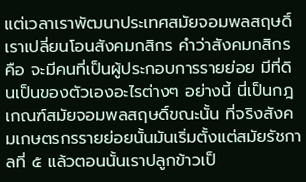แต่เวลาเราพัฒนาประเทศสมัยจอมพลสฤษดิ์ เราเปลี่ยนโอนสังคมกสิกร คำว่าสังคมกสิกรคือ จะมีคนที่เป็นผู้ประกอบการรายย่อย มีที่ดินเป็นของตัวเองอะไรต่างๆ อย่างนี้ นี่เป็นกฎเกณฑ์สมัยจอมพลสฤษดิ์ขณะนั้น ที่จริงสังคมเกษตรกรรายย่อยนั้นมันเริ่มตั้งแต่สมัยรัชกาลที่ ๕ แล้วตอนนั้นเราปลูกข้าวเป็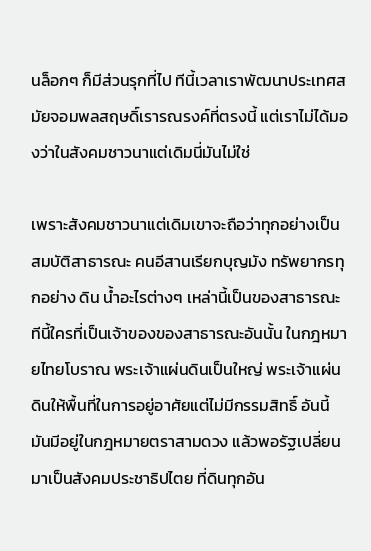นล็อกๆ ก็มีส่วนรุกที่ไป ทีนี้เวลาเราพัฒนาประเทศสมัยจอมพลสฤษดิ์เรารณรงค์ที่ตรงนี้ แต่เราไม่ได้มองว่าในสังคมชาวนาแต่เดิมนี่มันไม่ใช่

เพราะสังคมชาวนาแต่เดิมเขาจะถือว่าทุกอย่างเป็นสมบัติสาธารณะ คนอีสานเรียกบุญมัง ทรัพยากรทุกอย่าง ดิน น้ำอะไรต่างๆ เหล่านี้เป็นของสาธารณะ ทีนี้ใครที่เป็นเจ้าของของสาธารณะอันนั้น ในกฎหมายไทยโบราณ พระเจ้าแผ่นดินเป็นใหญ่ พระเจ้าแผ่นดินให้พื้นที่ในการอยู่อาศัยแต่ไม่มีกรรมสิทธิ์ อันนี้มันมีอยู่ในกฎหมายตราสามดวง แล้วพอรัฐเปลี่ยนมาเป็นสังคมประชาธิปไตย ที่ดินทุกอัน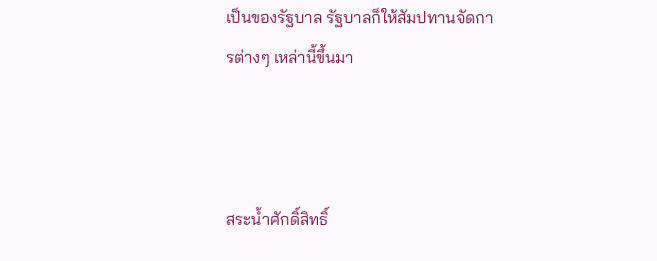เป็นของรัฐบาล รัฐบาลก็ให้สัมปทานจัดการต่างๆ เหล่านี้ขึ้นมา



สระน้ำศักดิ์สิทธิ์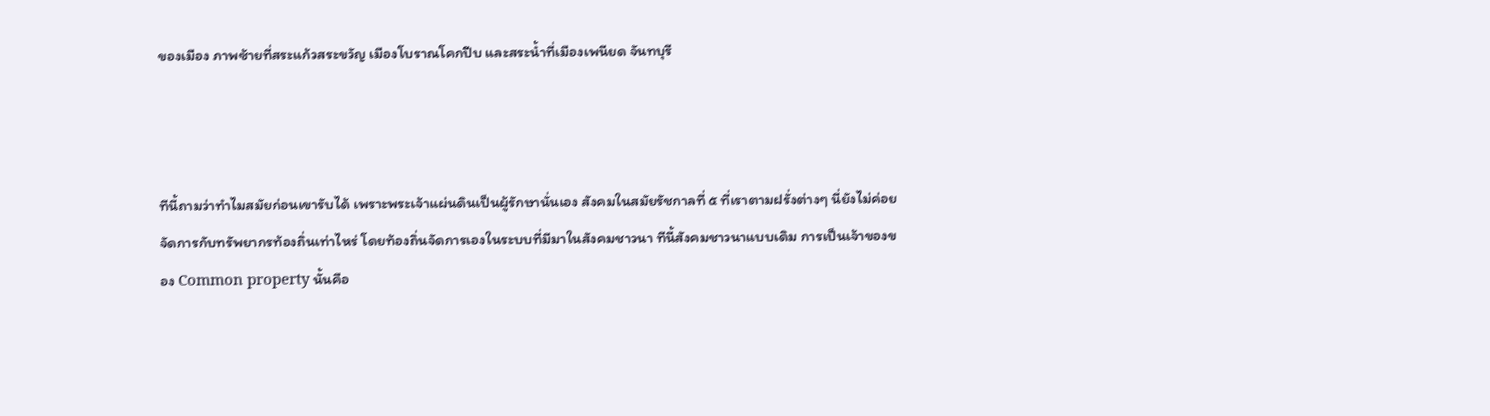ของเมือง ภาพซ้ายที่สระแก้วสระขวัญ เมืองโบราณโคกปีบ และสระน้ำที่เมืองเพนียด จันทบุรี



ทีนี้ถามว่าทำไมสมัยก่อนเขารับได้ เพราะพระเจ้าแผ่นดินเป็นผู้รักษานั่นเอง สังคมในสมัยรัชกาลที่ ๕ ที่เราตามฝรั่งต่างๆ นี่ยังไม่ค่อยจัดการกับทรัพยากรท้องถิ่นเท่าไหร่ โดยท้องถิ่นจัดการเองในระบบที่มีมาในสังคมชาวนา ทีนี้สังคมชาวนาแบบเดิม การเป็นเจ้าของของ Common property นั้นคือ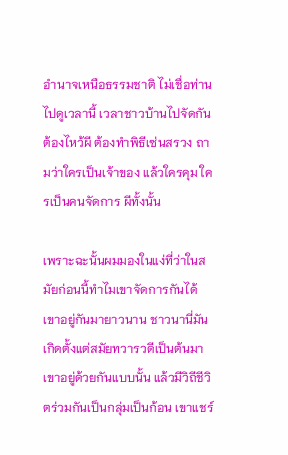อำนาจเหนือธรรมชาติ ไม่เชื่อท่านไปดูเวลานี้ เวลาชาวบ้านไปจัดกันต้องไหว้ผี ต้องทำพิธีเซ่นสรวง ถามว่าใครเป็นเจ้าของ แล้วใครคุม ใครเป็นคนจัดการ ผีทั้งนั้น

เพราะฉะนั้นผมมองในแง่ที่ว่าในสมัยก่อนนี้ทำไมเขาจัดการกันได้ เขาอยู่กันมายาวนาน ชาวนานี่มันเกิดตั้งแต่สมัยทวารวดีเป็นต้นมา เขาอยู่ด้วยกันแบบนั้น แล้วมีวิถีชีวิตร่วมกันเป็นกลุ่มเป็นก้อน เขาแชร์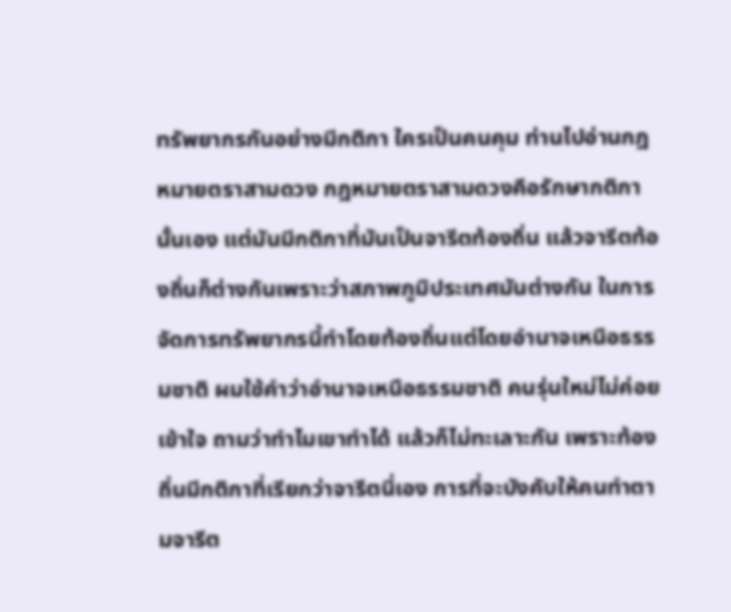ทรัพยากรกันอย่างมีกติกา ใครเป็นคนคุม ท่านไปอ่านกฎหมายตราสามดวง กฎหมายตราสามดวงคือรักษากติกานั้นเอง แต่มันมีกติกาที่มันเป็นจารีตท้องถิ่น แล้วจารีตท้องถิ่นก็ต่างกันเพราะว่าสภาพภูมิประเทศมันต่างกัน ในการจัดการทรัพยากรนี้ทำโดยท้องถิ่นแต่โดยอำนาจเหนือธรรมชาติ ผมใช้คำว่าอำนาจเหนือธรรมชาติ คนรุ่นใหม่ไม่ค่อยเข้าใจ ถามว่าทำไมเขาทำได้ แล้วก็ไม่ทะเลาะกัน เพราะท้องถิ่นมีกติกาที่เรียกว่าจารีตนี่เอง การที่จะบังคับให้คนทำตามจารีต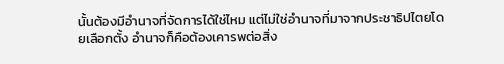นั้นต้องมีอำนาจที่จัดการได้ใช่ไหม แต่ไม่ใช่อำนาจที่มาจากประชาธิปไตยโดยเลือกตั้ง อำนาจก็คือต้องเคารพต่อสิ่ง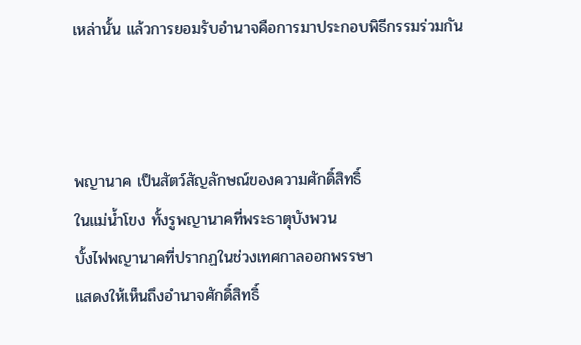เหล่านั้น แล้วการยอมรับอำนาจคือการมาประกอบพิธีกรรมร่วมกัน



พญานาค เป็นสัตว์สัญลักษณ์ของความศักดิ์สิทธิ์
ในแม่น้ำโขง ทั้งรูพญานาคที่พระธาตุบังพวน
บั้งไฟพญานาคที่ปรากฏในช่วงเทศกาลออกพรรษา
แสดงให้เห็นถึงอำนาจศักดิ์สิทธิ์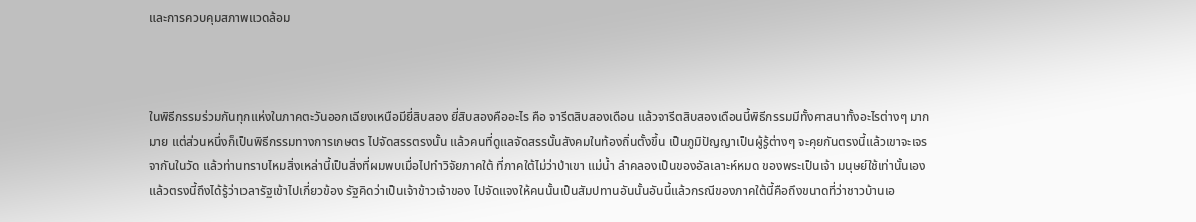และการควบคุมสภาพแวดล้อม



ในพิธีกรรมร่วมกันทุกแห่งในภาคตะวันออกเฉียงเหนือมียี่สิบสอง ยี่สิบสองคืออะไร คือ จารีตสิบสองเดือน แล้วจารีตสิบสองเดือนนี้พิธีกรรมมีทั้งศาสนาทั้งอะไรต่างๆ มากมาย แต่ส่วนหนึ่งก็เป็นพิธีกรรมทางการเกษตร ไปจัดสรรตรงนั้น แล้วคนที่ดูแลจัดสรรนั้นสังคมในท้องถิ่นตั้งขึ้น เป็นภูมิปัญญาเป็นผู้รู้ต่างๆ จะคุยกันตรงนี้แล้วเขาจะเจรจากันในวัด แล้วท่านทราบไหมสิ่งเหล่านี้เป็นสิ่งที่ผมพบเมื่อไปทำวิจัยภาคใต้ ที่ภาคใต้ไม่ว่าป่าเขา แม่น้ำ ลำคลองเป็นของอัลเลาะห์หมด ของพระเป็นเจ้า มนุษย์ใช้เท่านั้นเอง แล้วตรงนี้ถึงได้รู้ว่าเวลารัฐเข้าไปเกี่ยวข้อง รัฐคิดว่าเป็นเจ้าข้าวเจ้าของ ไปจัดแจงให้คนนั้นเป็นสัมปทานอันนั้นอันนี้แล้วกรณีของภาคใต้นี้คือถึงขนาดที่ว่าชาวบ้านเอ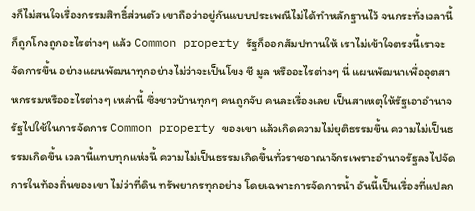งก็ไม่สนใจเรื่องกรรมสิทธิ์ส่วนตัว เขาถือว่าอยู่กันแบบประเพณีไม่ได้ทำหลักฐานไว้ จนกระทั่งเวลานี้ก็ถูกโกงถูกอะไรต่างๆ แล้ว Common property รัฐก็ออกสัมปทานให้ เราไม่เข้าใจตรงนี้เราจะจัดการขึ้น อย่างแผนพัฒนาทุกอย่างไม่ว่าจะเป็นโขง ชี มูล หรืออะไรต่างๆ นี่ แผนพัฒนาเพื่ออุตสาหกรรมหรืออะไรต่างๆ เหล่านี้ ซึ่งชาวบ้านทุกๆ คนถูกจับ คนละเรื่องเลย เป็นสาเหตุให้รัฐเอาอำนาจรัฐไปใช้ในการจัดการ Common property ของเขา แล้วเกิดความไม่ยุติธรรมขึ้น ความไม่เป็นธรรมเกิดขึ้น เวลานี้แทบทุกแห่งนี้ ความไม่เป็นธรรมเกิดขึ้นทั่วราชอาณาจักรเพราะอำนาจรัฐลงไปจัดการในท้องถิ่นของเขา ไม่ว่าที่ดิน ทรัพยากรทุกอย่าง โดยเฉพาะการจัดการน้ำ อันนี้เป็นเรื่องที่แปลก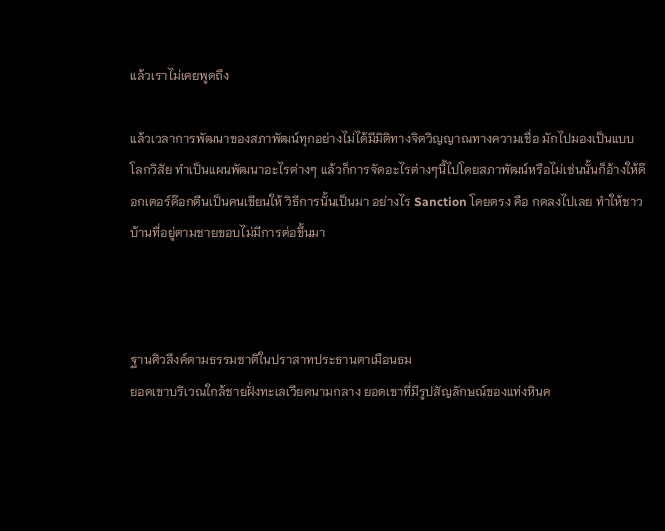แล้วเราไม่เคยพูดถึง

แล้วเวลาการพัฒนาของสภาพัฒน์ทุกอย่างไม่ได้มีมิติทางจิตวิญญาณทางความเชื่อ มักไปมองเป็นแบบโลกวิสัย ทำเป็นแผนพัฒนาอะไรต่างๆ แล้วก็การจัดอะไรต่างๆนี้ไปโดยสภาพัฒน์หรือไม่เช่นนั้นก็อ้างให้ด๊อกเตอร์ด๊อกตีนเป็นคนเขียนให้ วิธีการนั้นเป็นมา อย่างไร Sanction โดยตรง คือ กดลงไปเลย ทำให้ชาวบ้านที่อยู่ตามชายขอบไม่มีการต่อขึ้นมา



ฐานศิวลึงค์ตามธรรมชาติในปราสาทประธานตาเมือนธม
ยอดเขาบริเวณใกล้ชายฝั่งทะเลเวียดนามกลาง ยอดเขาที่มีรูปสัญลักษณ์ของแท่งหินค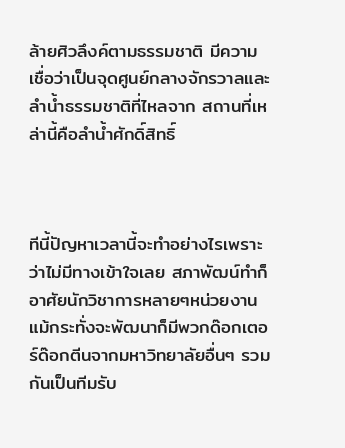ล้ายศิวลึงค์ตามธรรมชาติ มีความเชื่อว่าเป็นจุดศูนย์กลางจักรวาลและลำน้ำธรรมชาติที่ไหลจาก สถานที่เหล่านี้คือลำน้ำศักดิ์สิทธิ์



ทีนี้ปัญหาเวลานี้จะทำอย่างไรเพราะว่าไม่มีทางเข้าใจเลย สภาพัฒน์ทำก็อาศัยนักวิชาการหลายๆหน่วยงาน แม้กระทั่งจะพัฒนาก็มีพวกด๊อกเตอร์ด๊อกตีนจากมหาวิทยาลัยอื่นๆ รวมกันเป็นทีมรับ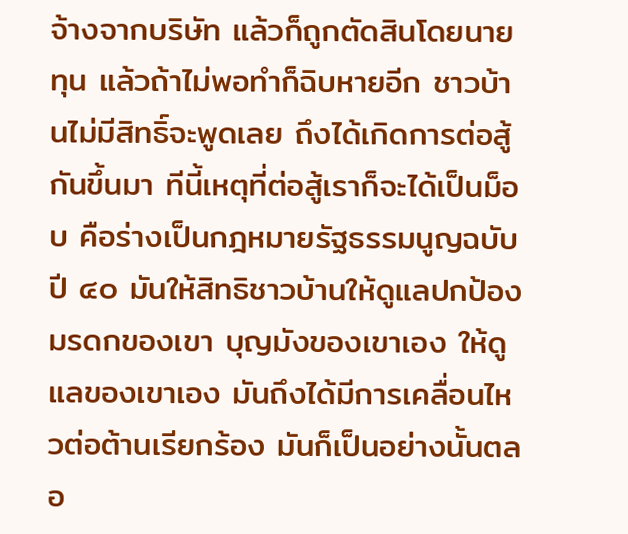จ้างจากบริษัท แล้วก็ถูกตัดสินโดยนายทุน แล้วถ้าไม่พอทำก็ฉิบหายอีก ชาวบ้านไม่มีสิทธิ์จะพูดเลย ถึงได้เกิดการต่อสู้กันขึ้นมา ทีนี้เหตุที่ต่อสู้เราก็จะได้เป็นม็อบ คือร่างเป็นกฎหมายรัฐธรรมนูญฉบับปี ๔๐ มันให้สิทธิชาวบ้านให้ดูแลปกป้องมรดกของเขา บุญมังของเขาเอง ให้ดูแลของเขาเอง มันถึงได้มีการเคลื่อนไหวต่อต้านเรียกร้อง มันก็เป็นอย่างนั้นตลอ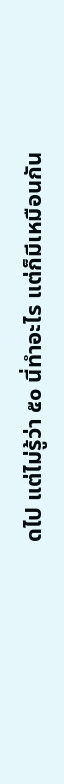ดไป แต่ไม่รู้ว่า ๕๐ นี่ทำอะไร แต่ก็มีเหมือนกัน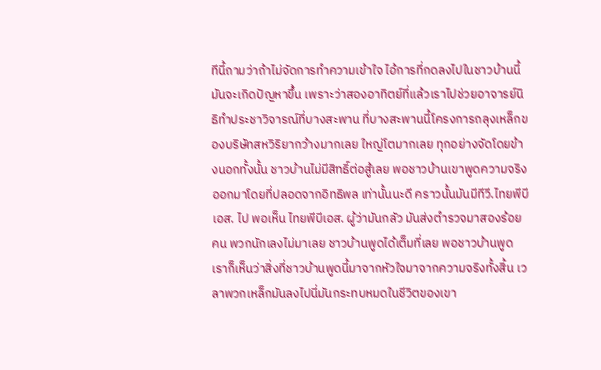ทีนี้ถามว่าถ้าไม่จัดการทำความเข้าใจ ไอ้การที่กดลงไปในชาวบ้านนี้มันจะเกิดปัญหาขึ้น เพราะว่าสองอาทิตย์ที่แล้วเราไปช่วยอาจารย์นิธิทำประชาวิจารณ์ที่บางสะพาน ที่บางสะพานนี้โครงการถลุงเหล็กของบริษัทสหวิริยากว้างมากเลย ใหญ่โตมากเลย ทุกอย่างจัดโดยข้างนอกทั้งนั้น ชาวบ้านไม่มีสิทธิ์ต่อสู้เลย พอชาวบ้านเขาพูดความจริงออกมาโดยที่ปลอดจากอิทธิพล เท่านั้นนะดี คราวนั้นมันมีทีวี.ไทยพีบีเอส. ไป พอเห็น ไทยพีบีเอส. ผู้ว่ามันกลัว มันส่งตำรวจมาสองร้อยคน พวกนักเลงไม่มาเลย ชาวบ้านพูดได้เต็มที่เลย พอชาวบ้านพูดเราก็เห็นว่าสิ่งที่ชาวบ้านพูดนี้มาจากหัวใจมาจากความจริงทั้งสิ้น เวลาพวกเหล็กมันลงไปนี่มันกระทบหมดในชีวิตของเขา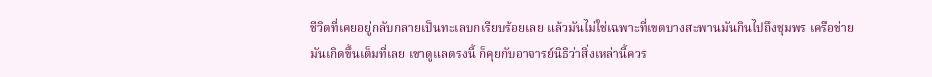ชีวิตที่เคยอยู่กลับกลายเป็นทะเลบกเรียบร้อยเลย แล้วมันไม่ใช่เฉพาะที่เขตบางสะพานมันกินไปถึงชุมพร เครือข่ายมันเกิดขึ้นเต็มที่เลย เขาดูแลตรงนี้ ก็คุยกับอาจารย์นิธิว่าสิ่งเหล่านี้ควร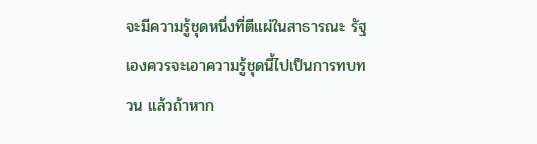จะมีความรู้ชุดหนึ่งที่ตีแผ่ในสาธารณะ รัฐเองควรจะเอาความรู้ชุดนี้ไปเป็นการทบทวน แล้วถ้าหาก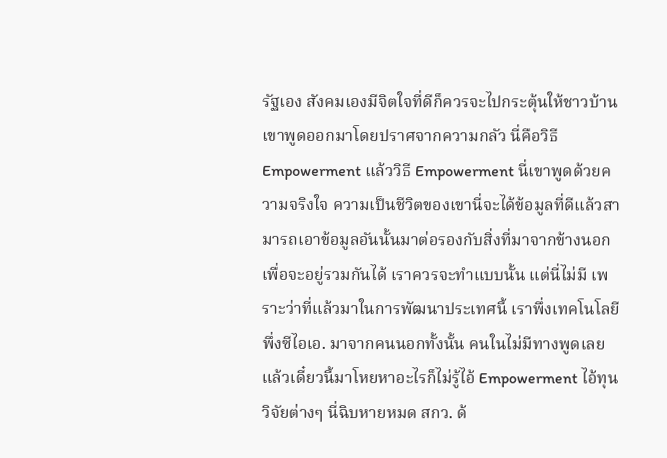รัฐเอง สังคมเองมีจิตใจที่ดีก็ควรจะไปกระตุ้นให้ชาวบ้านเขาพูดออกมาโดยปราศจากความกลัว นี่คือวิธี Empowerment แล้ววิธี Empowerment นี่เขาพูดด้วยความจริงใจ ความเป็นชีวิตของเขานี่จะได้ข้อมูลที่ดีแล้วสามารถเอาข้อมูลอันนั้นมาต่อรองกับสิ่งที่มาจากข้างนอกเพื่อจะอยู่รวมกันได้ เราควรจะทำแบบนั้น แต่นี่ไม่มี เพราะว่าที่แล้วมาในการพัฒนาประเทศนี้ เราพึ่งเทคโนโลยี พึ่งซีไอเอ. มาจากคนนอกทั้งนั้น คนในไม่มีทางพูดเลย แล้วเดี๋ยวนี้มาโหยหาอะไรก็ไม่รู้ไอ้ Empowerment ไอ้ทุนวิจัยต่างๆ นี่ฉิบหายหมด สกว. ด้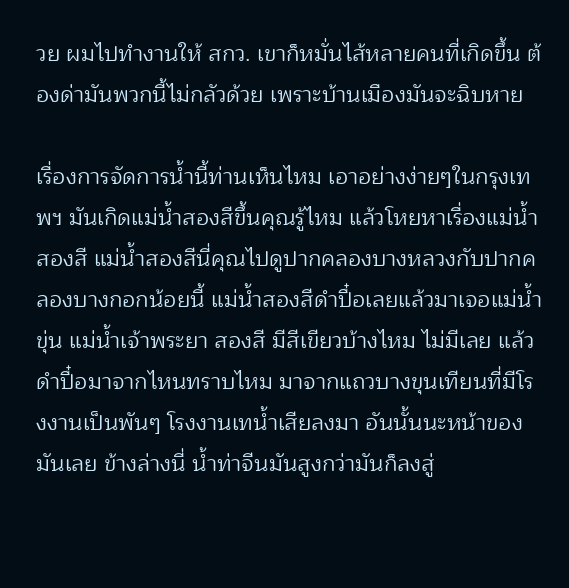วย ผมไปทำงานให้ สกว. เขาก็หมั่นไส้หลายคนที่เกิดขึ้น ต้องด่ามันพวกนี้ไม่กลัวด้วย เพราะบ้านเมืองมันจะฉิบหาย

เรื่องการจัดการน้ำนี้ท่านเห็นไหม เอาอย่างง่ายๆในกรุงเทพฯ มันเกิดแม่น้ำสองสีขึ้นคุณรู้ไหม แล้วโหยหาเรื่องแม่น้ำสองสี แม่น้ำสองสีนี่คุณไปดูปากคลองบางหลวงกับปากคลองบางกอกน้อยนี้ แม่น้ำสองสีดำปื๋อเลยแล้วมาเจอแม่น้ำขุ่น แม่น้ำเจ้าพระยา สองสี มีสีเขียวบ้างไหม ไม่มีเลย แล้วดำปื๋อมาจากไหนทราบไหม มาจากแถวบางขุนเทียนที่มีโรงงานเป็นพันๆ โรงงานเทน้ำเสียลงมา อันนั้นนะหน้าของมันเลย ข้างล่างนี่ น้ำท่าจีนมันสูงกว่ามันก็ลงสู่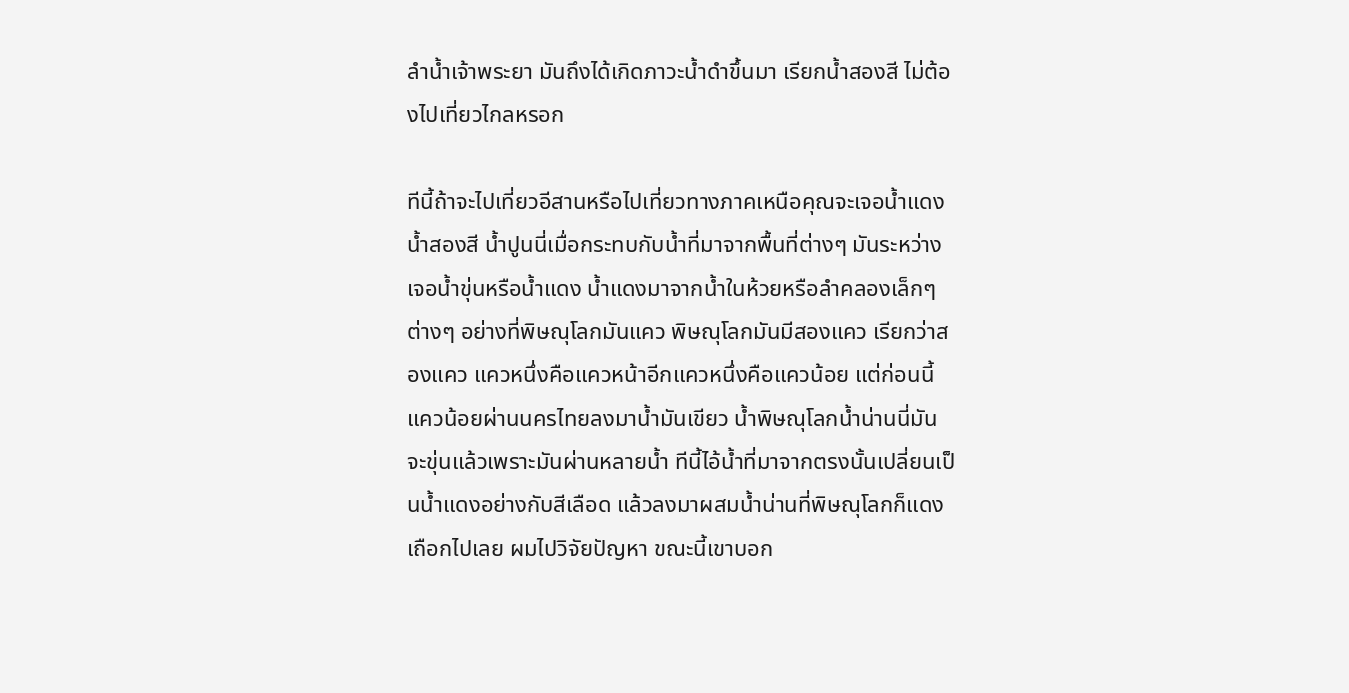ลำน้ำเจ้าพระยา มันถึงได้เกิดภาวะน้ำดำขึ้นมา เรียกน้ำสองสี ไม่ต้องไปเที่ยวไกลหรอก

ทีนี้ถ้าจะไปเที่ยวอีสานหรือไปเที่ยวทางภาคเหนือคุณจะเจอน้ำแดง น้ำสองสี น้ำปูนนี่เมื่อกระทบกับน้ำที่มาจากพื้นที่ต่างๆ มันระหว่างเจอน้ำขุ่นหรือน้ำแดง น้ำแดงมาจากน้ำในห้วยหรือลำคลองเล็กๆ ต่างๆ อย่างที่พิษณุโลกมันแคว พิษณุโลกมันมีสองแคว เรียกว่าสองแคว แควหนึ่งคือแควหน้าอีกแควหนึ่งคือแควน้อย แต่ก่อนนี้แควน้อยผ่านนครไทยลงมาน้ำมันเขียว น้ำพิษณุโลกน้ำน่านนี่มันจะขุ่นแล้วเพราะมันผ่านหลายน้ำ ทีนี้ไอ้น้ำที่มาจากตรงนั้นเปลี่ยนเป็นน้ำแดงอย่างกับสีเลือด แล้วลงมาผสมน้ำน่านที่พิษณุโลกก็แดงเถือกไปเลย ผมไปวิจัยปัญหา ขณะนี้เขาบอก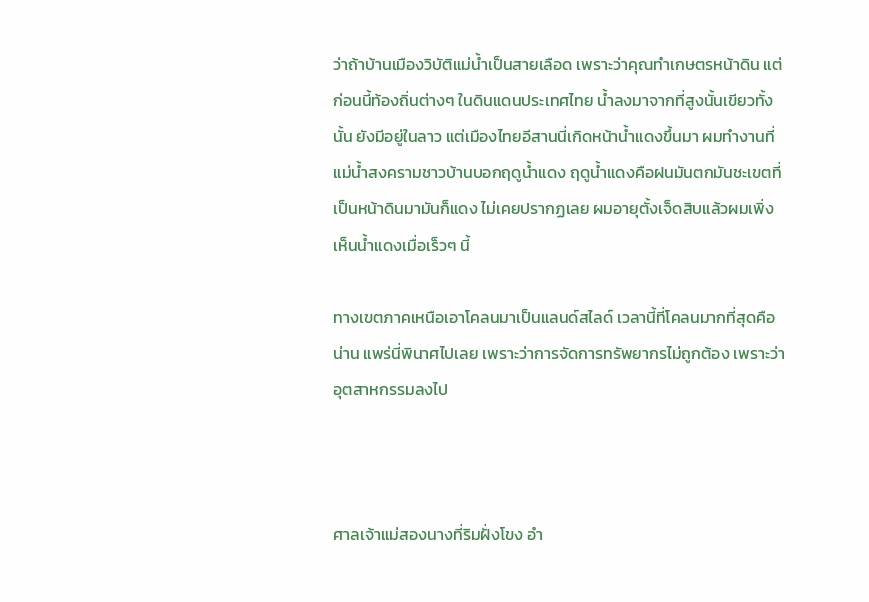ว่าถ้าบ้านเมืองวิบัติแม่น้ำเป็นสายเลือด เพราะว่าคุณทำเกษตรหน้าดิน แต่ก่อนนี้ท้องถิ่นต่างๆ ในดินแดนประเทศไทย น้ำลงมาจากที่สูงนั้นเขียวทั้งนั้น ยังมีอยู่ในลาว แต่เมืองไทยอีสานนี่เกิดหน้าน้ำแดงขึ้นมา ผมทำงานที่แม่น้ำสงครามชาวบ้านบอกฤดูน้ำแดง ฤดูน้ำแดงคือฝนมันตกมันชะเขตที่เป็นหน้าดินมามันก็แดง ไม่เคยปรากฏเลย ผมอายุตั้งเจ็ดสิบแล้วผมเพิ่งเห็นน้ำแดงเมื่อเร็วๆ นี้

ทางเขตภาคเหนือเอาโคลนมาเป็นแลนด์สไลด์ เวลานี้ที่โคลนมากที่สุดคือน่าน แพร่นี่พินาศไปเลย เพราะว่าการจัดการทรัพยากรไม่ถูกต้อง เพราะว่าอุตสาหกรรมลงไป



ศาลเจ้าแม่สองนางที่ริมฝั่งโขง อำ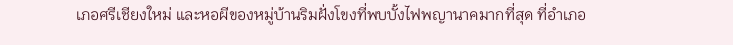เภอศรีเชียงใหม่ และหอผีของหมู่บ้านริมฝั่งโขงที่พบบั้งไฟพญานาคมากที่สุด ที่อำเภอ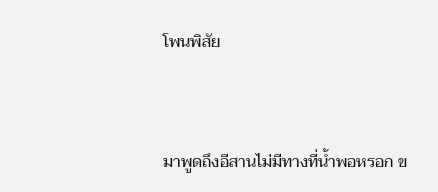โพนพิสัย



มาพูดถึงอีสานไม่มีทางที่น้ำพอหรอก ข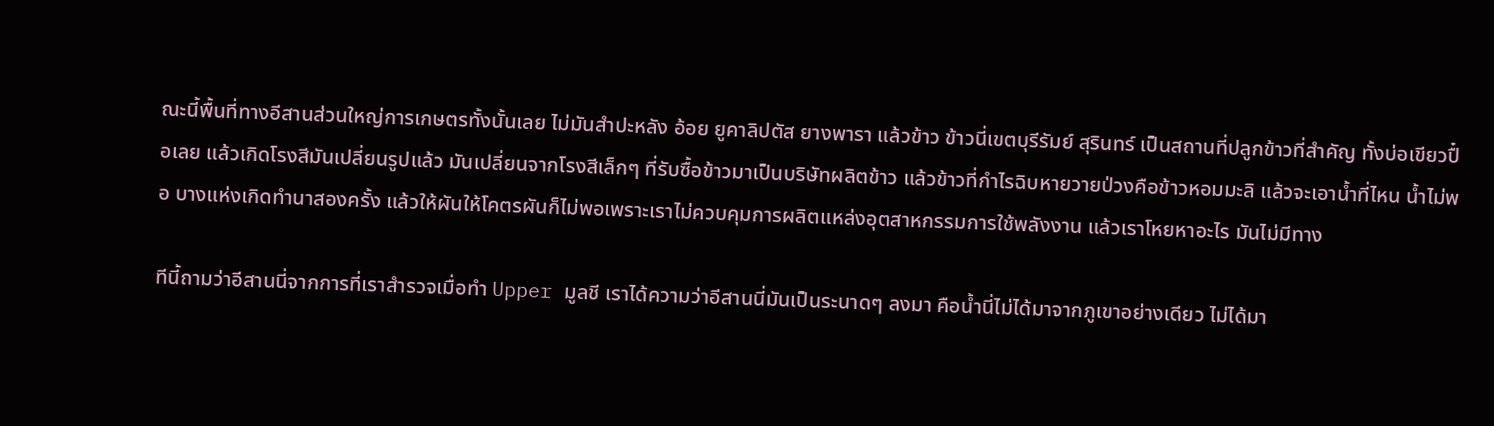ณะนี้พื้นที่ทางอีสานส่วนใหญ่การเกษตรทั้งนั้นเลย ไม่มันสำปะหลัง อ้อย ยูคาลิปตัส ยางพารา แล้วข้าว ข้าวนี่เขตบุรีรัมย์ สุรินทร์ เป็นสถานที่ปลูกข้าวที่สำคัญ ทั้งบ่อเขียวปื๋อเลย แล้วเกิดโรงสีมันเปลี่ยนรูปแล้ว มันเปลี่ยนจากโรงสีเล็กๆ ที่รับซื้อข้าวมาเป็นบริษัทผลิตข้าว แล้วข้าวที่กำไรฉิบหายวายป่วงคือข้าวหอมมะลิ แล้วจะเอาน้ำที่ไหน น้ำไม่พอ บางแห่งเกิดทำนาสองครั้ง แล้วให้ผันให้โคตรผันก็ไม่พอเพราะเราไม่ควบคุมการผลิตแหล่งอุตสาหกรรมการใช้พลังงาน แล้วเราโหยหาอะไร มันไม่มีทาง

ทีนี้ถามว่าอีสานนี่จากการที่เราสำรวจเมื่อทำ Upper มูลชี เราได้ความว่าอีสานนี่มันเป็นระนาดๆ ลงมา คือน้ำนี่ไม่ได้มาจากภูเขาอย่างเดียว ไม่ได้มา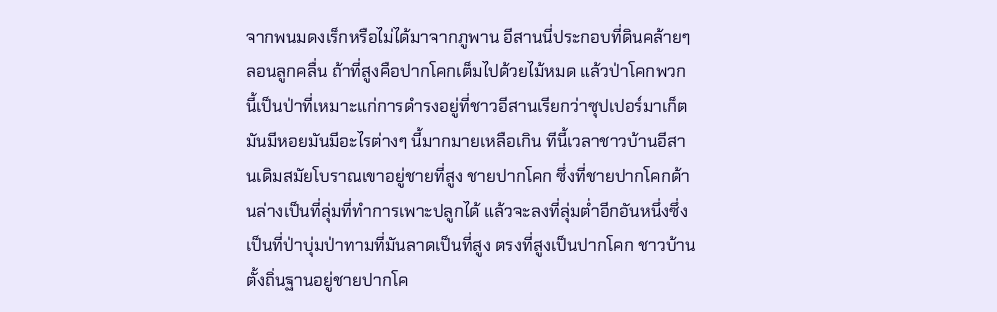จากพนมดงเร็กหรือไม่ได้มาจากภูพาน อีสานนี่ประกอบที่ดินคล้ายๆ ลอนลูกคลื่น ถ้าที่สูงคือปากโคกเต็มไปด้วยไม้หมด แล้วป่าโคกพวกนี้เป็นป่าที่เหมาะแก่การดำรงอยู่ที่ชาวอีสานเรียกว่าซุปเปอร์มาเก็ต มันมีหอยมันมีอะไรต่างๆ นี้มากมายเหลือเกิน ทีนี้เวลาชาวบ้านอีสานเดิมสมัยโบราณเขาอยู่ชายที่สูง ชายปากโคก ซึ่งที่ชายปากโคกด้านล่างเป็นที่ลุ่มที่ทำการเพาะปลูกได้ แล้วจะลงที่ลุ่มต่ำอีกอันหนึ่งซึ่งเป็นที่ป่าบุ่มป่าทามที่มันลาดเป็นที่สูง ตรงที่สูงเป็นปากโคก ชาวบ้านตั้งถิ่นฐานอยู่ชายปากโค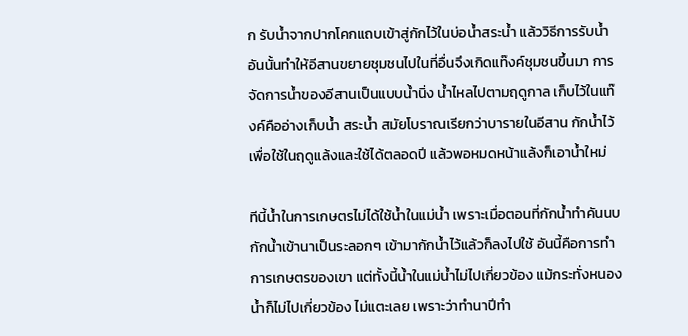ก รับน้ำจากปากโคกแถบเข้าสู่กักไว้ในบ่อน้ำสระน้ำ แล้ววิธีการรับน้ำอันนั้นทำให้อีสานขยายชุมชนไปในที่อื่นจึงเกิดแท๊งค์ชุมชนขึ้นมา การจัดการน้ำของอีสานเป็นแบบน้ำนิ่ง น้ำไหลไปตามฤดูกาล เก็บไว้ในแท๊งค์คืออ่างเก็บน้ำ สระน้ำ สมัยโบราณเรียกว่าบารายในอีสาน กักน้ำไว้เพื่อใช้ในฤดูแล้งและใช้ได้ตลอดปี แล้วพอหมดหน้าแล้งก็เอาน้ำใหม่

ทีนี้น้ำในการเกษตรไม่ได้ใช้น้ำในแม่น้ำ เพราะเมื่อตอนที่กักน้ำทำคันนบกักน้ำเข้านาเป็นระลอกๆ เข้ามากักน้ำไว้แล้วก็ลงไปใช้ อันนี้คือการทำการเกษตรของเขา แต่ทั้งนี้น้ำในแม่น้ำไม่ไปเกี่ยวข้อง แม้กระทั่งหนองน้ำก็ไม่ไปเกี่ยวข้อง ไม่แตะเลย เพราะว่าทำนาปีทำ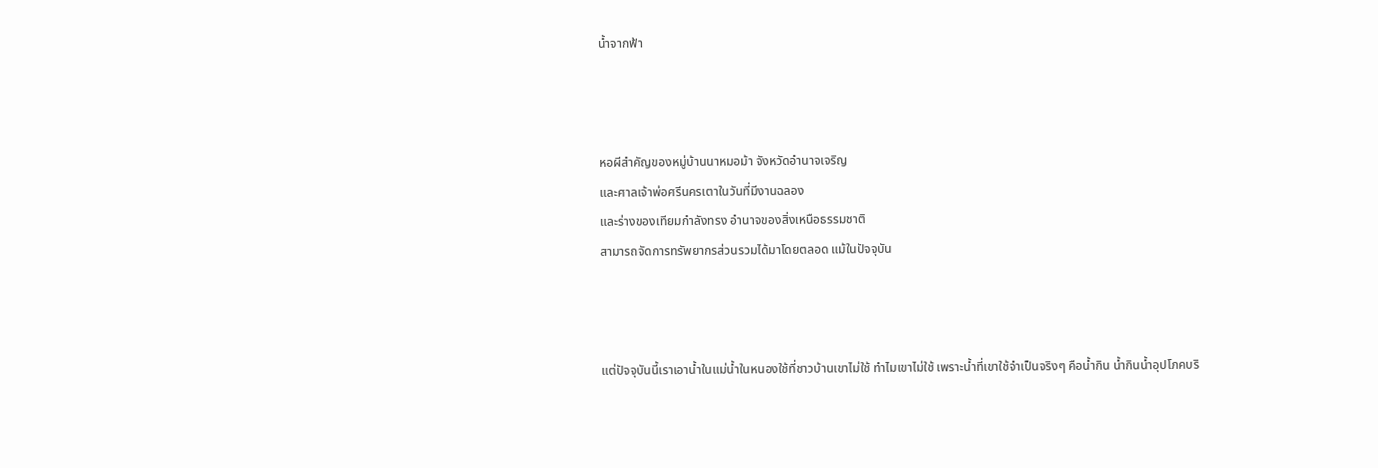น้ำจากฟ้า



หอผีสำคัญของหมู่บ้านนาหมอม้า จังหวัดอำนาจเจริญ
และศาลเจ้าพ่อศรีนครเตาในวันที่มีงานฉลอง
และร่างของเทียมกำลังทรง อำนาจของสิ่งเหนือธรรมชาติ
สามารถจัดการทรัพยากรส่วนรวมได้มาโดยตลอด แม้ในปัจจุบัน



แต่ปัจจุบันนี้เราเอาน้ำในแม่น้ำในหนองใช้ที่ชาวบ้านเขาไม่ใช้ ทำไมเขาไม่ใช้ เพราะน้ำที่เขาใช้จำเป็นจริงๆ คือน้ำกิน น้ำกินน้ำอุปโภคบริ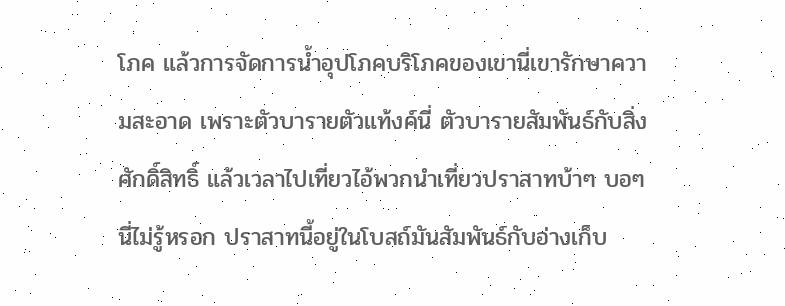โภค แล้วการจัดการน้ำอุปโภคบริโภคของเขานี่เขารักษาความสะอาด เพราะตัวบารายตัวแท้งค์นี่ ตัวบารายสัมพันธ์กับสิ่งศักดิ์สิทธิ์ แล้วเวลาไปเที่ยวไอ้พวกนำเที่ยวปราสาทบ้าๆ บอๆ นี่ไม่รู้หรอก ปราสาทนี้อยู่ในโบสถ์มันสัมพันธ์กับอ่างเก็บ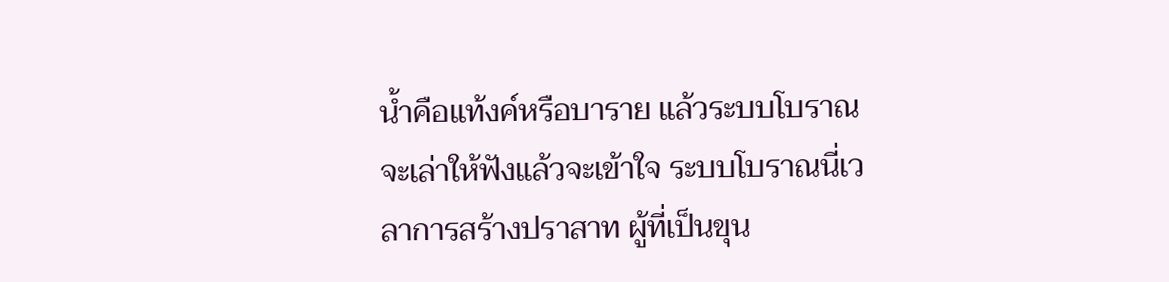น้ำคือแท้งค์หรือบาราย แล้วระบบโบราณจะเล่าให้ฟังแล้วจะเข้าใจ ระบบโบราณนี่เวลาการสร้างปราสาท ผู้ที่เป็นขุน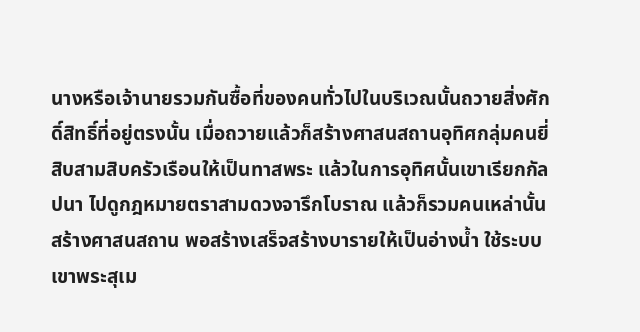นางหรือเจ้านายรวมกันซื้อที่ของคนทั่วไปในบริเวณนั้นถวายสิ่งศักดิ์สิทธิ์ที่อยู่ตรงนั้น เมื่อถวายแล้วก็สร้างศาสนสถานอุทิศกลุ่มคนยี่สิบสามสิบครัวเรือนให้เป็นทาสพระ แล้วในการอุทิศนั้นเขาเรียกกัลปนา ไปดูกฎหมายตราสามดวงจารึกโบราณ แล้วก็รวมคนเหล่านั้นสร้างศาสนสถาน พอสร้างเสร็จสร้างบารายให้เป็นอ่างน้ำ ใช้ระบบเขาพระสุเม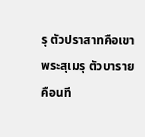รุ ตัวปราสาทคือเขาพระสุเมรุ ตัวบารายคือนที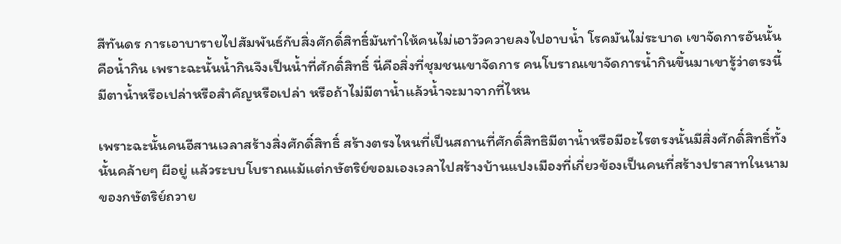สีทันดร การเอาบารายไปสัมพันธ์กับสิ่งศักดิ์สิทธิ์มันทำให้คนไม่เอาวัวควายลงไปอาบน้ำ โรคมันไม่ระบาด เขาจัดการอันนั้นคือน้ำกิน เพราะฉะนั้นน้ำกินจึงเป็นน้ำที่ศักดิ์สิทธิ์ นี่คือสิ่งที่ชุมชนเขาจัดการ คนโบราณเขาจัดการน้ำกินขึ้นมาเขารู้ว่าตรงนี้มีตาน้ำหรือเปล่าหรือสำคัญหรือเปล่า หรือถ้าไม่มีตาน้ำแล้วน้ำจะมาจากที่ไหน

เพราะฉะนั้นคนอีสานเวลาสร้างสิ่งศักดิ์สิทธิ์ สร้างตรงไหนที่เป็นสถานที่ศักดิ์สิทธิมีตาน้ำหรือมีอะไรตรงนั้นมีสิ่งศักดิ์สิทธิ์ทั้งนั้นคล้ายๆ ผีอยู่ แล้วระบบโบราณแม้แต่กษัตริย์ขอมเองเวลาไปสร้างบ้านแปงเมืองที่เกี่ยวข้องเป็นคนที่สร้างปราสาทในนามของกษัตริย์ถวาย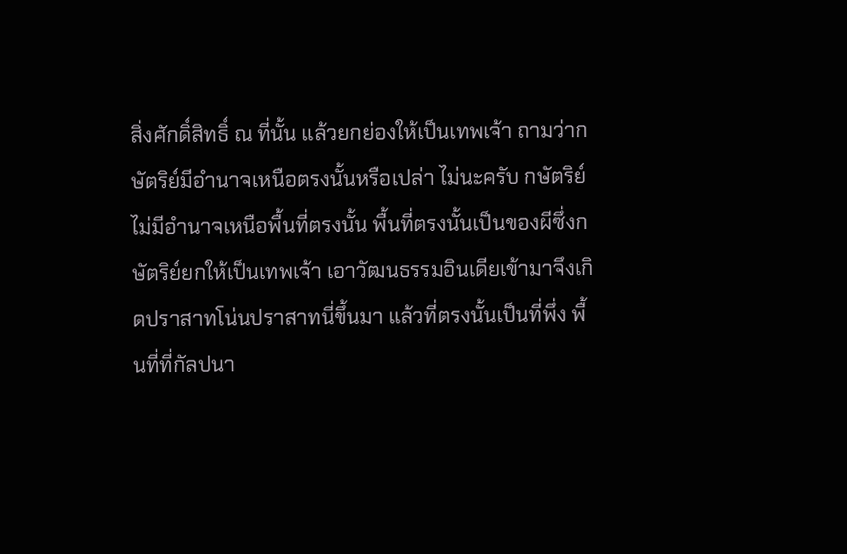สิ่งศักดิ์สิทธิ์ ณ ที่นั้น แล้วยกย่องให้เป็นเทพเจ้า ถามว่ากษัตริย์มีอำนาจเหนือตรงนั้นหรือเปล่า ไม่นะครับ กษัตริย์ไม่มีอำนาจเหนือพื้นที่ตรงนั้น พื้นที่ตรงนั้นเป็นของผีซึ่งกษัตริย์ยกให้เป็นเทพเจ้า เอาวัฒนธรรมอินเดียเข้ามาจึงเกิดปราสาทโน่นปราสาทนี่ขึ้นมา แล้วที่ตรงนั้นเป็นที่พึ่ง พื้นที่ที่กัลปนา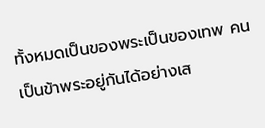ทั้งหมดเป็นของพระเป็นของเทพ คนเป็นข้าพระอยู่กันได้อย่างเส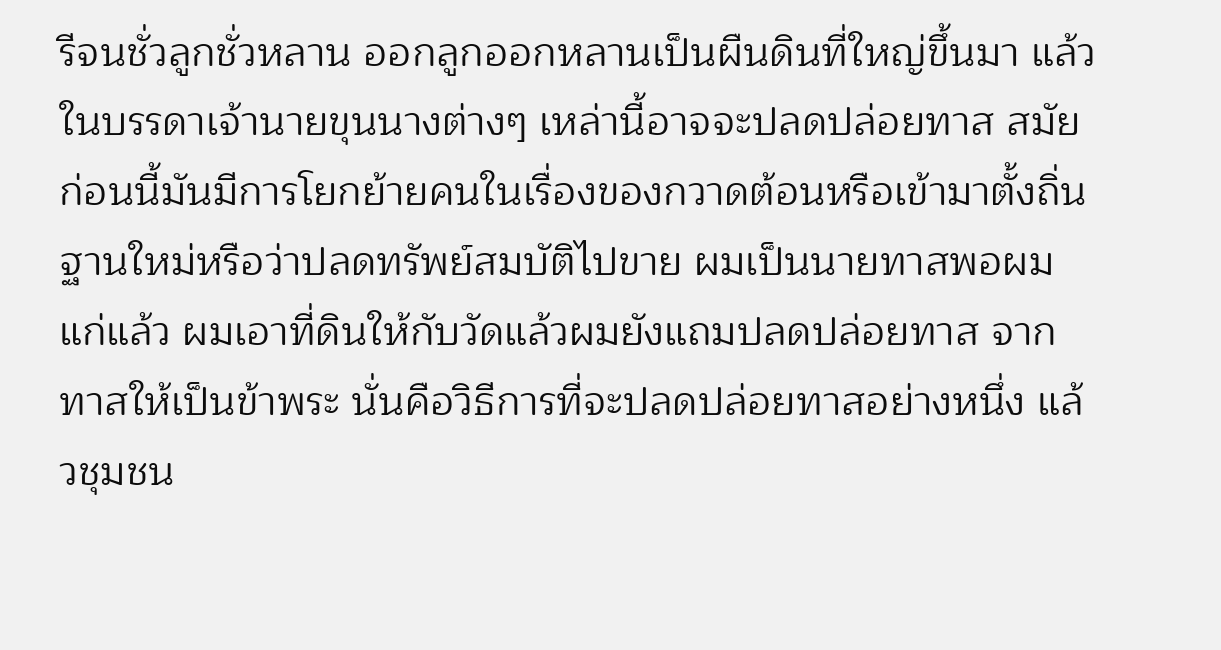รีจนชั่วลูกชั่วหลาน ออกลูกออกหลานเป็นผืนดินที่ใหญ่ขึ้นมา แล้วในบรรดาเจ้านายขุนนางต่างๆ เหล่านี้อาจจะปลดปล่อยทาส สมัยก่อนนี้มันมีการโยกย้ายคนในเรื่องของกวาดต้อนหรือเข้ามาตั้งถิ่นฐานใหม่หรือว่าปลดทรัพย์สมบัติไปขาย ผมเป็นนายทาสพอผมแก่แล้ว ผมเอาที่ดินให้กับวัดแล้วผมยังแถมปลดปล่อยทาส จากทาสให้เป็นข้าพระ นั่นคือวิธีการที่จะปลดปล่อยทาสอย่างหนึ่ง แล้วชุมชน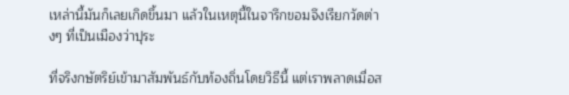เหล่านี้มันก็เลยเกิดขึ้นมา แล้วในเหตุนี้ในจารึกขอมจึงเรียกวัดต่างๆ ที่เป็นเมืองว่าปุระ

ที่จริงกษัตริย์เข้ามาสัมพันธ์กับท้องถิ่นโดยวิธีนี้ แต่เราพลาดเมื่อส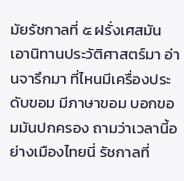มัยรัชกาลที่ ๕ ฝรั่งเศสมันเอานิทานประวัติศาสตร์มา อ่านจารึกมา ที่ไหนมีเครื่องประดับขอม มีภาษาขอม บอกขอมมันปกครอง ถามว่าเวลานี้อย่างเมืองไทยนี่ รัชกาลที่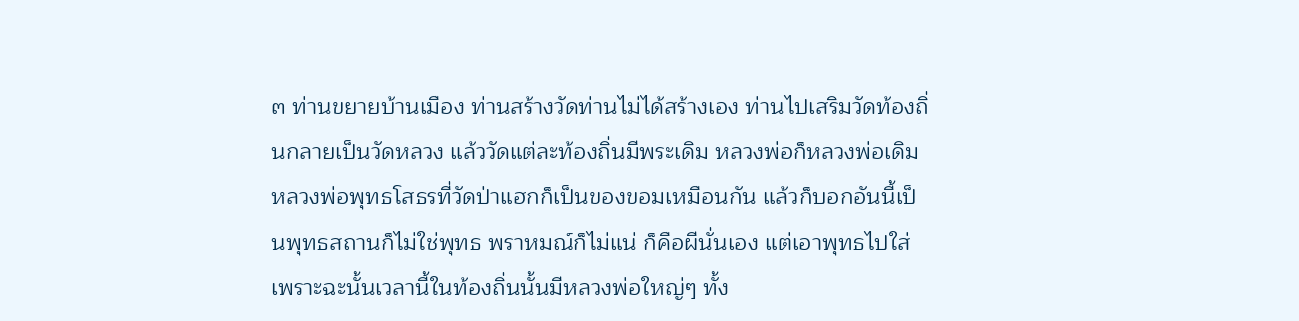๓ ท่านขยายบ้านเมือง ท่านสร้างวัดท่านไม่ได้สร้างเอง ท่านไปเสริมวัดท้องถิ่นกลายเป็นวัดหลวง แล้ววัดแต่ละท้องถิ่นมีพระเดิม หลวงพ่อก็หลวงพ่อเดิม หลวงพ่อพุทธโสธรที่วัดป่าแฮกก็เป็นของขอมเหมือนกัน แล้วก็บอกอันนี้เป็นพุทธสถานก็ไม่ใช่พุทธ พราหมณ์ก็ไม่แน่ ก็คือผีนั่นเอง แต่เอาพุทธไปใส่ เพราะฉะนั้นเวลานี้ในท้องถิ่นนั้นมีหลวงพ่อใหญ่ๆ ทั้ง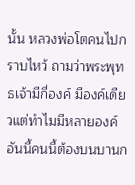นั้น หลวงพ่อโตคนไปกราบไหว้ ถามว่าพระพุทธเจ้ามีกี่องค์ มีองค์เดียวแต่ทำไมมีหลายองค์ อันนี้คนนี้ต้องบนบานก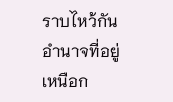ราบไหว้กัน อำนาจที่อยู่เหนือก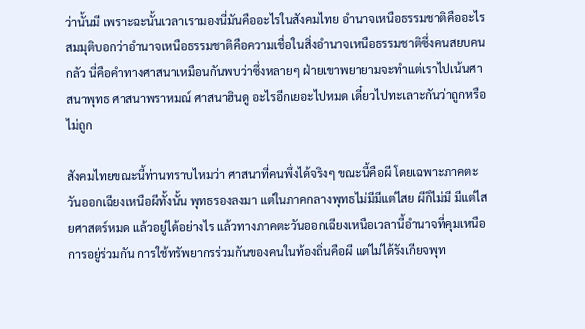ว่านั้นมี เพราะฉะนั้นเวลาเรามองนี่มันคืออะไรในสังคมไทย อำนาจเหนือธรรมชาติคืออะไร สมมุติบอกว่าอำนาจเหนือธรรมชาติคือความเชื่อในสิ่งอำนาจเหนือธรรมชาติซึ่งคนสยบคนกลัว นี่คือคำทางศาสนาเหมือนกันพบว่าซึ่งหลายๆ ฝ่ายเขาพยายามจะทำแต่เราไปเน้นศาสนาพุทธ ศาสนาพราหมณ์ ศาสนาฮินดู อะไรอีกเยอะไปหมด เดี๋ยวไปทะเลาะกันว่าถูกหรือไม่ถูก

สังคมไทยขณะนี้ท่านทราบไหมว่า ศาสนาที่คนพึ่งได้จริงๆ ขณะนี้คือผี โดยเฉพาะภาคตะวันออกเฉียงเหนือผีทั้งนั้น พุทธรองลงมา แต่ในภาคกลางพุทธไม่มีมีแต่ไสย ผีก็ไม่มี มีแต่ไสยศาสตร์หมด แล้วอยู่ได้อย่างไร แล้วทางภาคตะวันออกเฉียงเหนือเวลานี้อำนาจที่คุมเหนือการอยู่ร่วมกัน การใช้ทรัพยากรร่วมกันของคนในท้องถิ่นคือผี แต่ไม่ได้รังเกียจพุท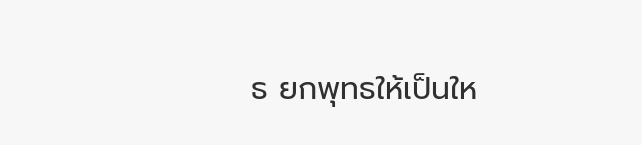ธ ยกพุทธให้เป็นให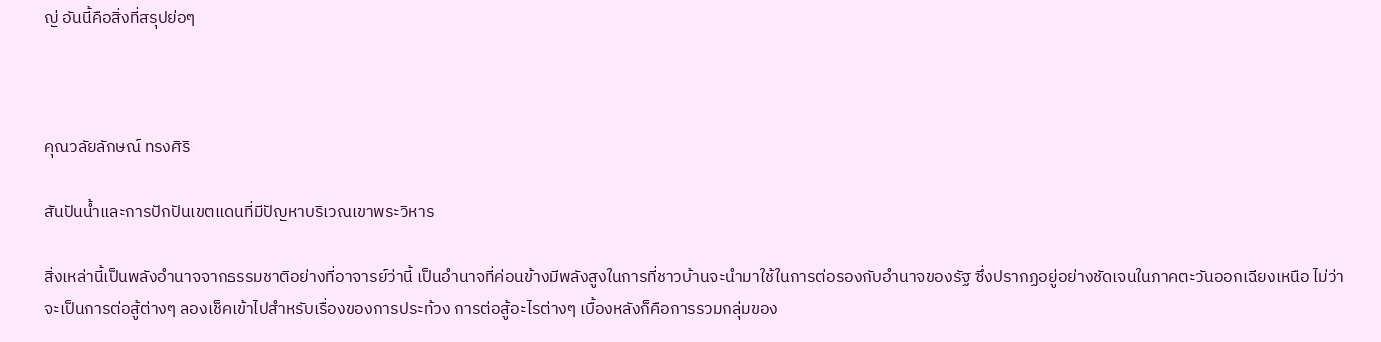ญ่ อันนี้คือสิ่งที่สรุปย่อๆ



คุณวลัยลักษณ์ ทรงศิริ

สันปันน้ำและการปักปันเขตแดนที่มีปัญหาบริเวณเขาพระวิหาร

สิ่งเหล่านี้เป็นพลังอำนาจจากธรรมชาติอย่างที่อาจารย์ว่านี้ เป็นอำนาจที่ค่อนข้างมีพลังสูงในการที่ชาวบ้านจะนำมาใช้ในการต่อรองกับอำนาจของรัฐ ซึ่งปรากฏอยู่อย่างชัดเจนในภาคตะวันออกเฉียงเหนือ ไม่ว่าจะเป็นการต่อสู้ต่างๆ ลองเช็คเข้าไปสำหรับเรื่องของการประท้วง การต่อสู้อะไรต่างๆ เบื้องหลังก็คือการรวมกลุ่มของ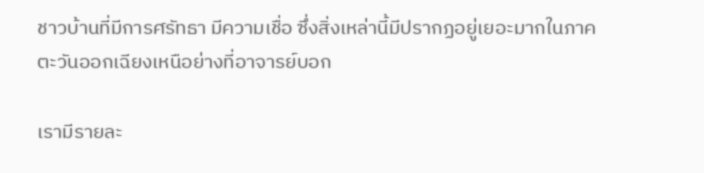ชาวบ้านที่มีการศรัทธา มีความเชื่อ ซึ่งสิ่งเหล่านี้มีปรากฏอยู่เยอะมากในภาคตะวันออกเฉียงเหนือย่างที่อาจารย์บอก

เรามีรายละ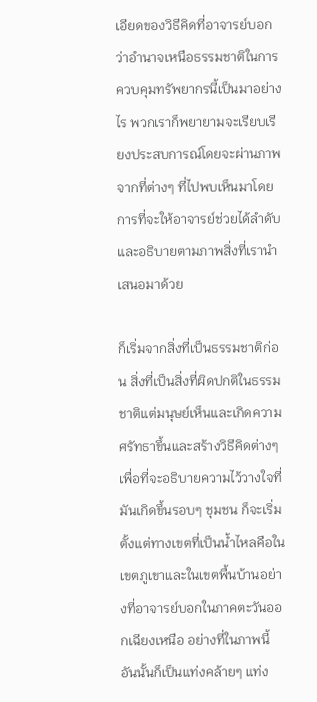เอียดของวิธีคิดที่อาจารย์บอกว่าอำนาจเหนือธรรมชาติในการควบคุมทรัพยากรนี้เป็นมาอย่างไร พวกเราก็พยายามจะเรียบเรียงประสบการณ์โดยจะผ่านภาพจากที่ต่างๆ ที่ไปพบเห็นมาโดยการที่จะให้อาจารย์ช่วยได้ลำดับและอธิบายตามภาพสิ่งที่เรานำเสนอมาด้วย

ก็เริ่มจากสิ่งที่เป็นธรรมชาติก่อน สิ่งที่เป็นสิ่งที่ผิดปกติในธรรมชาติแต่มนุษย์เห็นและเกิดความศรัทธาขึ้นและสร้างวิธีคิดต่างๆ เพื่อที่จะอธิบายความไว้วางใจที่มันเกิดขึ้นรอบๆ ชุมชน ก็จะเริ่มตั้งแต่ทางเขตที่เป็นน้ำไหลคือในเขตภูเขาและในเขตพื้นบ้านอย่างที่อาจารย์บอกในภาคตะวันออกเฉียงเหนือ อย่างที่ในภาพนี้ อันนั้นก็เป็นแท่งคล้ายๆ แท่ง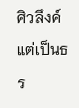ศิวลึงค์แต่เป็นธร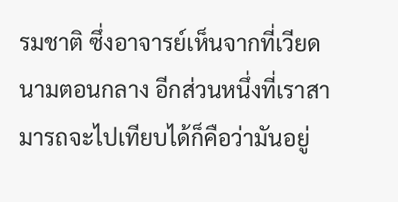รมชาติ ซึ่งอาจารย์เห็นจากที่เวียดนามตอนกลาง อีกส่วนหนึ่งที่เราสามารถจะไปเทียบได้ก็คือว่ามันอยู่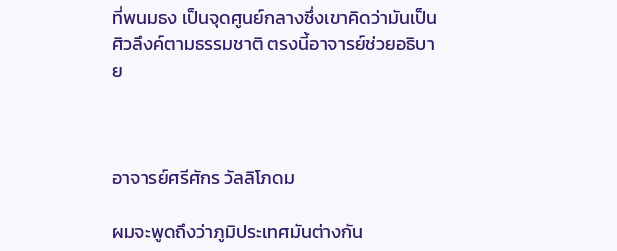ที่พนมธง เป็นจุดศูนย์กลางซึ่งเขาคิดว่ามันเป็นศิวลึงค์ตามธรรมชาติ ตรงนี้อาจารย์ช่วยอธิบาย



อาจารย์ศรีศักร วัลลิโภดม

ผมจะพูดถึงว่าภูมิประเทศมันต่างกัน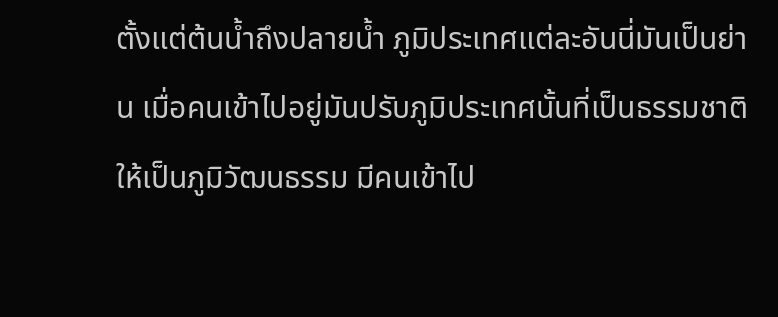ตั้งแต่ต้นน้ำถึงปลายน้ำ ภูมิประเทศแต่ละอันนี่มันเป็นย่าน เมื่อคนเข้าไปอยู่มันปรับภูมิประเทศนั้นที่เป็นธรรมชาติให้เป็นภูมิวัฒนธรรม มีคนเข้าไป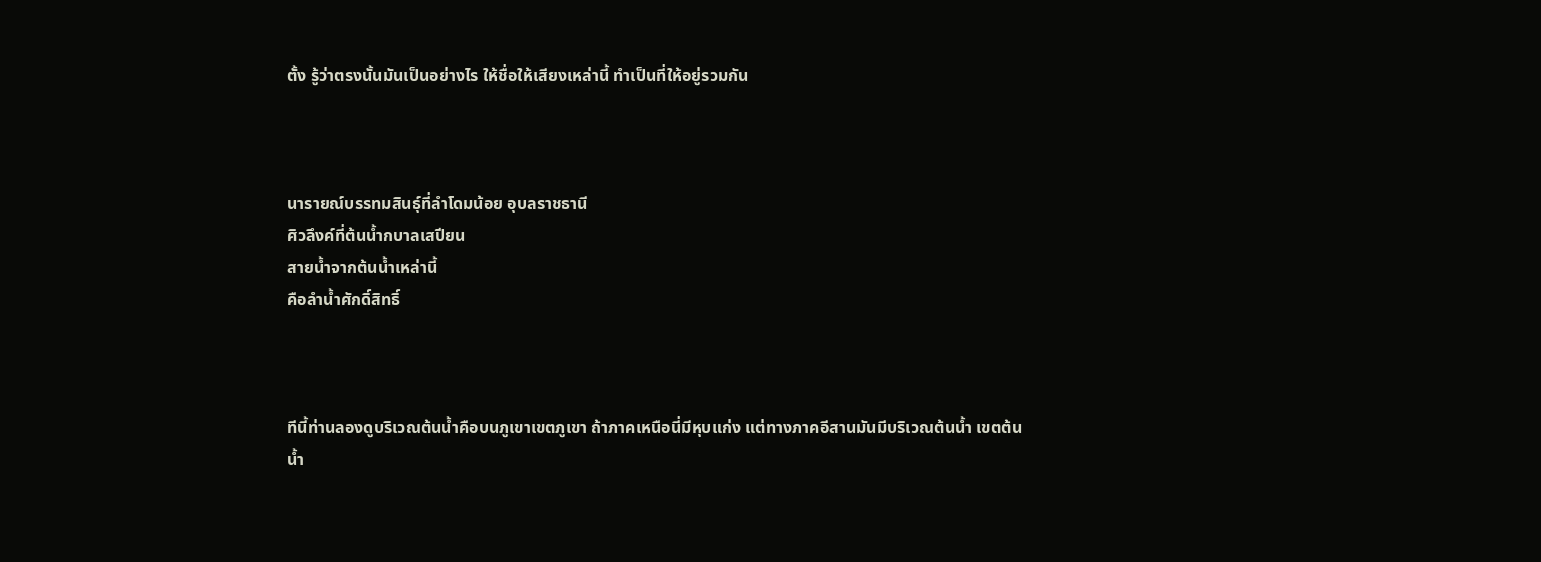ตั้ง รู้ว่าตรงนั้นมันเป็นอย่างไร ให้ชื่อให้เสียงเหล่านี้ ทำเป็นที่ให้อยู่รวมกัน



นารายณ์บรรทมสินธุ์ที่ลำโดมน้อย อุบลราชธานี
ศิวลึงค์ที่ต้นน้ำกบาลเสปียน
สายน้ำจากต้นน้ำเหล่านี้
คือลำน้ำศักดิ์สิทธิ์



ทีนี้ท่านลองดูบริเวณต้นน้ำคือบนภูเขาเขตภูเขา ถ้าภาคเหนือนี่มีหุบแก่ง แต่ทางภาคอีสานมันมีบริเวณต้นน้ำ เขตต้นน้ำ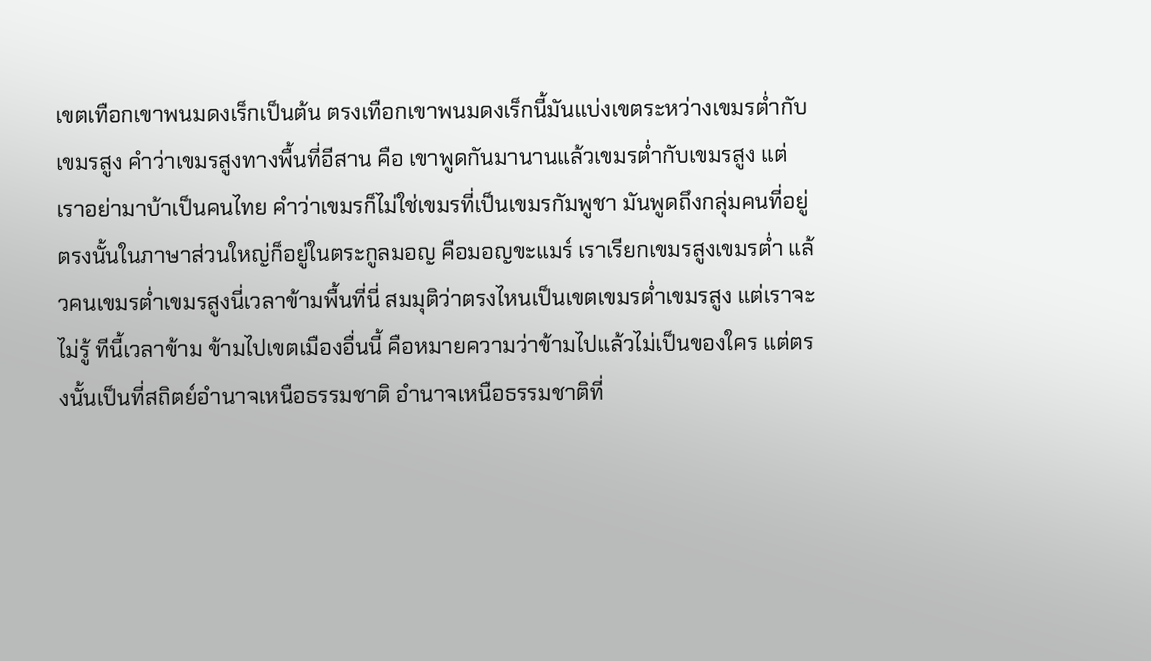เขตเทือกเขาพนมดงเร็กเป็นต้น ตรงเทือกเขาพนมดงเร็กนี้มันแบ่งเขตระหว่างเขมรต่ำกับเขมรสูง คำว่าเขมรสูงทางพื้นที่อีสาน คือ เขาพูดกันมานานแล้วเขมรต่ำกับเขมรสูง แต่เราอย่ามาบ้าเป็นคนไทย คำว่าเขมรก็ไม่ใช่เขมรที่เป็นเขมรกัมพูชา มันพูดถึงกลุ่มคนที่อยู่ตรงนั้นในภาษาส่วนใหญ่ก็อยู่ในตระกูลมอญ คือมอญขะแมร์ เราเรียกเขมรสูงเขมรต่ำ แล้วคนเขมรต่ำเขมรสูงนี่เวลาข้ามพื้นที่นี่ สมมุติว่าตรงไหนเป็นเขตเขมรต่ำเขมรสูง แต่เราจะไม่รู้ ทีนี้เวลาข้าม ข้ามไปเขตเมืองอื่นนี้ คือหมายความว่าข้ามไปแล้วไม่เป็นของใคร แต่ตรงนั้นเป็นที่สถิตย์อำนาจเหนือธรรมชาติ อำนาจเหนือธรรมชาติที่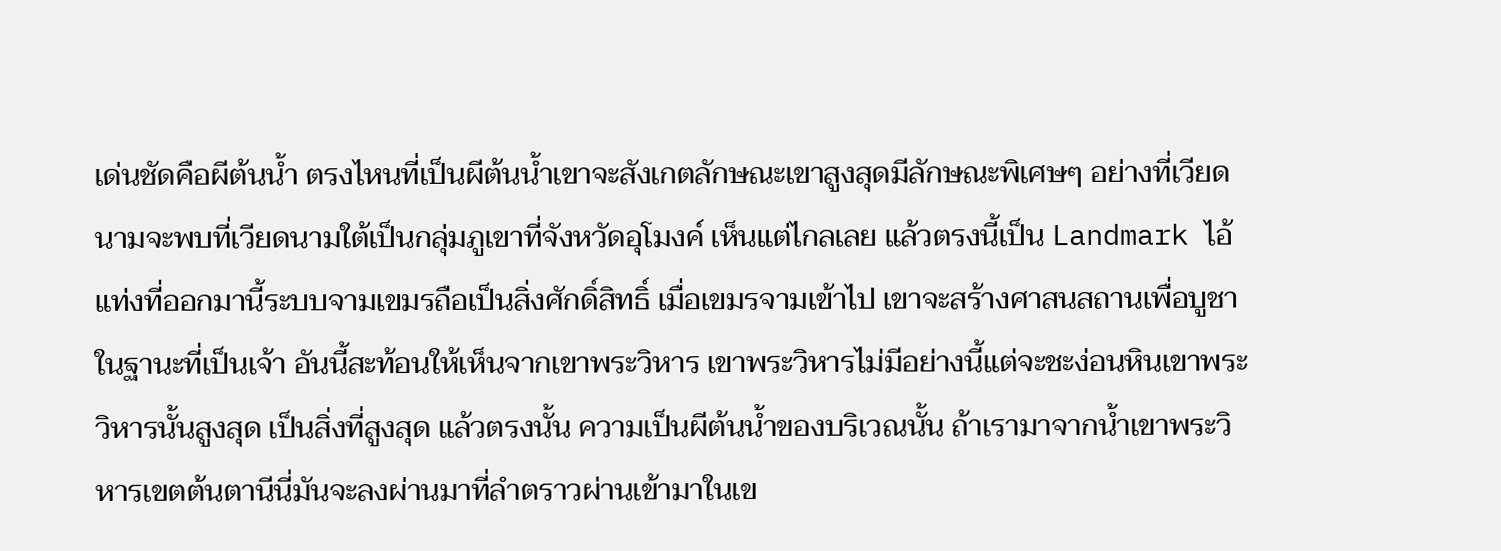เด่นชัดคือผีต้นน้ำ ตรงไหนที่เป็นผีต้นน้ำเขาจะสังเกตลักษณะเขาสูงสุดมีลักษณะพิเศษๆ อย่างที่เวียดนามจะพบที่เวียดนามใต้เป็นกลุ่มภูเขาที่จังหวัดอุโมงค์ เห็นแต่ไกลเลย แล้วตรงนี้เป็น Landmark ไอ้แท่งที่ออกมานี้ระบบจามเขมรถือเป็นสิ่งศักดิ์สิทธิ์ เมื่อเขมรจามเข้าไป เขาจะสร้างศาสนสถานเพื่อบูชาในฐานะที่เป็นเจ้า อันนี้สะท้อนให้เห็นจากเขาพระวิหาร เขาพระวิหารไม่มีอย่างนี้แต่จะชะง่อนหินเขาพระวิหารนั้นสูงสุด เป็นสิ่งที่สูงสุด แล้วตรงนั้น ความเป็นผีต้นน้ำของบริเวณนั้น ถ้าเรามาจากน้ำเขาพระวิหารเขตต้นตานีนี่มันจะลงผ่านมาที่ลำตราวผ่านเข้ามาในเข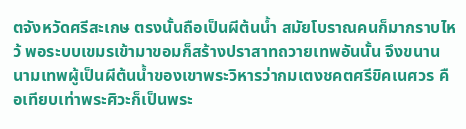ตจังหวัดศรีสะเกษ ตรงนั้นถือเป็นผีต้นน้ำ สมัยโบราณคนก็มากราบไหว้ พอระบบเขมรเข้ามาขอมก็สร้างปราสาทถวายเทพอันนั้น จึงขนานนามเทพผู้เป็นผีต้นน้ำของเขาพระวิหารว่ากมเตงชคตศรีขิคเนศวร คือเทียบเท่าพระศิวะก็เป็นพระ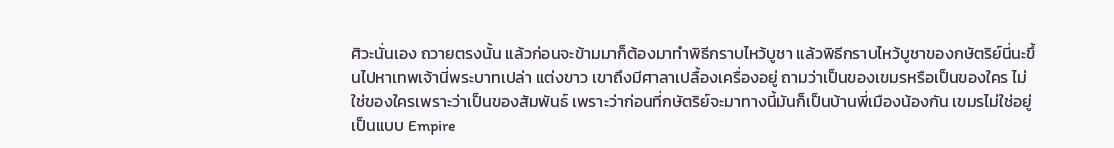ศิวะนั่นเอง ถวายตรงนั้น แล้วก่อนจะข้ามมาก็ต้องมาทำพิธีกราบไหว้บูชา แล้วพิธีกราบไหว้บูชาของกษัตริย์นี่นะขึ้นไปหาเทพเจ้านี่พระบาทเปล่า แต่งขาว เขาถึงมีศาลาเปลื้องเครื่องอยู่ ถามว่าเป็นของเขมรหรือเป็นของใคร ไม่ใช่ของใครเพราะว่าเป็นของสัมพันธ์ เพราะว่าก่อนที่กษัตริย์จะมาทางนี้มันก็เป็นบ้านพี่เมืองน้องกัน เขมรไม่ใช่อยู่เป็นแบบ Empire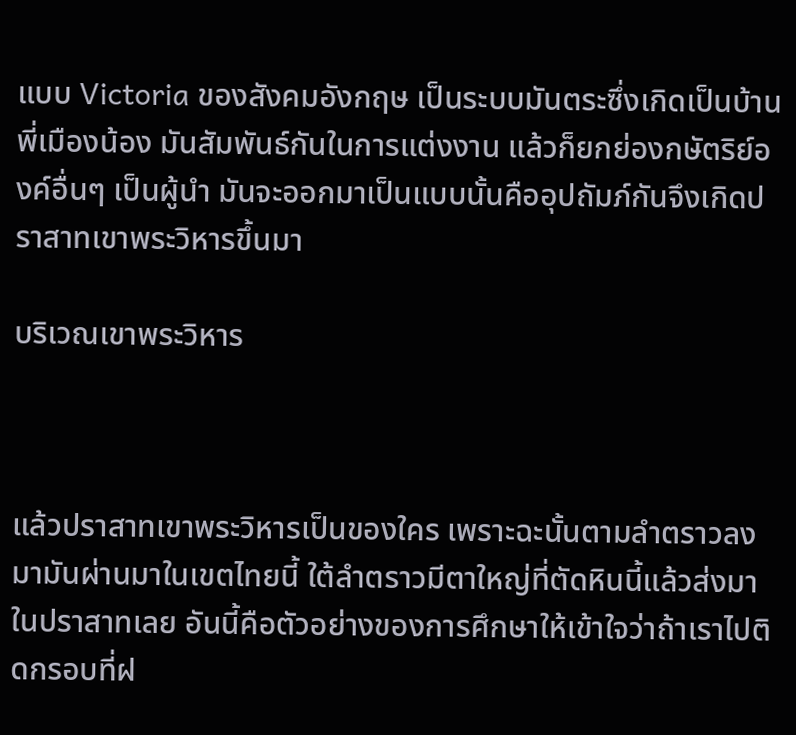แบบ Victoria ของสังคมอังกฤษ เป็นระบบมันตระซึ่งเกิดเป็นบ้านพี่เมืองน้อง มันสัมพันธ์กันในการแต่งงาน แล้วก็ยกย่องกษัตริย์องค์อื่นๆ เป็นผู้นำ มันจะออกมาเป็นแบบนั้นคืออุปถัมภ์กันจึงเกิดปราสาทเขาพระวิหารขึ้นมา

บริเวณเขาพระวิหาร



แล้วปราสาทเขาพระวิหารเป็นของใคร เพราะฉะนั้นตามลำตราวลงมามันผ่านมาในเขตไทยนี้ ใต้ลำตราวมีตาใหญ่ที่ตัดหินนี้แล้วส่งมาในปราสาทเลย อันนี้คือตัวอย่างของการศึกษาให้เข้าใจว่าถ้าเราไปติดกรอบที่ฝ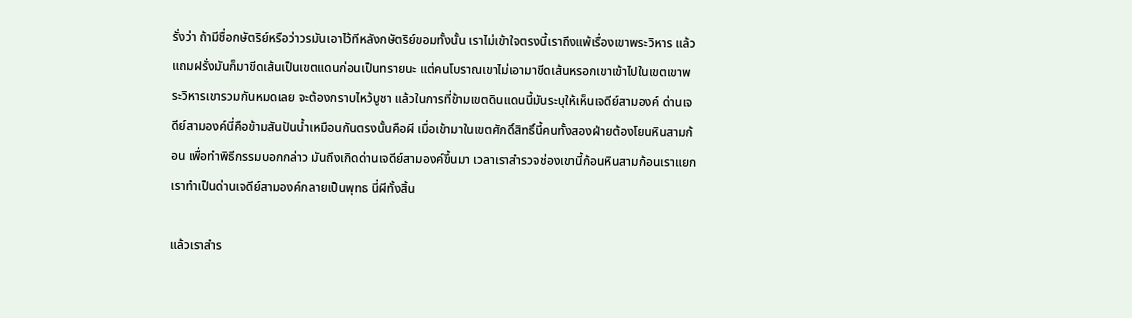รั่งว่า ถ้ามีชื่อกษัตริย์หรือว่าวรมันเอาไว้ทีหลังกษัตริย์ขอมทั้งนั้น เราไม่เข้าใจตรงนี้เราถึงแพ้เรื่องเขาพระวิหาร แล้วแถมฝรั่งมันก็มาขีดเส้นเป็นเขตแดนก่อนเป็นทรายนะ แต่คนโบราณเขาไม่เอามาขีดเส้นหรอกเขาเข้าไปในเขตเขาพระวิหารเขารวมกันหมดเลย จะต้องกราบไหว้บูชา แล้วในการที่ข้ามเขตดินแดนนี้มันระบุให้เห็นเจดีย์สามองค์ ด่านเจดีย์สามองค์นี่คือข้ามสันปันน้ำเหมือนกันตรงนั้นคือผี เมื่อเข้ามาในเขตศักดิ์สิทธิ์นี้คนทั้งสองฝ่ายต้องโยนหินสามก้อน เพื่อทำพิธีกรรมบอกกล่าว มันถึงเกิดด่านเจดีย์สามองค์ขึ้นมา เวลาเราสำรวจช่องเขานี้ก้อนหินสามก้อนเราแยก เราทำเป็นด่านเจดีย์สามองค์กลายเป็นพุทธ นี่ผีทั้งสิ้น

แล้วเราสำร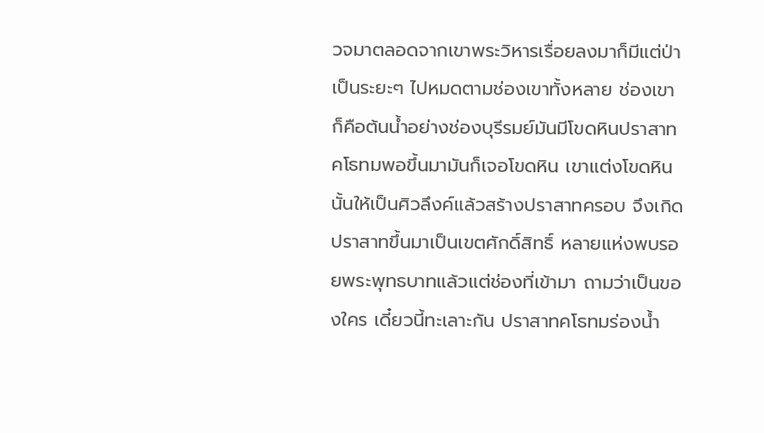วจมาตลอดจากเขาพระวิหารเรื่อยลงมาก็มีแต่ป่าเป็นระยะๆ ไปหมดตามช่องเขาทั้งหลาย ช่องเขาก็คือต้นน้ำอย่างช่องบุรีรมย์มันมีโขดหินปราสาทคโธทมพอขึ้นมามันก็เจอโขดหิน เขาแต่งโขดหินนั้นให้เป็นศิวลึงค์แล้วสร้างปราสาทครอบ จึงเกิดปราสาทขึ้นมาเป็นเขตศักดิ์สิทธิ์ หลายแห่งพบรอยพระพุทธบาทแล้วแต่ช่องที่เข้ามา ถามว่าเป็นของใคร เดี๋ยวนี้ทะเลาะกัน ปราสาทคโธทมร่องน้ำ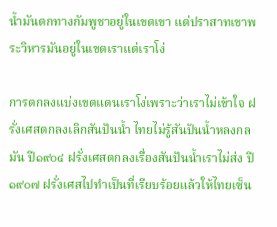น้ำมันตกทางกัมพูชาอยู่ในเขตเขา แต่ปราสาทเขาพระวิหารมันอยู่ในเขตเราแต่เราโง่

การตกลงแบ่งเขตแดนเราโง่เพราะว่าเราไม่เข้าใจ ฝรั่งเศสตกลงเลิกสันปันน้ำ ไทยไม่รู้สันปันน้ำหลงกลมัน ปี๑๙๐๔ ฝรั่งเศสตกลงเรื่องสันปันน้ำเราไม่ส่ง ปี ๑๙๐๗ ฝรั่งเศสไปทำเป็นที่เรียบร้อยแล้วให้ไทยเซ็น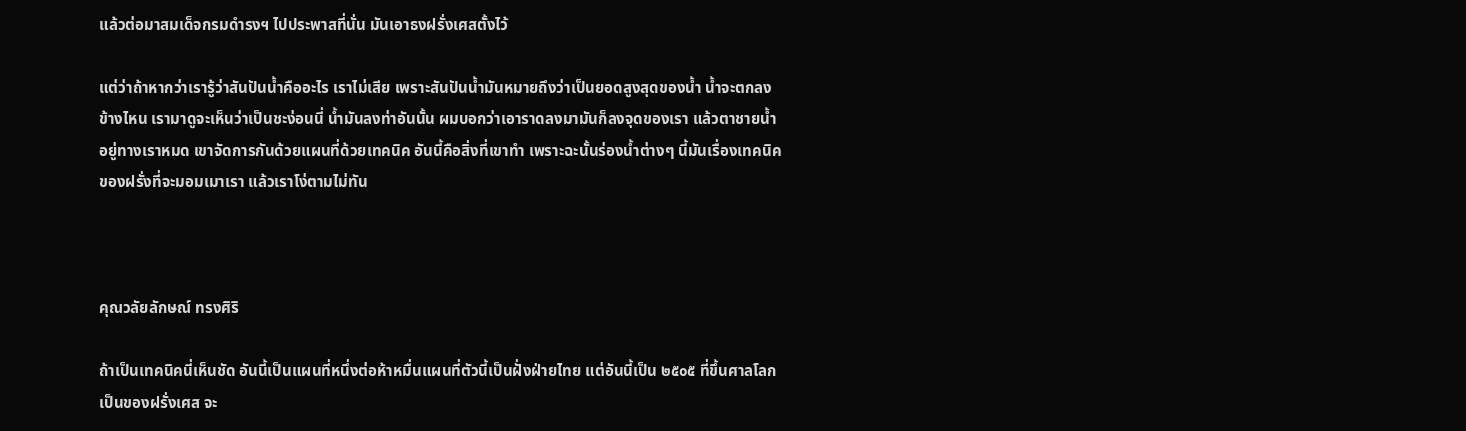แล้วต่อมาสมเด็จกรมดำรงฯ ไปประพาสที่นั่น มันเอาธงฝรั่งเศสตั้งไว้

แต่ว่าถ้าหากว่าเรารู้ว่าสันปันน้ำคืออะไร เราไม่เสีย เพราะสันปันน้ำมันหมายถึงว่าเป็นยอดสูงสุดของน้ำ น้ำจะตกลงข้างไหน เรามาดูจะเห็นว่าเป็นชะง่อนนี่ น้ำมันลงท่าอันนั้น ผมบอกว่าเอาราดลงมามันก็ลงจุดของเรา แล้วตาชายน้ำอยู่ทางเราหมด เขาจัดการกันด้วยแผนที่ด้วยเทคนิค อันนี้คือสิ่งที่เขาทำ เพราะฉะนั้นร่องน้ำต่างๆ นี้มันเรื่องเทคนิคของฝรั่งที่จะมอมเมาเรา แล้วเราโง่ตามไม่ทัน



คุณวลัยลักษณ์ ทรงศิริ

ถ้าเป็นเทคนิคนี่เห็นชัด อันนี้เป็นแผนที่หนึ่งต่อห้าหมื่นแผนที่ตัวนี้เป็นฝั่งฝ่ายไทย แต่อันนี้เป็น ๒๕๐๕ ที่ขึ้นศาลโลกเป็นของฝรั่งเศส จะ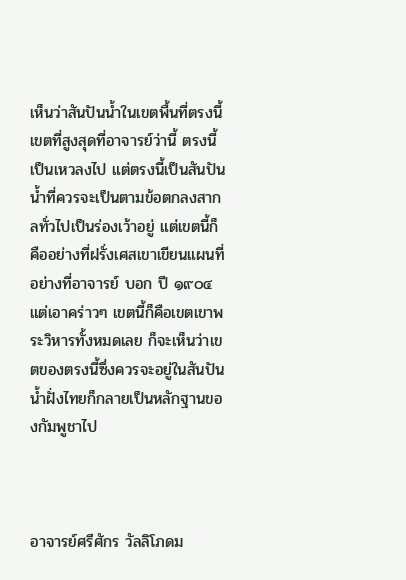เห็นว่าสันปันน้ำในเขตพื้นที่ตรงนี้ เขตที่สูงสุดที่อาจารย์ว่านี้ ตรงนี้เป็นเหวลงไป แต่ตรงนี้เป็นสันปันน้ำที่ควรจะเป็นตามข้อตกลงสากลทั่วไปเป็นร่องเว้าอยู่ แต่เขตนี้ก็คืออย่างที่ฝรั่งเศสเขาเขียนแผนที่อย่างที่อาจารย์ บอก ปี ๑๙๐๔ แต่เอาคร่าวๆ เขตนี้ก็คือเขตเขาพระวิหารทั้งหมดเลย ก็จะเห็นว่าเขตของตรงนี้ซึ่งควรจะอยู่ในสันปันน้ำฝั่งไทยก็กลายเป็นหลักฐานของกัมพูชาไป



อาจารย์ศรีศักร วัลลิโภดม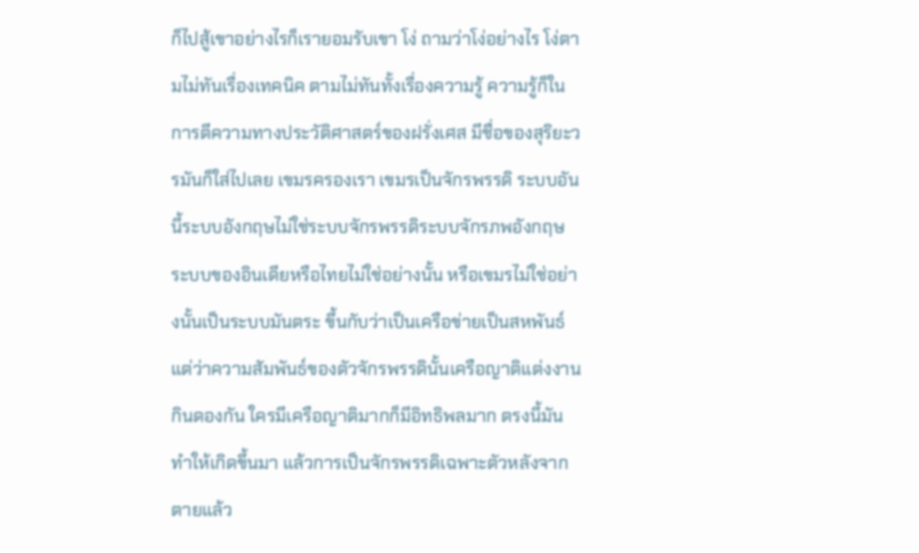ก็ไปสู้เขาอย่างไรก็เรายอมรับเขา โง่ ถามว่าโง่อย่างไร โง่ตามไม่ทันเรื่องเทคนิค ตามไม่ทันทั้งเรื่องความรู้ ความรู้ก็ในการตีความทางประวัติศาสตร์ของฝรั่งเศส มีชื่อของสุริยะวรมันก็ใส่ไปเลย เขมรครองเรา เขมรเป็นจักรพรรดิ ระบบอันนี้ระบบอังกฤษไม่ใช่ระบบจักรพรรดิระบบจักรภพอังกฤษ ระบบของอินเดียหรือไทยไม่ใช่อย่างนั้น หรือเขมรไม่ใช่อย่างนั้นเป็นระบบมันตระ ขึ้นกับว่าเป็นเครือข่ายเป็นสหพันธ์ แต่ว่าความสัมพันธ์ของตัวจักรพรรดินั้นเครือญาติแต่งงานกินดองกัน ใครมีเครือญาติมากก็มีอิทธิพลมาก ตรงนี้มันทำให้เกิดขึ้นมา แล้วการเป็นจักรพรรดิเฉพาะตัวหลังจากตายแล้ว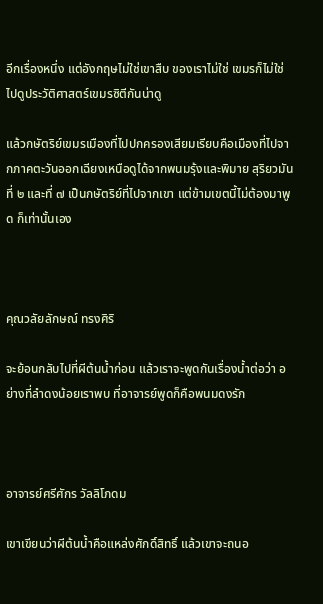อีกเรื่องหนึ่ง แต่อังกฤษไม่ใช่เขาสืบ ของเราไม่ใช่ เขมรก็ไม่ใช่ ไปดูประวัติศาสตร์เขมรซิตีกันน่าดู

แล้วกษัตริย์เขมรเมืองที่ไปปกครองเสียมเรียบคือเมืองที่ไปจากภาคตะวันออกเฉียงเหนือดูได้จากพนมรุ้งและพิมาย สุริยวมันที่ ๒ และที่ ๗ เป็นกษัตริย์ที่ไปจากเขา แต่ข้ามเขตนี้ไม่ต้องมาพูด ก็เท่านั้นเอง



คุณวลัยลักษณ์ ทรงศิริ

จะย้อนกลับไปที่ผีต้นน้ำก่อน แล้วเราจะพูดกันเรื่องน้ำต่อว่า อย่างที่ลำดงน้อยเราพบ ที่อาจารย์พูดก็คือพนมดงรัก



อาจารย์ศรีศักร วัลลิโภดม

เขาเขียนว่าผีต้นน้ำคือแหล่งศักดิ์สิทธิ์ แล้วเขาจะถนอ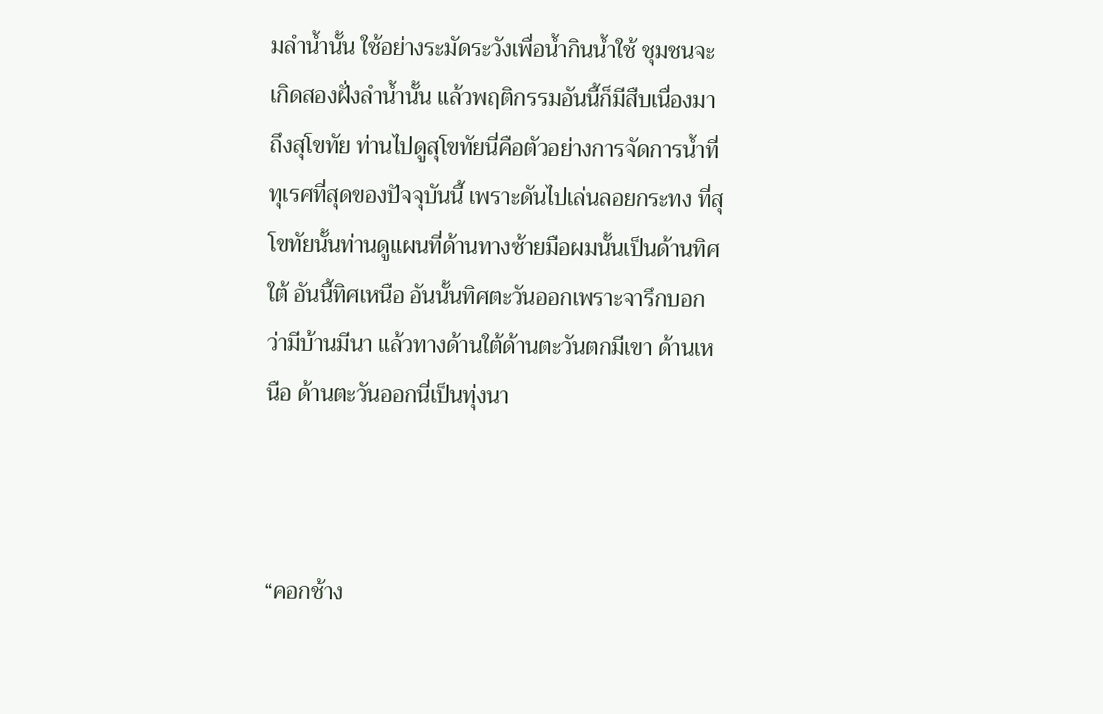มลำน้ำนั้น ใช้อย่างระมัดระวังเพื่อน้ำกินน้ำใช้ ชุมชนจะเกิดสองฝั่งลำน้ำนั้น แล้วพฤติกรรมอันนี้ก็มีสืบเนื่องมาถึงสุโขทัย ท่านไปดูสุโขทัยนี่คือตัวอย่างการจัดการน้ำที่ทุเรศที่สุดของปัจจุบันนี้ เพราะดันไปเล่นลอยกระทง ที่สุโขทัยนั้นท่านดูแผนที่ด้านทางซ้ายมือผมนั้นเป็นด้านทิศใต้ อันนี้ทิศเหนือ อันนั้นทิศตะวันออกเพราะจารึกบอกว่ามีบ้านมีนา แล้วทางด้านใต้ด้านตะวันตกมีเขา ด้านเหนือ ด้านตะวันออกนี่เป็นทุ่งนา



“คอกช้าง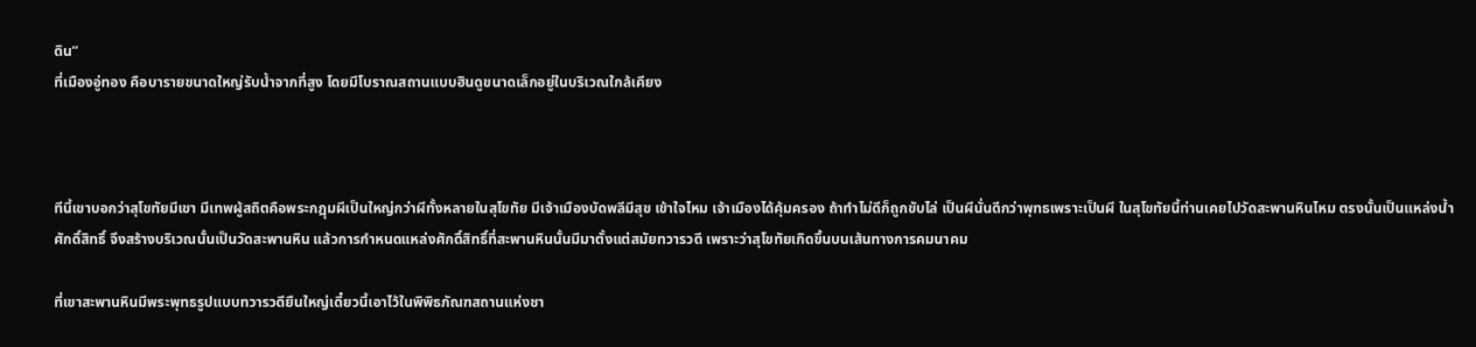ดิน”
ที่เมืองอู่ทอง คือบารายขนาดใหญ่รับน้ำจากที่สูง โดยมีโบราณสถานแบบฮินดูขนาดเล็กอยู่ในบริเวณใกล้เคียง



ทีนี้เขาบอกว่าสุโขทัยมีเขา มีเทพผู้สถิตคือพระกฎุมผีเป็นใหญ่กว่าผีทั้งหลายในสุโขทัย มีเจ้าเมืองบัดพลีมีสุข เข้าใจไหม เจ้าเมืองได้คุ้มครอง ถ้าทำไม่ดีก็ถูกขับไล่ เป็นผีนั่นดีกว่าพุทธเพราะเป็นผี ในสุโขทัยนี้ท่านเคยไปวัดสะพานหินไหม ตรงนั้นเป็นแหล่งน้ำศักดิ์สิทธิ์ จึงสร้างบริเวณนั้นเป็นวัดสะพานหิน แล้วการกำหนดแหล่งศักดิ์สิทธิ์ที่สะพานหินนั้นมีมาตั้งแต่สมัยทวารวดี เพราะว่าสุโขทัยเกิดขึ้นบนเส้นทางการคมนาคม

ที่เขาสะพานหินมีพระพุทธรูปแบบทวารวดียืนใหญ่เดี๋ยวนี้เอาไว้ในพิพิธภัณฑสถานแห่งชา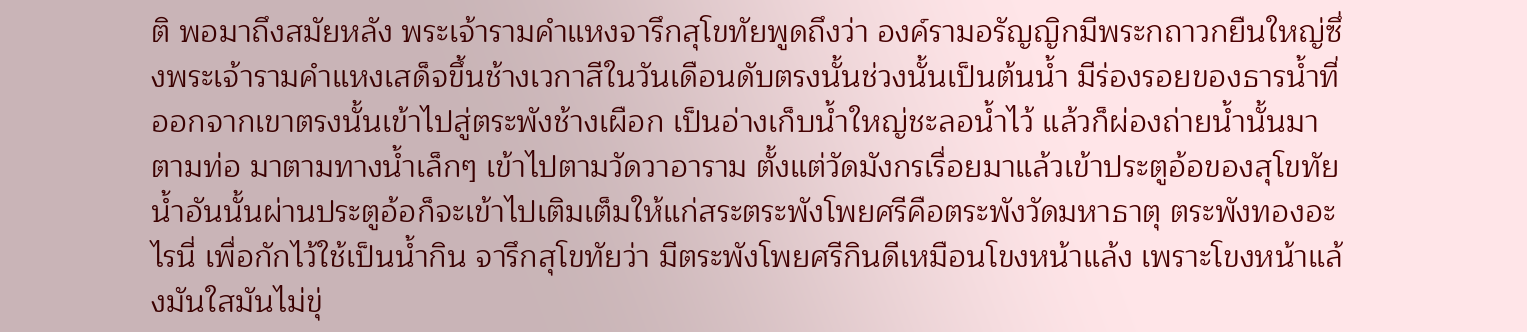ติ พอมาถึงสมัยหลัง พระเจ้ารามคำแหงจารึกสุโขทัยพูดถึงว่า องค์รามอรัญญิกมีพระกถาวกยืนใหญ่ซึ่งพระเจ้ารามคำแหงเสด็จขึ้นช้างเวกาสีในวันเดือนดับตรงนั้นช่วงนั้นเป็นต้นน้ำ มีร่องรอยของธารน้ำที่ออกจากเขาตรงนั้นเข้าไปสู่ตระพังช้างเผือก เป็นอ่างเก็บน้ำใหญ่ชะลอน้ำไว้ แล้วก็ผ่องถ่ายน้ำนั้นมาตามท่อ มาตามทางน้ำเล็กๆ เข้าไปตามวัดวาอาราม ตั้งแต่วัดมังกรเรื่อยมาแล้วเข้าประตูอ้อของสุโขทัย น้ำอันนั้นผ่านประตูอ้อก็จะเข้าไปเติมเต็มให้แก่สระตระพังโพยศรีคือตระพังวัดมหาธาตุ ตระพังทองอะไรนี่ เพื่อกักไว้ใช้เป็นน้ำกิน จารึกสุโขทัยว่า มีตระพังโพยศรีกินดีเหมือนโขงหน้าแล้ง เพราะโขงหน้าแล้งมันใสมันไม่ขุ่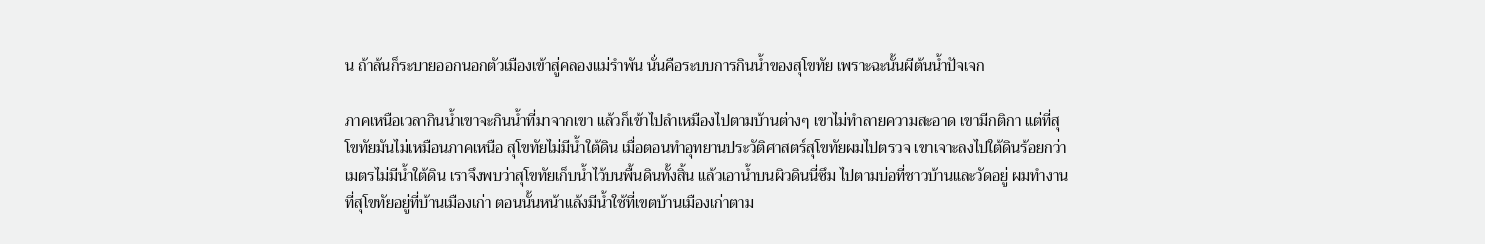น ถ้าล้นก็ระบายออกนอกตัวเมืองเข้าสู่คลองแม่รำพัน นั่นคือระบบการกินน้ำของสุโขทัย เพราะฉะนั้นผีต้นน้ำปัจเจก

ภาคเหนือเวลากินน้ำเขาจะกินน้ำที่มาจากเขา แล้วก็เข้าไปลำเหมืองไปตามบ้านต่างๆ เขาไม่ทำลายความสะอาด เขามีกติกา แต่ที่สุโขทัยมันไม่เหมือนภาคเหนือ สุโขทัยไม่มีน้ำใต้ดิน เมื่อตอนทำอุทยานประวัติศาสตร์สุโขทัยผมไปตรวจ เขาเจาะลงไปใต้ดินร้อยกว่าเมตรไม่มีน้ำใต้ดิน เราจึงพบว่าสุโขทัยเก็บน้ำไว้บนพื้นดินทั้งสิ้น แล้วเอาน้ำบนผิวดินนี่ซึม ไปตามบ่อที่ชาวบ้านและวัดอยู่ ผมทำงานที่สุโขทัยอยู่ที่บ้านเมืองเก่า ตอนนั้นหน้าแล้งมีน้ำใช้ที่เขตบ้านเมืองเก่าตาม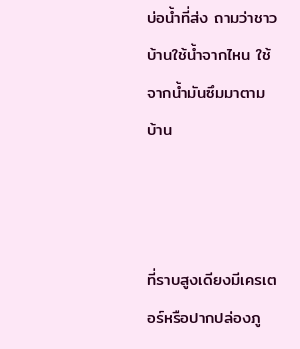บ่อน้ำที่ส่ง ถามว่าชาวบ้านใช้น้ำจากไหน ใช้จากน้ำมันซึมมาตามบ้าน



ที่ราบสูงเดียงมีเครเตอร์หรือปากปล่องภู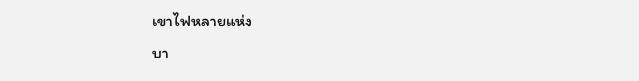เขาไฟหลายแห่ง
บา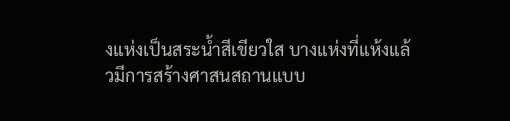งแห่งเป็นสระน้ำสีเขียวใส บางแห่งที่แห้งแล้วมีการสร้างศาสนสถานแบบ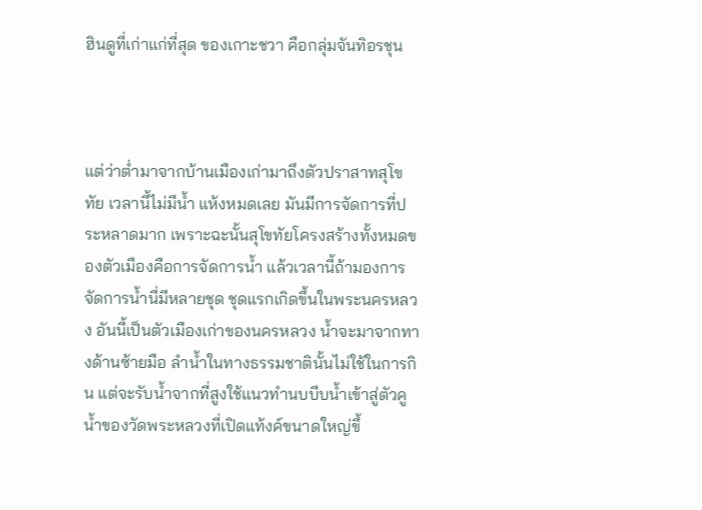ฮินดูที่เก่าแก่ที่สุด ของเกาะชวา คือกลุ่มจันทิอรชุน



แต่ว่าต่ำมาจากบ้านเมืองเก่ามาถึงตัวปราสาทสุโขทัย เวลานี้ไม่มีน้ำ แห้งหมดเลย มันมีการจัดการที่ประหลาดมาก เพราะฉะนั้นสุโขทัยโครงสร้างทั้งหมดของตัวเมืองคือการจัดการน้ำ แล้วเวลานี้ถ้ามองการจัดการน้ำนี่มีหลายชุด ชุดแรกเกิดขึ้นในพระนครหลวง อันนี้เป็นตัวเมืองเก่าของนครหลวง น้ำจะมาจากทางด้านซ้ายมือ ลำน้ำในทางธรรมชาตินั้นไม่ใช้ในการกิน แต่จะรับน้ำจากที่สูงใช้แนวทำนบบีบน้ำเข้าสู่ตัวคูน้ำของวัดพระหลวงที่เปิดแท้งค์ขนาดใหญ่ขึ้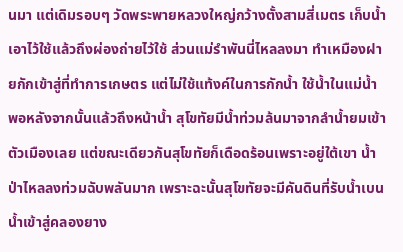นมา แต่เดิมรอบๆ วัดพระพายหลวงใหญ่กว้างตั้งสามสี่เมตร เก็บน้ำเอาไว้ใช้แล้วถึงผ่องถ่ายไว้ใช้ ส่วนแม่รำพันนี่ไหลลงมา ทำเหมืองฝายกักเข้าสู่ที่ทำการเกษตร แต่ไม่ใช้แท้งค์ในการกักน้ำ ใช้น้ำในแม่น้ำ พอหลังจากนั้นแล้วถึงหน้าน้ำ สุโขทัยมีน้ำท่วมล้นมาจากลำน้ำยมเข้าตัวเมืองเลย แต่ขณะเดียวกันสุโขทัยก็เดือดร้อนเพราะอยู่ใต้เขา น้ำป่าไหลลงท่วมฉับพลันมาก เพราะฉะนั้นสุโขทัยจะมีคันดินที่รับน้ำเบนน้ำเข้าสู่คลองยาง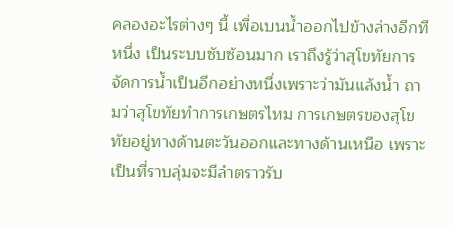คลองอะไรต่างๆ นี้ เพื่อเบนน้ำออกไปข้างล่างอีกทีหนึ่ง เป็นระบบซับซ้อนมาก เราถึงรู้ว่าสุโขทัยการจัดการน้ำเป็นอีกอย่างหนึ่งเพราะว่ามันแล้งน้ำ ถามว่าสุโขทัยทำการเกษตรไหม การเกษตรของสุโขทัยอยู่ทางด้านตะวันออกและทางด้านเหนือ เพราะเป็นที่ราบลุ่มจะมีลำตราวรับ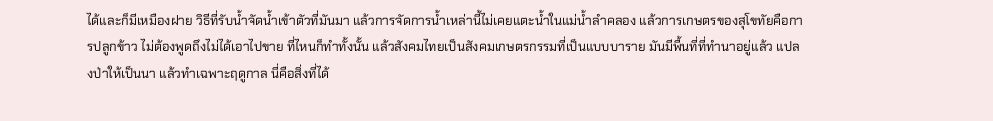ได้และก็มีเหมืองฝาย วิธีที่รับน้ำจัดน้ำเข้าตัวที่มันมา แล้วการจัดการน้ำเหล่านี้ไม่เคยแตะน้ำในแม่น้ำลำคลอง แล้วการเกษตรของสุโขทัยคือการปลูกข้าว ไม่ต้องพูดถึงไม่ได้เอาไปขาย ที่ไหนก็ทำทั้งนั้น แล้วสังคมไทยเป็นสังคมเกษตรกรรมที่เป็นแบบบาราย มันมีพื้นที่ที่ทำนาอยู่แล้ว แปลงป่าให้เป็นนา แล้วทำเฉพาะฤดูกาล นี่คือสิ่งที่ได้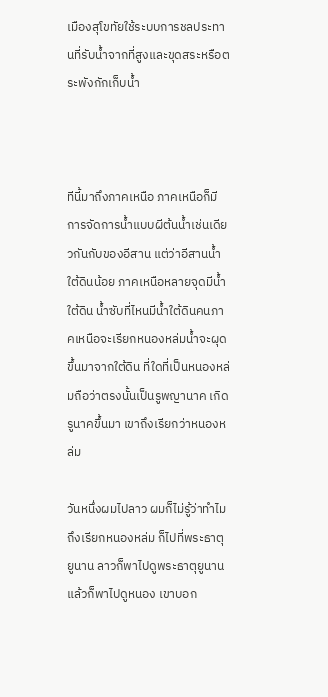เมืองสุโขทัยใช้ระบบการชลประทานที่รับน้ำจากที่สูงและขุดสระหรือตระพังกักเก็บน้ำ



ทีนี้มาถึงภาคเหนือ ภาคเหนือก็มีการจัดการน้ำแบบผีต้นน้ำเช่นเดียวกันกับของอีสาน แต่ว่าอีสานน้ำใต้ดินน้อย ภาคเหนือหลายจุดมีน้ำใต้ดิน น้ำซับที่ไหนมีน้ำใต้ดินคนภาคเหนือจะเรียกหนองหล่มน้ำจะผุดขึ้นมาจากใต้ดิน ที่ใดที่เป็นหนองหล่มถือว่าตรงนั้นเป็นรูพญานาค เกิดรูนาคขึ้นมา เขาถึงเรียกว่าหนองหล่ม

วันหนึ่งผมไปลาว ผมก็ไม่รู้ว่าทำไมถึงเรียกหนองหล่ม ก็ไปที่พระธาตุยูนาน ลาวก็พาไปดูพระธาตุยูนานแล้วก็พาไปดูหนอง เขาบอก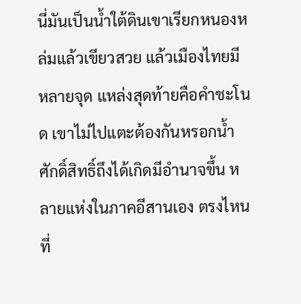นี่มันเป็นน้ำใต้ดินเขาเรียกหนองหล่มแล้วเขียวสวย แล้วเมืองไทยมีหลายจุด แหล่งสุดท้ายคือคำชะโนด เขาไม่ไปแตะต้องกันหรอกน้ำศักดิ์สิทธิ์ถึงได้เกิดมีอำนาจขึ้น หลายแห่งในภาคอีสานเอง ตรงไหนที่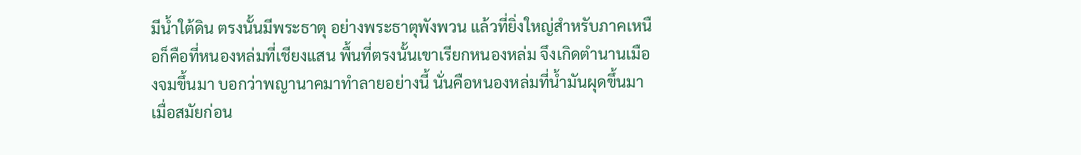มีน้ำใต้ดิน ตรงนั้นมีพระธาตุ อย่างพระธาตุพังพวน แล้วที่ยิ่งใหญ่สำหรับภาคเหนือก็คือที่หนองหล่มที่เชียงแสน พื้นที่ตรงนั้นเขาเรียกหนองหล่ม จึงเกิดตำนานเมืองจมขึ้นมา บอกว่าพญานาคมาทำลายอย่างนี้ นั่นคือหนองหล่มที่น้ำมันผุดขึ้นมา เมื่อสมัยก่อน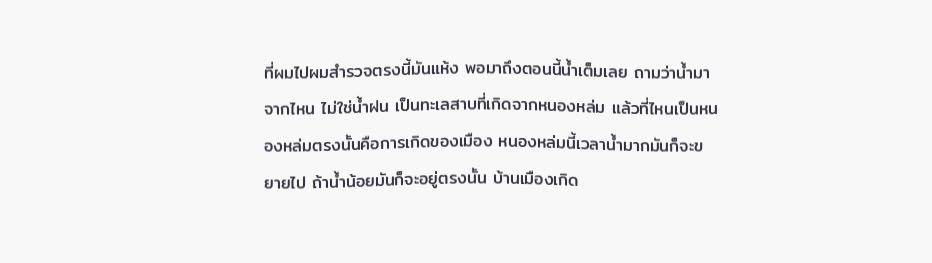ที่ผมไปผมสำรวจตรงนี้มันแห้ง พอมาถึงตอนนี้น้ำเต็มเลย ถามว่าน้ำมาจากไหน ไม่ใช่น้ำฝน เป็นทะเลสาบที่เกิดจากหนองหล่ม แล้วที่ไหนเป็นหนองหล่มตรงนั้นคือการเกิดของเมือง หนองหล่มนี้เวลาน้ำมากมันก็จะขยายไป ถ้าน้ำน้อยมันก็จะอยู่ตรงนั้น บ้านเมืองเกิด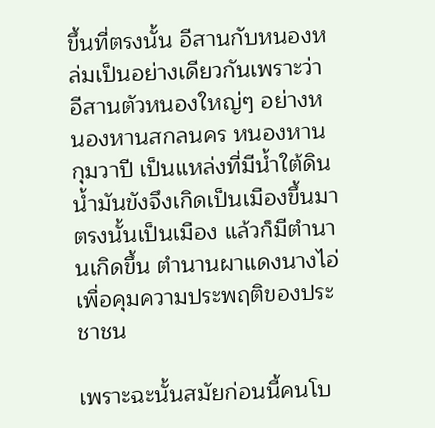ขึ้นที่ตรงนั้น อีสานกับหนองหล่มเป็นอย่างเดียวกันเพราะว่าอีสานตัวหนองใหญ่ๆ อย่างหนองหานสกลนคร หนองหานกุมวาปี เป็นแหล่งที่มีน้ำใต้ดิน น้ำมันขังจึงเกิดเป็นเมืองขึ้นมา ตรงนั้นเป็นเมือง แล้วก็มีตำนานเกิดขึ้น ตำนานผาแดงนางไอ่ เพื่อคุมความประพฤติของประชาชน

เพราะฉะนั้นสมัยก่อนนี้คนโบ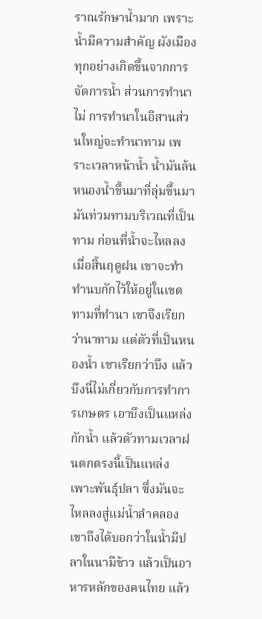ราณรักษาน้ำมาก เพราะน้ำมีความสำคัญ ผังเมืองทุกอย่างเกิดขึ้นจากการจัดการน้ำ ส่วนการทำนาไม่ การทำนาในอีสานส่วนใหญ่จะทำนาทาม เพราะเวลาหน้าน้ำ น้ำมันล้นหนองน้ำขึ้นมาที่ลุ่มขึ้นมา มันท่วมทามบริเวณที่เป็นทาม ก่อนที่น้ำจะไหลลงเมื่อสิ้นฤดูฝน เขาจะทำทำนบกักไว้ให้อยู่ในเขตทามที่ทำนา เขาจึงเรียกว่านาทาม แต่ตัวที่เป็นหนองน้ำ เขาเรียกว่าบึง แล้วบึงนี่ไม่เกี่ยวกับการทำการเกษตร เอาบึงเป็นแหล่งกักน้ำ แล้วตัวทามเวลาฝนตกตรงนี้เป็นแหล่งเพาะพันธุ์ปลา ซึ่งมันจะไหลลงสู่แม่น้ำลำคลอง เขาถึงได้บอกว่าในน้ำมีปลาในนามีข้าว แล้วเป็นอาหารหลักของคนไทย แล้ว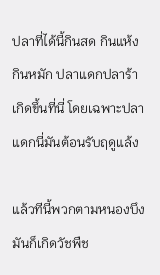ปลาที่ได้นี้กินสด กินแห้ง กินหมัก ปลาแดกปลาร้าเกิดขึ้นที่นี่ โดยเฉพาะปลาแดกนี่มันต้อนรับฤดูแล้ง

แล้วทีนี้พวกตามหนองบึงมันก็เกิดวัชพืช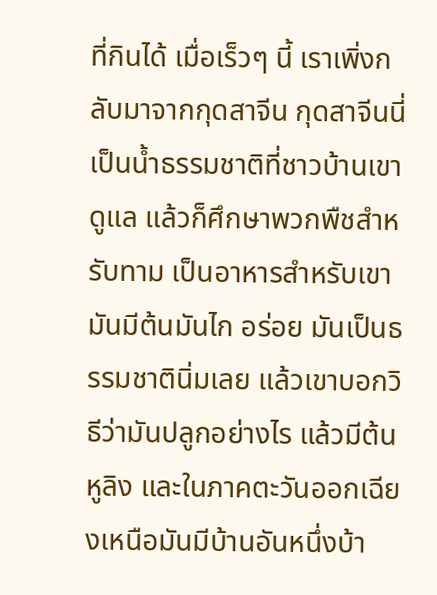ที่กินได้ เมื่อเร็วๆ นี้ เราเพิ่งกลับมาจากกุดสาจีน กุดสาจีนนี่เป็นน้ำธรรมชาติที่ชาวบ้านเขาดูแล แล้วก็ศึกษาพวกพืชสำหรับทาม เป็นอาหารสำหรับเขา มันมีต้นมันไก อร่อย มันเป็นธรรมชาตินิ่มเลย แล้วเขาบอกวิธีว่ามันปลูกอย่างไร แล้วมีต้นหูลิง และในภาคตะวันออกเฉียงเหนือมันมีบ้านอันหนึ่งบ้า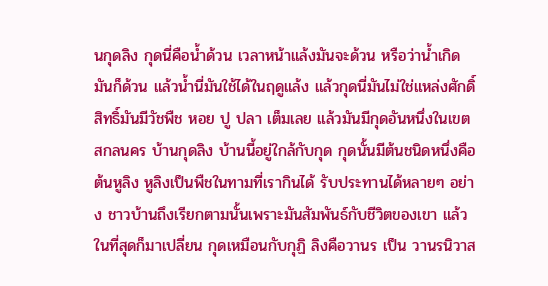นกุดลิง กุดนี่คือน้ำด้วน เวลาหน้าแล้งมันจะด้วน หรือว่าน้ำเกิดมันก็ด้วน แล้วน้ำนี่มันใช้ได้ในฤดูแล้ง แล้วกุดนี่มันไม่ใช่แหล่งศักดิ์สิทธิ์มันมีวัชพืช หอย ปู ปลา เต็มเลย แล้วมันมีกุดอันหนึ่งในเขตสกลนคร บ้านกุดลิง บ้านนี้อยู่ใกล้กับกุด กุดนั้นมีต้นชนิดหนึ่งคือต้นหูลิง หูลิงเป็นพืชในทามที่เรากินได้ รับประทานได้หลายๆ อย่าง ชาวบ้านถึงเรียกตามนั้นเพราะมันสัมพันธ์กับชีวิตของเขา แล้วในที่สุดก็มาเปลี่ยน กุดเหมือนกับกุฏิ ลิงคือวานร เป็น วานรนิวาส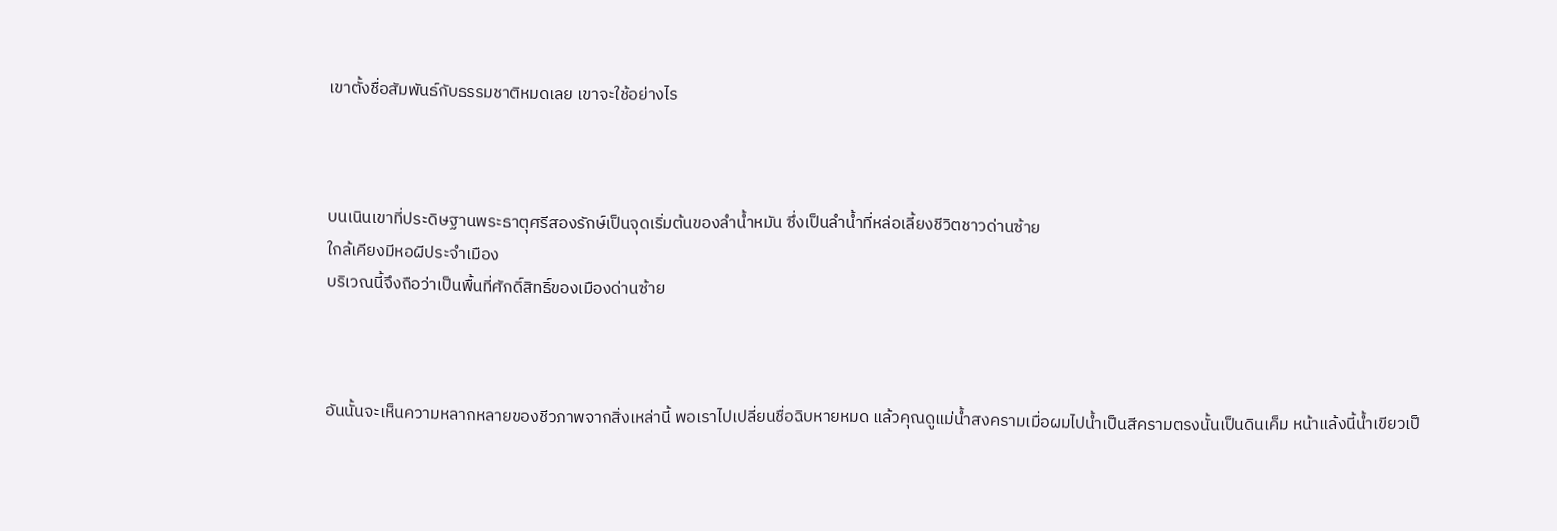เขาตั้งชื่อสัมพันธ์กับธรรมชาติหมดเลย เขาจะใช้อย่างไร



บนเนินเขาที่ประดิษฐานพระธาตุศรีสองรักษ์เป็นจุดเริ่มต้นของลำน้ำหมัน ซึ่งเป็นลำน้ำที่หล่อเลี้ยงชีวิตชาวด่านซ้าย
ใกล้เคียงมีหอผีประจำเมือง
บริเวณนี้จึงถือว่าเป็นพื้นที่ศักดิ์สิทธิ์ของเมืองด่านซ้าย



อันนั้นจะเห็นความหลากหลายของชีวภาพจากสิ่งเหล่านี้ พอเราไปเปลี่ยนชื่อฉิบหายหมด แล้วคุณดูแม่น้ำสงครามเมื่อผมไปน้ำเป็นสีครามตรงนั้นเป็นดินเค็ม หน้าแล้งนี้น้ำเขียวเป็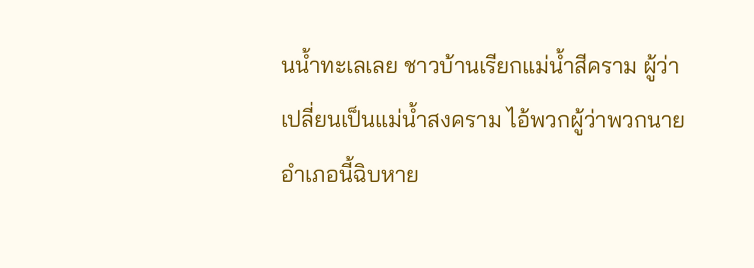นน้ำทะเลเลย ชาวบ้านเรียกแม่น้ำสีคราม ผู้ว่าเปลี่ยนเป็นแม่น้ำสงคราม ไอ้พวกผู้ว่าพวกนายอำเภอนี้ฉิบหาย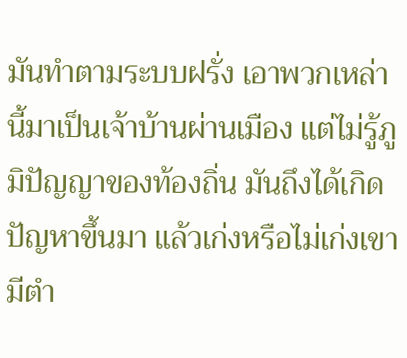มันทำตามระบบฝรั่ง เอาพวกเหล่านี้มาเป็นเจ้าบ้านผ่านเมือง แต่ไม่รู้ภูมิปัญญาของท้องถิ่น มันถึงได้เกิดปัญหาขึ้นมา แล้วเก่งหรือไม่เก่งเขามีตำ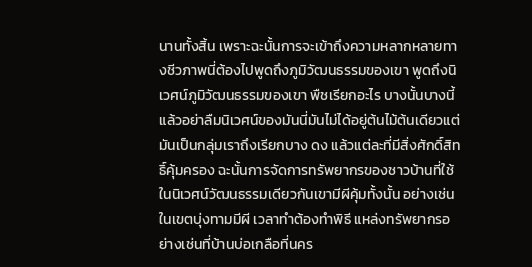นานทั้งสิ้น เพราะฉะนั้นการจะเข้าถึงความหลากหลายทางชีวภาพนี่ต้องไปพูดถึงภูมิวัฒนธรรมของเขา พูดถึงนิเวศน์ภูมิวัฒนธรรมของเขา พืชเรียกอะไร บางนั้นบางนี้ แล้วอย่าลืมนิเวศน์ของมันนี่มันไม่ได้อยู่ต้นไม้ต้นเดียวแต่มันเป็นกลุ่มเราถึงเรียกบาง ดง แล้วแต่ละที่มีสิ่งศักดิ์สิทธิ์คุ้มครอง ฉะนั้นการจัดการทรัพยากรของชาวบ้านที่ใช้ในนิเวศน์วัฒนธรรมเดียวกันเขามีผีคุ้มทั้งนั้น อย่างเช่นในเขตบุ่งทามมีผี เวลาทำต้องทำพิธี แหล่งทรัพยากรอย่างเช่นที่บ้านบ่อเกลือที่นคร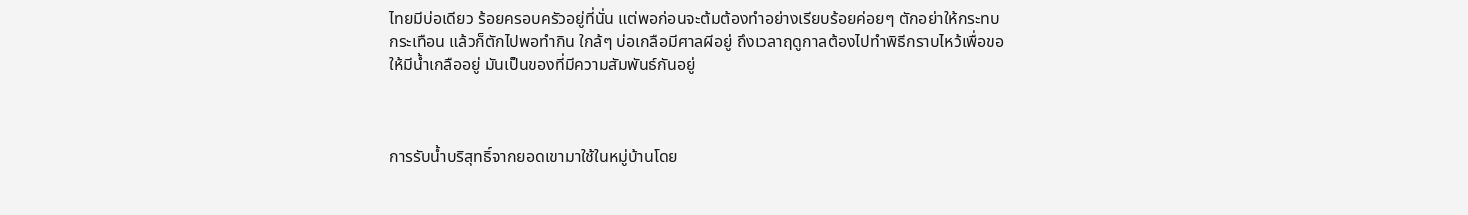ไทยมีบ่อเดียว ร้อยครอบครัวอยู่ที่นั่น แต่พอก่อนจะต้มต้องทำอย่างเรียบร้อยค่อยๆ ตักอย่าให้กระทบกระเทือน แล้วก็ตักไปพอทำกิน ใกล้ๆ บ่อเกลือมีศาลผีอยู่ ถึงเวลาฤดูกาลต้องไปทำพิธีกราบไหว้เพื่อขอให้มีน้ำเกลืออยู่ มันเป็นของที่มีความสัมพันธ์กันอยู่



การรับน้ำบริสุทธิ์จากยอดเขามาใช้ในหมู่บ้านโดย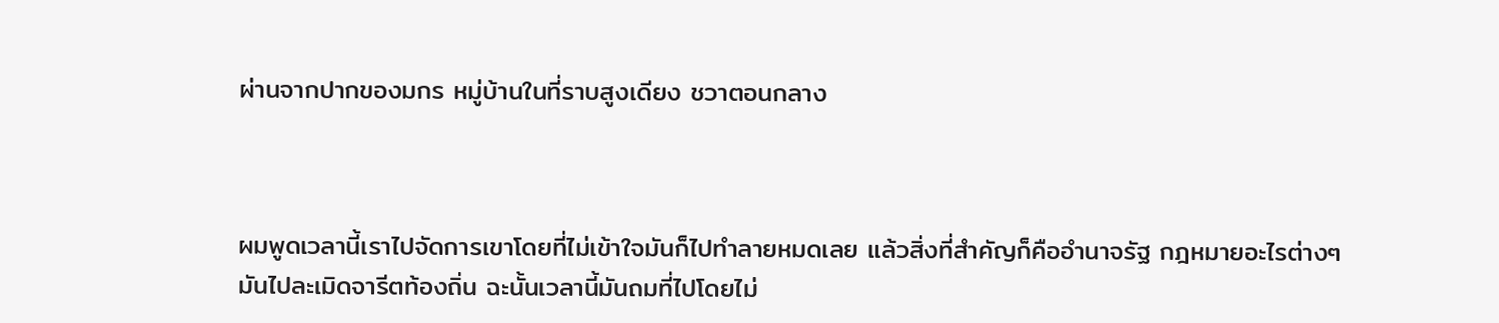ผ่านจากปากของมกร หมู่บ้านในที่ราบสูงเดียง ชวาตอนกลาง



ผมพูดเวลานี้เราไปจัดการเขาโดยที่ไม่เข้าใจมันก็ไปทำลายหมดเลย แล้วสิ่งที่สำคัญก็คืออำนาจรัฐ กฎหมายอะไรต่างๆ มันไปละเมิดจารีตท้องถิ่น ฉะนั้นเวลานี้มันถมที่ไปโดยไม่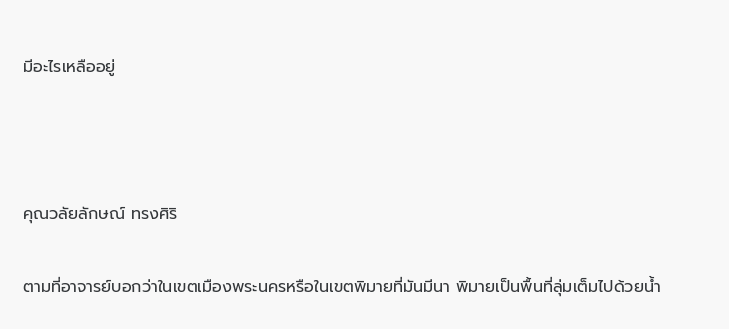มีอะไรเหลืออยู่



คุณวลัยลักษณ์ ทรงศิริ

ตามที่อาจารย์บอกว่าในเขตเมืองพระนครหรือในเขตพิมายที่มันมีนา พิมายเป็นพื้นที่ลุ่มเต็มไปด้วยน้ำ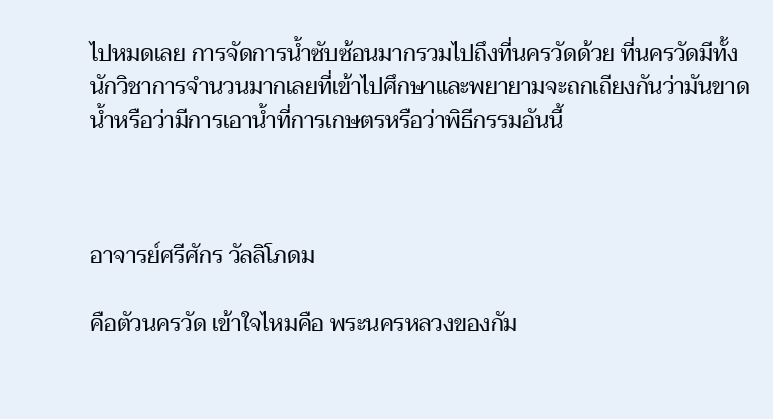ไปหมดเลย การจัดการน้ำซับซ้อนมากรวมไปถึงที่นครวัดด้วย ที่นครวัดมีทั้งนักวิชาการจำนวนมากเลยที่เข้าไปศึกษาและพยายามจะถกเถียงกันว่ามันขาดน้ำหรือว่ามีการเอาน้ำที่การเกษตรหรือว่าพิธีกรรมอันนี้



อาจารย์ศรีศักร วัลลิโภดม

คือตัวนครวัด เข้าใจไหมคือ พระนครหลวงของกัม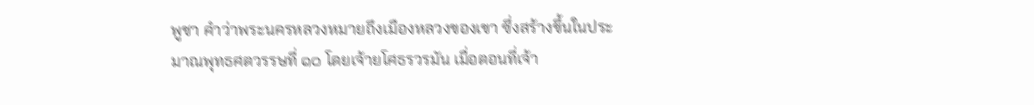พูชา คำว่าพระนครหลวงหมายถึงเมืองหลวงของเขา ซึ่งสร้างขึ้นในประมาณพุทธศตวรรษที่ ๑๐ โดยเจ้ายโศธรวรมัน เมื่อตอนที่เจ้า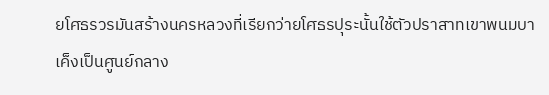ยโศธรวรมันสร้างนครหลวงที่เรียกว่ายโศธรปุระนั้นใช้ตัวปราสาทเขาพนมบาเค็งเป็นศูนย์กลาง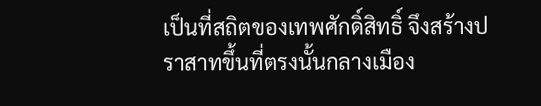เป็นที่สถิตของเทพศักดิ์สิทธิ์ จึงสร้างปราสาทขึ้นที่ตรงนั้นกลางเมือง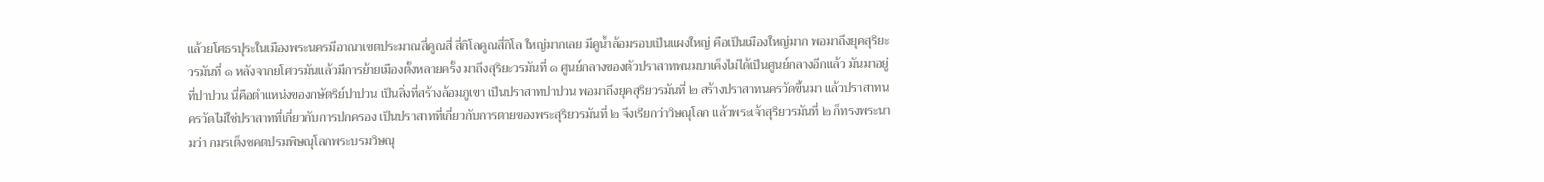แล้วยโศธรปุระในเมืองพระนครมีอาณาเขตประมาณสี่คูณสี่ สี่กิโลคูณสี่กิโล ใหญ่มากเลย มีคูน้ำล้อมรอบเป็นแผงใหญ่ คือเป็นเมืองใหญ่มาก พอมาถึงยุคสุริยะวรมันที่ ๑ หลังจากยโศวรมันแล้วมีการย้ายเมืองตั้งหลายครั้ง มาถึงสุริยะวรมันที่ ๑ ศูนย์กลางของตัวปราสาทพนมบาเค็งไม่ได้เป็นศูนย์กลางอีกแล้ว มันมาอยู่ที่ปาปวน นี่คือตำแหน่งของกษัตริย์ปาปวน เป็นสิ่งที่สร้างล้อมภูเขา เป็นปราสาทปาปวน พอมาถึงยุคสุริยวรมันที่ ๒ สร้างปราสาทนครวัดขึ้นมา แล้วปราสาทนครวัดไม่ใช่ปราสาทที่เกี่ยวกับการปกครอง เป็นปราสาทที่เกี่ยวกับการตายของพระสุริยวรมันที่ ๒ จึงเรียกว่าวิษณุโลก แล้วพระเจ้าสุริยวรมันที่ ๒ ก็ทรงพระนามว่า กมรเต็งชคตปรมพิษณุโลกพระบรมวิษณุ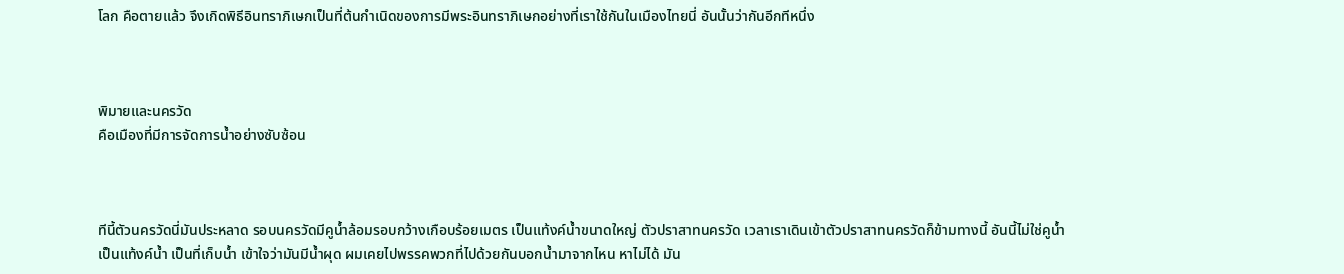โลก คือตายแล้ว จึงเกิดพิธีอินทราภิเษกเป็นที่ต้นกำเนิดของการมีพระอินทราภิเษกอย่างที่เราใช้กันในเมืองไทยนี่ อันนั้นว่ากันอีกทีหนึ่ง



พิมายและนครวัด
คือเมืองที่มีการจัดการน้ำอย่างซับซ้อน



ทีนี้ตัวนครวัดนี่มันประหลาด รอบนครวัดมีคูน้ำล้อมรอบกว้างเกือบร้อยเมตร เป็นแท้งค์น้ำขนาดใหญ่ ตัวปราสาทนครวัด เวลาเราเดินเข้าตัวปราสาทนครวัดก็ข้ามทางนี้ อันนี้ไม่ใช่คูน้ำ เป็นแท้งค์น้ำ เป็นที่เก็บน้ำ เข้าใจว่ามันมีน้ำผุด ผมเคยไปพรรคพวกที่ไปด้วยกันบอกน้ำมาจากไหน หาไม่ได้ มัน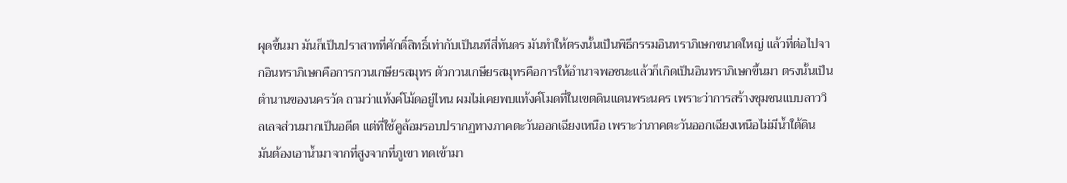ผุดขึ้นมา มันก็เป็นปราสาทที่ศักดิ์สิทธิ์เท่ากับเป็นนทีสี่ทันดร มันทำให้ตรงนั้นเป็นพิธีกรรมอินทราภิเษกขนาดใหญ่ แล้วที่ต่อไปจากอินทราภิเษกคือการกวนเกษียรสมุทร ตัวกวนเกษียรสมุทรคือการให้อำนาจพอชนะแล้วก็เกิดเป็นอินทราภิเษกขึ้นมา ตรงนั้นเป็นตำนานของนครวัด ถามว่าแท้งค์โม้ดอยู่ไหน ผมไม่เคยพบแท้งค์โมดที่ในเขตดินแดนพระนคร เพราะว่าการสร้างชุมชนแบบลาววิลเลจส่วนมากเป็นอดีต แต่ที่ใช้คูล้อมรอบปรากฏทางภาคตะวันออกเฉียงเหนือ เพราะว่าภาคตะวันออกเฉียงเหนือไม่มีน้ำใต้ดิน มันต้องเอาน้ำมาจากที่สูงจากที่ภูเขา ทดเข้ามา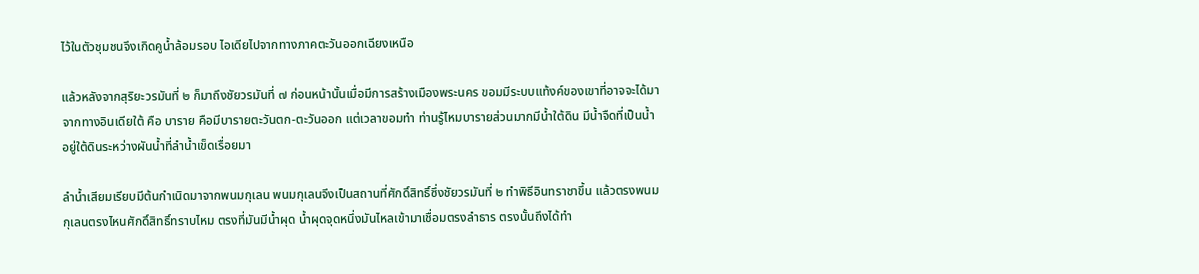ไว้ในตัวชุมชนจึงเกิดคูน้ำล้อมรอบ ไอเดียไปจากทางภาคตะวันออกเฉียงเหนือ

แล้วหลังจากสุริยะวรมันที่ ๒ ก็มาถึงชัยวรมันที่ ๗ ก่อนหน้านั้นเมื่อมีการสร้างเมืองพระนคร ขอมมีระบบแท้งค์ของเขาที่อาจจะได้มาจากทางอินเดียใต้ คือ บาราย คือมีบารายตะวันตก-ตะวันออก แต่เวลาขอมทำ ท่านรู้ไหมบารายส่วนมากมีน้ำใต้ดิน มีน้ำจืดที่เป็นน้ำอยู่ใต้ดินระหว่างผันน้ำที่ลำน้ำเข็ดเรื่อยมา

ลำน้ำเสียมเรียบมีต้นกำเนิดมาจากพนมกุเลน พนมกุเลนจึงเป็นสถานที่ศักดิ์สิทธิ์ซึ่งชัยวรมันที่ ๒ ทำพิธีอินทราชาขึ้น แล้วตรงพนมกุเลนตรงไหนศักดิ์สิทธิ์ทราบไหม ตรงที่มันมีน้ำผุด น้ำผุดจุดหนึ่งมันไหลเข้ามาเชื่อมตรงลำธาร ตรงนั้นถึงได้ทำ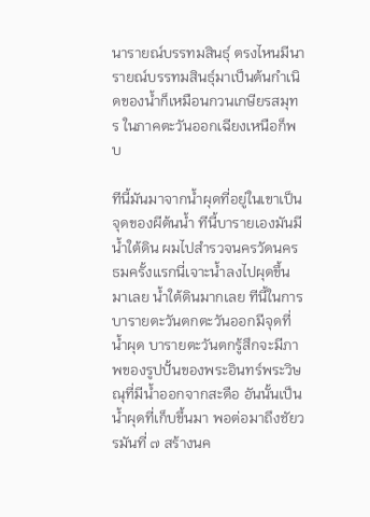นารายณ์บรรทมสินธุ์ ตรงไหนมีนารายณ์บรรทมสินธุ์มาเป็นต้นกำเนิดของน้ำก็เหมือนกวนเกษียรสมุทร ในภาคตะวันออกเฉียงเหนือก็พบ

ทีนี้มันมาจากน้ำผุดที่อยู่ในเขาเป็นจุดของผีต้นน้ำ ทีนี้บารายเองมันมีน้ำใต้ดิน ผมไปสำรวจนครวัดนครธมครั้งแรกนี่เจาะน้ำลงไปผุดขึ้นมาเลย น้ำใต้ดินมากเลย ทีนี้ในการบารายตะวันตกตะวันออกมีจุดที่น้ำผุด บารายตะวันตกรู้สึกจะมีภาพของรูปปั้นของพระอินทร์พระวิษณุที่มีน้ำออกจากสะดือ อันนั้นเป็นน้ำผุดที่เก็บขึ้นมา พอต่อมาถึงชัยวรมันที่ ๗ สร้างนค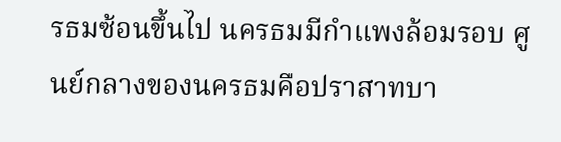รธมซ้อนขึ้นไป นครธมมีกำแพงล้อมรอบ ศูนย์กลางของนครธมคือปราสาทบา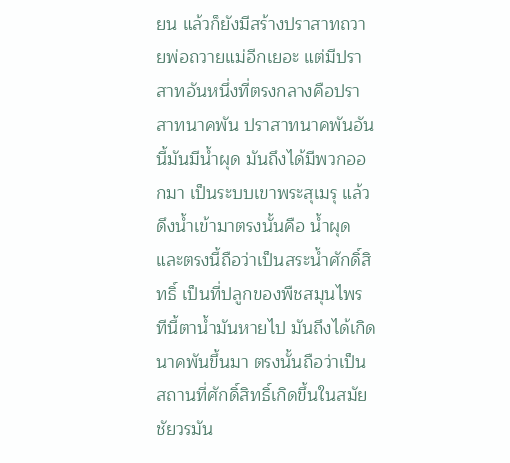ยน แล้วก็ยังมีสร้างปราสาทถวายพ่อถวายแม่อีกเยอะ แต่มีปราสาทอันหนึ่งที่ตรงกลางคือปราสาทนาคพัน ปราสาทนาคพันอันนี้มันมีน้ำผุด มันถึงได้มีพวกออกมา เป็นระบบเขาพระสุเมรุ แล้วดึงน้ำเข้ามาตรงนั้นคือ น้ำผุด และตรงนี้ถือว่าเป็นสระน้ำศักดิ์สิทธิ์ เป็นที่ปลูกของพืชสมุนไพร ทีนี้ตาน้ำมันหายไป มันถึงได้เกิดนาคพันขึ้นมา ตรงนั้นถือว่าเป็นสถานที่ศักดิ์สิทธิ์เกิดขึ้นในสมัยชัยวรมัน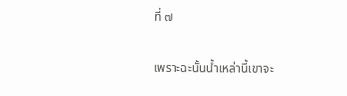ที่ ๗

เพราะฉะนั้นน้ำเหล่านี้เขาจะ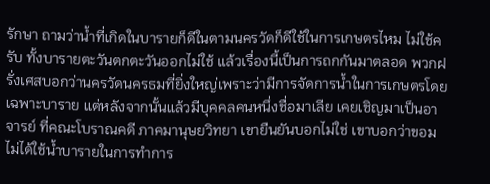รักษา ถามว่าน้ำที่เกิดในบารายก็ดีในตามนครวัดก็ดีใช้ในการเกษตรไหม ไม่ใช้ครับ ทั้งบารายตะวันตกตะวันออกไม่ใช้ แล้วเรื่องนี้เป็นการถกกันมาตลอด พวกฝรั่งเศสบอกว่านครวัดนครธมที่ยิ่งใหญ่เพราะว่ามีการจัดการน้ำในการเกษตรโดยเฉพาะบาราย แต่หลังจากนั้นแล้วมีบุคคลคนหนึ่งชื่อมาเลีย เคยเชิญมาเป็นอาจารย์ ที่คณะโบราณคดี ภาคมานุษยวิทยา เขายืนยันบอกไม่ใช่ เขาบอกว่าขอมไม่ได้ใช้น้ำบารายในการทำการ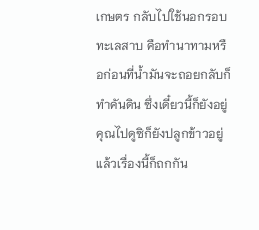เกษตร กลับไปใช้นอกรอบทะเลสาบ คือทำนาทามหรือก่อนที่น้ำมันจะถอยกลับก็ทำคันดิน ซึ่งเดี๋ยวนี้ก็ยังอยู่ คุณไปดูซิก็ยังปลูกข้าวอยู่ แล้วเรื่องนี้ก็ถกกัน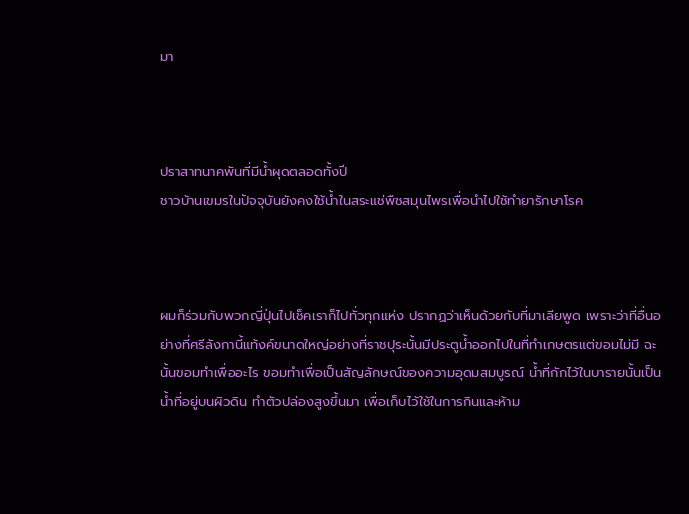มา



ปราสาทนาคพันที่มีน้ำผุดตลอดทั้งปี
ชาวบ้านเขมรในปัจจุบันยังคงใช้น้ำในสระแช่พืชสมุนไพรเพื่อนำไปใช้ทำยารักษาโรค



ผมก็ร่วมกับพวกญี่ปุ่นไปเช็คเราก็ไปทั่วทุกแห่ง ปรากฏว่าเห็นด้วยกับที่มาเลียพูด เพราะว่าที่อื่นอย่างที่ศรีลังกานี้แท้งค์ขนาดใหญ่อย่างที่ราชปุระนั้นมีประตูน้ำออกไปในที่ทำเกษตรแต่ขอมไม่มี ฉะนั้นขอมทำเพื่ออะไร ขอมทำเพื่อเป็นสัญลักษณ์ของความอุดมสมบูรณ์ น้ำที่กักไว้ในบารายนั้นเป็นน้ำที่อยู่บนผิวดิน ทำตัวปล่องสูงขึ้นมา เพื่อเก็บไว้ใช้ในการกินและห้าม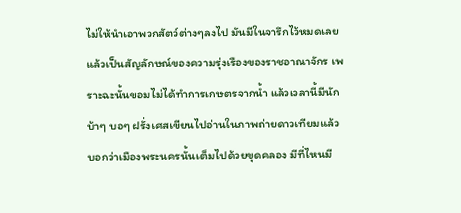ไม่ให้นำเอาพวกสัตว์ต่างๆลงไป มันมีในจารึกไว้หมดเลยแล้วเป็นสัญลักษณ์ของความรุ่งเรืองของราชอาณาจักร เพราะฉะนั้นขอมไม่ได้ทำการเกษตรจากน้ำ แล้วเวลานี้มีนักบ้าๆ บอๆ ฝรั่งเศสเขียนไปอ่านในภาพถ่ายดาวเทียมแล้วบอกว่าเมืองพระนครนั้นเต็มไปด้วยขุดคลอง มีที่ไหนมี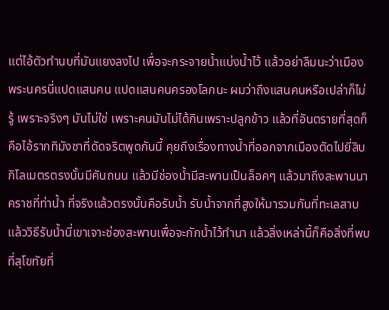แต่ไอ้ตัวทำนบที่มันแยงลงไป เพื่อจะกระจายน้ำแบ่งน้ำไว้ แล้วอย่าลืมนะว่าเมืองพระนครนี่แปดแสนคน แปดแสนคนครองโลกนะ ผมว่าถึงแสนคนหรือเปล่าก็ไม่รู้ เพราะจริงๆ มันไม่ใช่ เพราะคนมันไม่ได้กินเพราะปลูกข้าว แล้วที่อันตรายที่สุดก็คือไอ้รากทิมังชาที่ดัดจริตพูดกันนี้ คุยถึงเรื่องทางน้ำที่ออกจากเมืองตัดไปยี่สิบกิโลเมตรตรงนั้นมีคันถนน แล้วมีช่องน้ำมีสะพานเป็นล็อคๆ แล้วมาถึงสะพานนาคราชที่ท่าน้ำ ที่จริงแล้วตรงนั้นคือรับน้ำ รับน้ำจากที่สูงให้มารวมกันที่ทะเลสาบ แล้ววิธีรับน้ำนี่เขาเจาะช่องสะพานเพื่อจะกักน้ำไว้ทำนา แล้วสิ่งเหล่านี้ก็คือสิ่งที่พบที่สุโขทัยที่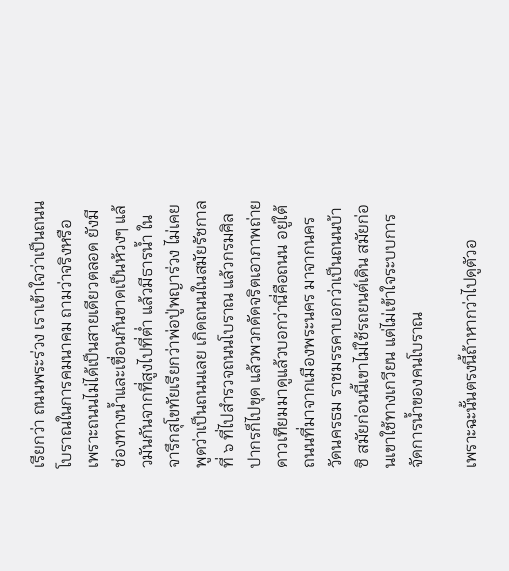เรียกว่า ถนนพระร่วง เราเข้าใจว่าเป็นถนนโบราณในการคมนาคม ถามว่าจริงหรือ เพราะถนนไม่ได้เป็นสายเดียวตลอด ยังมีช่องทางน้ำและเขื่อนกันขาดเป็นห้วงๆ แล้วมันกันจากที่สูงไปที่ต่ำ แล้วมีธารน้ำ ในจารึกสุโขทัยเรียกว่าพ่อปู่พญาร่วง ไม่เคยพูดว่าเป็นถนนเลย เกิดถนนในสมัยรัชกาลที่ ๖ ที่ไปสำรวจถนนโบราณ แล้วกรมศิลปากรก็ไปขุด แล้วพวกดัดจริตเอาภาพถ่ายดาวเทียมมาดูแล้วบอกว่านี่คือถนน อยู่ใต้ถนนที่มาจากเมืองพระนคร มาจากนครวัดนครธม ราชมรรคาบอกว่าเป็นถนนบ้าซิ สมัยก่อนนี้เขาไม่ใช้รถยนต์เดิน สมัยก่อนเขาใช้ทางเกวียน แต่ไม่เข้าใจระบบการจัดการน้ำของคนโบราณ

เพราะฉะนั้นตรงนี้ถ้าหากว่าไปดูตัวอ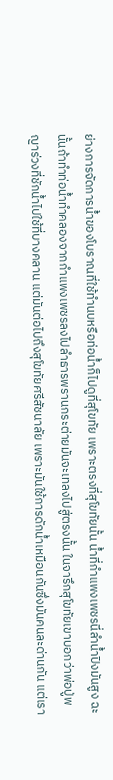ย่างการจัดการน้ำของโบราณที่ใช้ทำนบหรือท่อน้ำก็ไปดูที่สุโขทัย เพราะตรงที่สุโขทัยนั้น น้ำที่กำแพงเพชรนี่ลำน้ำปิงมันสูง ฉะนั้นถ้าทำท่อน้ำทำคลองจากกำแพงเพชรลงไปลำธารพรานกระต่ายมันจะเทลงไปสู่ตรงนั้น ในจารึกสุโขทัยเขาบอกว่าพ่อปู่พญาร่วงที่ชักน้ำไปใช้ที่บางคลาน แต่มันต่อไปถึงสุโขทัยศรีสัชนาลัย เพราะมันใช้การดักน้ำเหมือนกันซึ่งมันคนละด่านกัน แต่เรา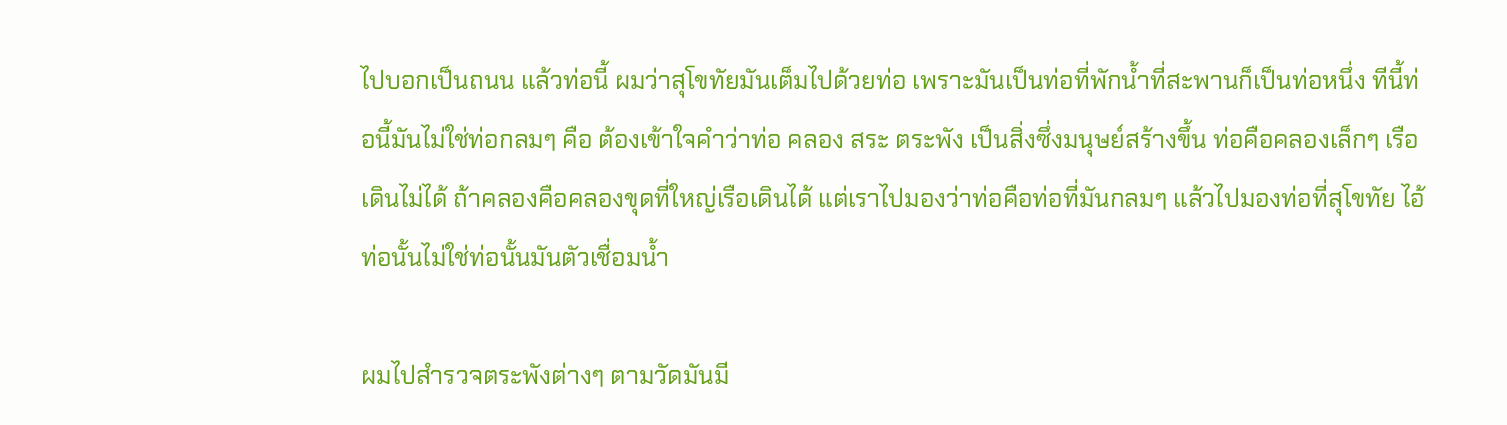ไปบอกเป็นถนน แล้วท่อนี้ ผมว่าสุโขทัยมันเต็มไปด้วยท่อ เพราะมันเป็นท่อที่พักน้ำที่สะพานก็เป็นท่อหนึ่ง ทีนี้ท่อนี้มันไม่ใช่ท่อกลมๆ คือ ต้องเข้าใจคำว่าท่อ คลอง สระ ตระพัง เป็นสิ่งซึ่งมนุษย์สร้างขึ้น ท่อคือคลองเล็กๆ เรือเดินไม่ได้ ถ้าคลองคือคลองขุดที่ใหญ่เรือเดินได้ แต่เราไปมองว่าท่อคือท่อที่มันกลมๆ แล้วไปมองท่อที่สุโขทัย ไอ้ท่อนั้นไม่ใช่ท่อนั้นมันตัวเชื่อมน้ำ

ผมไปสำรวจตระพังต่างๆ ตามวัดมันมี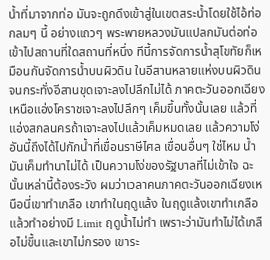น้ำที่มาจากท่อ มันจะถูกดึงเข้าสู่ในเขตสระน้ำโดยใช้ไอ้ท่อกลมๆ นี้ อย่างแถวๆ พระพายหลวงมันแปลกมันต่อท่อเข้าไปสถานที่ใดสถานที่หนึ่ง ทีนี้การจัดการน้ำสุโขทัยก็เหมือนกันจัดการน้ำบนผิวดิน ในอีสานหลายแห่งบนผิวดิน จนกระทั่งอีสานขุดเจาะลงไปลึกไม่ได้ ภาคตะวันออกเฉียงเหนือแอ่งโคราชเจาะลงไปลึกๆ เค็มขึ้นทั้งนั้นเลย แล้วที่แอ่งสกลนครถ้าเจาะลงไปแล้วเค็มหมดเลย แล้วความโง่อันนี้ถึงได้ไปกักน้ำที่เขื่อนราษีไศล เขื่อนอื่นๆ ใช่ไหม น้ำมันเค็มทำนาไม่ได้ เป็นความโง่ของรัฐบาลที่ไม่เข้าใจ ฉะนั้นเหล่านี้ต้องระวัง ผมว่าเวลาคนภาคตะวันออกเฉียงเหนือนี่เขาทำเกลือ เขาทำในฤดูแล้ง ในฤดูแล้งเขาทำเกลือ แล้วทำอย่างมี Limit ฤดูน้ำไม่ทำ เพราะว่ามันทำไม่ได้เกลือไม่ขึ้นและเขาไม่กรอง เขาระ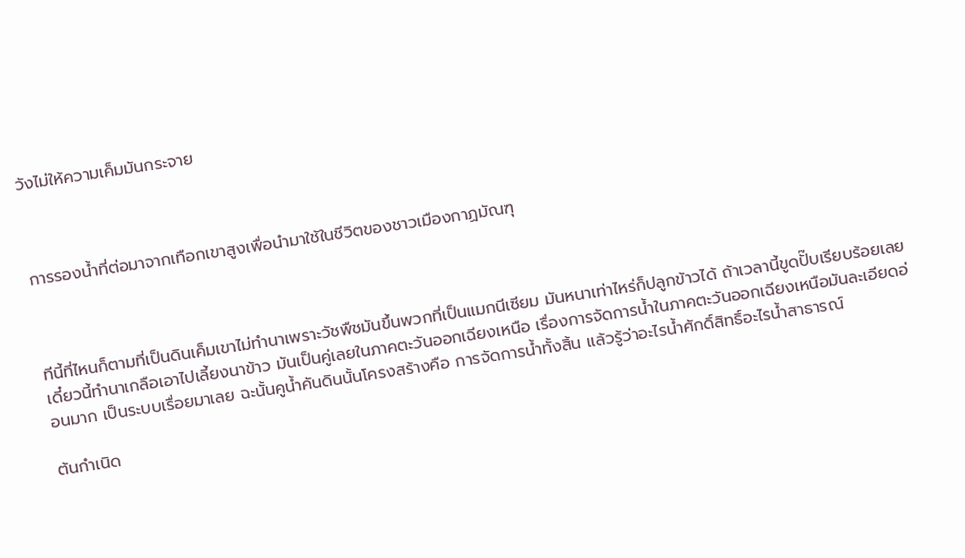วังไม่ให้ความเค็มมันกระจาย



การรองน้ำที่ต่อมาจากเทือกเขาสูงเพื่อนำมาใช้ในชีวิตของชาวเมืองกาฏมัณฑุ



ทีนี้ที่ไหนก็ตามที่เป็นดินเค็มเขาไม่ทำนาเพราะวัชพืชมันขึ้นพวกที่เป็นแมกนีเซียม มันหนาเท่าไหร่ก็ปลูกข้าวได้ ถ้าเวลานี้ขูดปั๊บเรียบร้อยเลย เดี๋ยวนี้ทำนาเกลือเอาไปเลี้ยงนาข้าว มันเป็นคู่เลยในภาคตะวันออกเฉียงเหนือ เรื่องการจัดการน้ำในภาคตะวันออกเฉียงเหนือมันละเอียดอ่อนมาก เป็นระบบเรื่อยมาเลย ฉะนั้นคูน้ำคันดินนั้นโครงสร้างคือ การจัดการน้ำทั้งสิ้น แล้วรู้ว่าอะไรน้ำศักดิ์สิทธิ์อะไรน้ำสาธารณ์

ต้นกำเนิด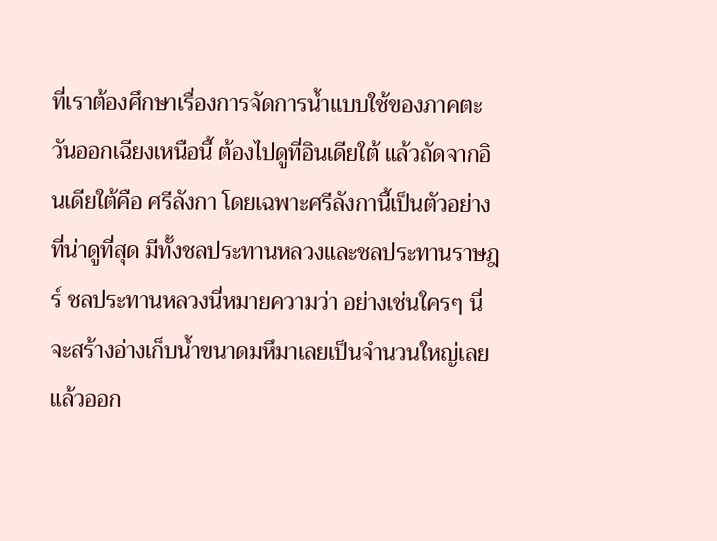ที่เราต้องศึกษาเรื่องการจัดการน้ำแบบใช้ของภาคตะวันออกเฉียงเหนือนี้ ต้องไปดูที่อินเดียใต้ แล้วถัดจากอินเดียใต้คือ ศรีลังกา โดยเฉพาะศรีลังกานี้เป็นตัวอย่างที่น่าดูที่สุด มีทั้งชลประทานหลวงและชลประทานราษฎร์ ชลประทานหลวงนี่หมายความว่า อย่างเช่นใครๆ นี่จะสร้างอ่างเก็บน้ำขนาดมหึมาเลยเป็นจำนวนใหญ่เลย แล้วออก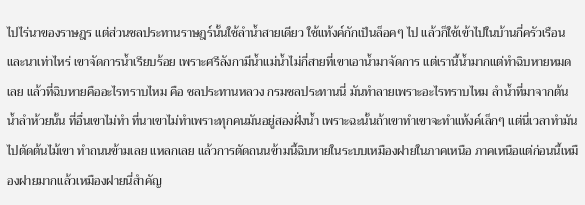ไปไร่นาของราษฎร แต่ส่วนชลประทานราษฎร์นั้นใช้ลำน้ำสายเดียว ใช้แท้งค์กักเป็นล็อคๆ ไป แล้วก็ใช้เข้าไปในบ้านกี่ครัวเรือนและนาเท่าไหร่ เขาจัดการน้ำเรียบร้อย เพราะศรีลังกามีน้ำแม่น้ำไม่กี่สายที่เขาเอาน้ำมาจัดการ แต่เรานี้น้ำมากแต่ทำฉิบหายหมดเลย แล้วที่ฉิบหายคืออะไรทราบไหม คือ ชลประทานหลวง กรมชลประทานนี่ มันทำลายเพราะอะไรทราบไหม ลำน้ำที่มาจากต้นน้ำลำห้วยนั้น ที่อื่นเขาไม่ทำ ที่นาเขาไม่ทำเพราะทุกคนมันอยู่สองฝั่งน้ำ เพราะฉะนั้นถ้าเขาทำเขาจะทำแท้งค์เล็กๆ แต่นี่เวลาทำมันไปตัดต้นไม้เขา ทำถนนข้ามเลย แหลกเลย แล้วการตัดถนนข้ามนี้ฉิบหายในระบบเหมืองฝายในภาคเหนือ ภาคเหนือแต่ก่อนนี้เหมืองฝายมากแล้วเหมืองฝายนี่สำคัญ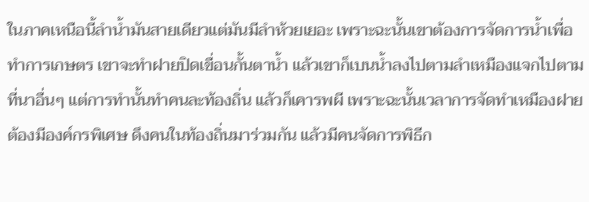ในภาคเหนือนี้ลำน้ำมันสายเดียวแต่มันมีลำห้วยเยอะ เพราะฉะนั้นเขาต้องการจัดการน้ำเพื่อทำการเกษตร เขาจะทำฝายปิดเขื่อนกั้นตาน้ำ แล้วเขาก็เบนน้ำลงไปตามลำเหมืองแจกไปตามที่นาอื่นๆ แต่การทำนั้นทำคนละท้องถิ่น แล้วก็เคารพผี เพราะฉะนั้นเวลาการจัดทำเหมืองฝายต้องมีองค์กรพิเศษ ดึงคนในท้องถิ่นมาร่วมกัน แล้วมีคนจัดการพิธีก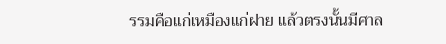รรมคือแก่เหมืองแก่ฝาย แล้วตรงนั้นมีศาล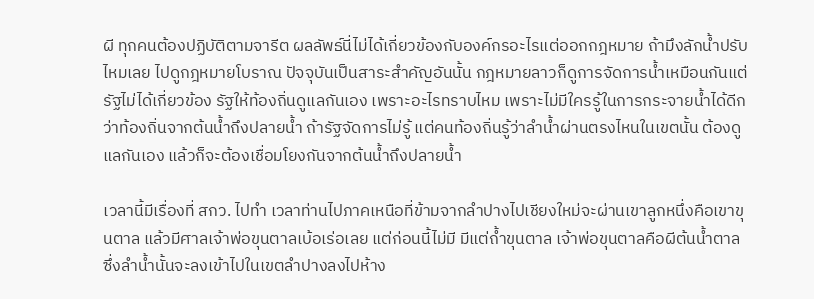ผี ทุกคนต้องปฏิบัติตามจารีต ผลลัพธ์นี่ไม่ได้เกี่ยวข้องกับองค์กรอะไรแต่ออกกฎหมาย ถ้ามึงลักน้ำปรับไหมเลย ไปดูกฎหมายโบราณ ปัจจุบันเป็นสาระสำคัญอันนั้น กฎหมายลาวก็ดูการจัดการน้ำเหมือนกันแต่รัฐไม่ได้เกี่ยวข้อง รัฐให้ท้องถิ่นดูแลกันเอง เพราะอะไรทราบไหม เพราะไม่มีใครรู้ในการกระจายน้ำได้ดีกว่าท้องถิ่นจากต้นน้ำถึงปลายน้ำ ถ้ารัฐจัดการไม่รู้ แต่คนท้องถิ่นรู้ว่าลำน้ำผ่านตรงไหนในเขตนั้น ต้องดูแลกันเอง แล้วก็จะต้องเชื่อมโยงกันจากต้นน้ำถึงปลายน้ำ

เวลานี้มีเรื่องที่ สกว. ไปทำ เวลาท่านไปภาคเหนือที่ข้ามจากลำปางไปเชียงใหม่จะผ่านเขาลูกหนึ่งคือเขาขุนตาล แล้วมีศาลเจ้าพ่อขุนตาลเบ้อเร่อเลย แต่ก่อนนี้ไม่มี มีแต่ถ้ำขุนตาล เจ้าพ่อขุนตาลคือผีต้นน้ำตาล ซึ่งลำน้ำนั้นจะลงเข้าไปในเขตลำปางลงไปห้าง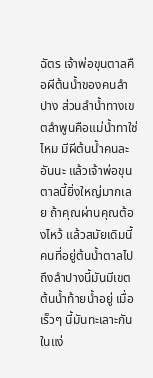ฉัตร เจ้าพ่อขุนตาลคือผีต้นน้ำของคนลำปาง ส่วนลำน้ำทางเขตลำพูนคือแม่น้ำทาใช่ไหม มีผีต้นน้ำคนละอันนะ แล้วเจ้าพ่อขุนตาลนี้ยิ่งใหญ่มากเลย ถ้าคุณผ่านคุณต้องไหว้ แล้วสมัยเดิมนี้คนที่อยู่ต้นน้ำตาลไปถึงลำปางนี้มันมีเขตต้นน้ำท้ายน้ำอยู่ เมื่อเร็วๆ นี้มันทะเลาะกันในแง่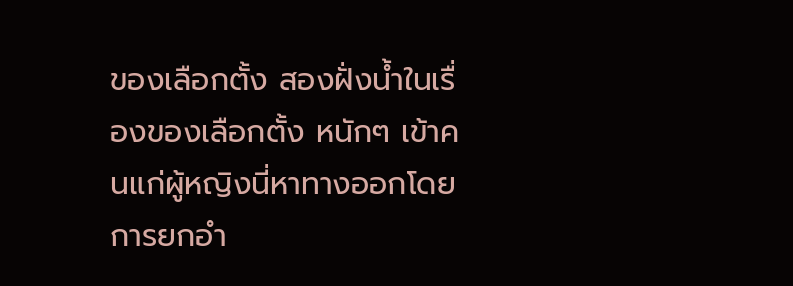ของเลือกตั้ง สองฝั่งน้ำในเรื่องของเลือกตั้ง หนักๆ เข้าคนแก่ผู้หญิงนี่หาทางออกโดยการยกอำ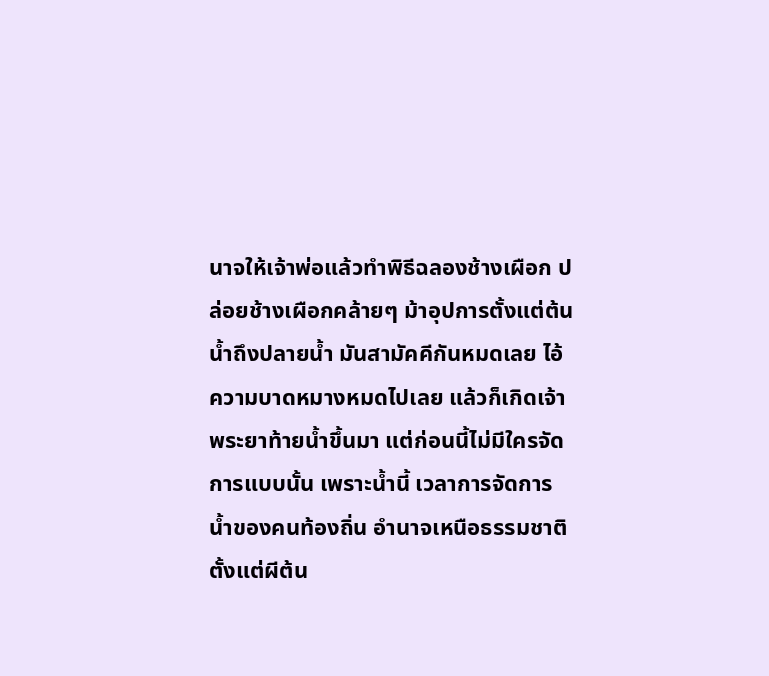นาจให้เจ้าพ่อแล้วทำพิธีฉลองช้างเผือก ปล่อยช้างเผือกคล้ายๆ ม้าอุปการตั้งแต่ต้นน้ำถึงปลายน้ำ มันสามัคคีกันหมดเลย ไอ้ความบาดหมางหมดไปเลย แล้วก็เกิดเจ้าพระยาท้ายน้ำขึ้นมา แต่ก่อนนี้ไม่มีใครจัดการแบบนั้น เพราะน้ำนี้ เวลาการจัดการน้ำของคนท้องถิ่น อำนาจเหนือธรรมชาติตั้งแต่ผีต้น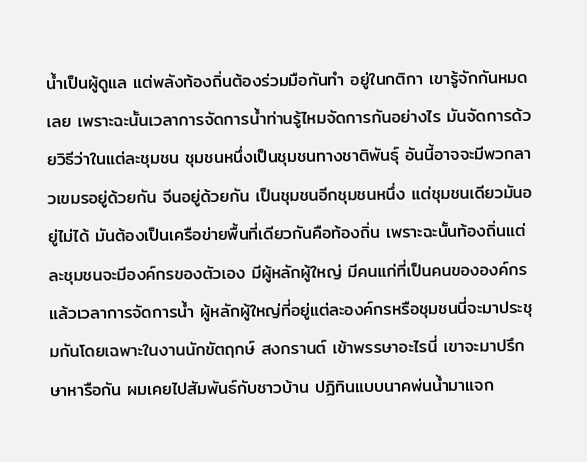น้ำเป็นผู้ดูแล แต่พลังท้องถิ่นต้องร่วมมือกันทำ อยู่ในกติกา เขารู้จักกันหมดเลย เพราะฉะนั้นเวลาการจัดการน้ำท่านรู้ไหมจัดการกันอย่างไร มันจัดการด้วยวิธีว่าในแต่ละชุมชน ชุมชนหนึ่งเป็นชุมชนทางชาติพันธุ์ อันนี้อาจจะมีพวกลาวเขมรอยู่ด้วยกัน จีนอยู่ด้วยกัน เป็นชุมชนอีกชุมชนหนึ่ง แต่ชุมชนเดียวมันอยู่ไม่ได้ มันต้องเป็นเครือข่ายพื้นที่เดียวกันคือท้องถิ่น เพราะฉะนั้นท้องถิ่นแต่ละชุมชนจะมีองค์กรของตัวเอง มีผู้หลักผู้ใหญ่ มีคนแก่ที่เป็นคนขององค์กร แล้วเวลาการจัดการน้ำ ผู้หลักผู้ใหญ่ที่อยู่แต่ละองค์กรหรือชุมชนนี่จะมาประชุมกันโดยเฉพาะในงานนักขัตฤกษ์ สงกรานต์ เข้าพรรษาอะไรนี่ เขาจะมาปรึกษาหารือกัน ผมเคยไปสัมพันธ์กับชาวบ้าน ปฏิทินแบบนาคพ่นน้ำมาแจก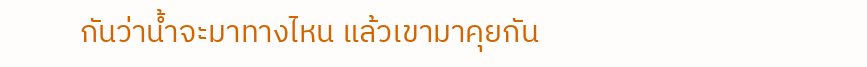กันว่าน้ำจะมาทางไหน แล้วเขามาคุยกัน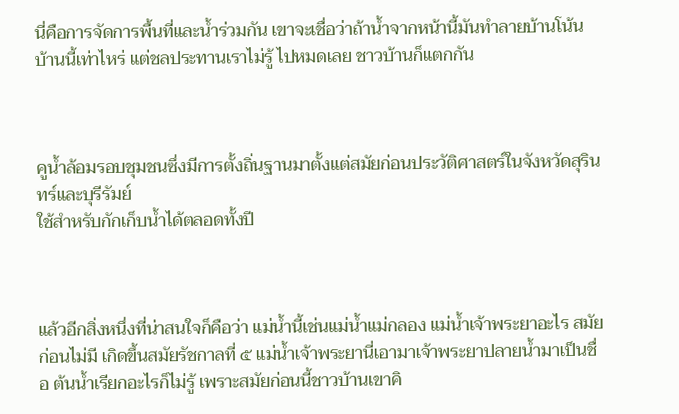นี่คือการจัดการพื้นที่และน้ำร่วมกัน เขาจะเชื่อว่าถ้าน้ำจากหน้านี้มันทำลายบ้านโน้นบ้านนี้เท่าไหร่ แต่ชลประทานเราไม่รู้ ไปหมดเลย ชาวบ้านก็แตกกัน



คูน้ำล้อมรอบชุมชนซึ่งมีการตั้งถิ่นฐานมาตั้งแต่สมัยก่อนประวัติศาสตร์ในจังหวัดสุรินทร์และบุรีรัมย์
ใช้สำหรับกักเก็บน้ำได้ตลอดทั้งปี



แล้วอีกสิ่งหนึ่งที่น่าสนใจก็คือว่า แม่น้ำนี้เช่นแม่น้ำแม่กลอง แม่น้ำเจ้าพระยาอะไร สมัยก่อนไม่มี เกิดขึ้นสมัยรัชกาลที่ ๕ แม่น้ำเจ้าพระยานี่เอามาเจ้าพระยาปลายน้ำมาเป็นชื่อ ต้นน้ำเรียกอะไรก็ไม่รู้ เพราะสมัยก่อนนี้ชาวบ้านเขาคิ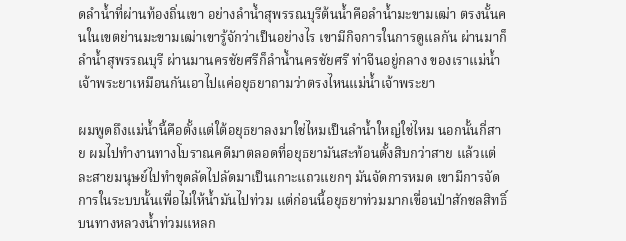ดลำน้ำที่ผ่านท้องถิ่นเขา อย่างลำน้ำสุพรรณบุรีต้นน้ำคือลำน้ำมะขามเฒ่า ตรงนั้นคนในเขตย่านมะขามเฒ่าเขารู้จักว่าเป็นอย่างไร เขามีกิจการในการดูแลกัน ผ่านมาก็ลำน้ำสุพรรณบุรี ผ่านมานครชัยศรีก็ลำน้ำนครชัยศรี ท่าจีนอยู่กลาง ของเราแม่น้ำเจ้าพระยาเหมือนกันเอาไปแค่อยุธยาถามว่าตรงไหนแม่น้ำเจ้าพระยา

ผมพูดถึงแม่น้ำนี้คือตั้งแต่ใต้อยุธยาลงมาใช่ไหมเป็นลำน้ำใหญ่ใช่ไหม นอกนั้นกี่สาย ผมไปทำงานทางโบราณคดีมาตลอดที่อยุธยามันสะท้อนตั้งสิบกว่าสาย แล้วแต่ละสายมนุษย์ไปทำขุดลัดไปลัดมาเป็นเกาะแถวแยกๆ มันจัดการหมด เขามีการจัดการในระบบนั้นเพื่อไม่ให้น้ำมันไปท่วม แต่ก่อนนี้อยุธยาท่วมมากเขื่อนป่าสักชลสิทธิ์ บนทางหลวงน้ำท่วมแหลก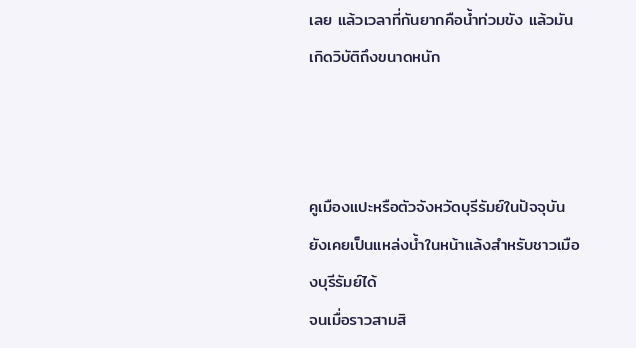เลย แล้วเวลาที่กันยากคือน้ำท่วมขัง แล้วมันเกิดวิบัติถึงขนาดหนัก



คูเมืองแปะหรือตัวจังหวัดบุรีรัมย์ในปัจจุบัน ยังเคยเป็นแหล่งน้ำในหน้าแล้งสำหรับชาวเมืองบุรีรัมย์ได้
จนเมื่อราวสามสิ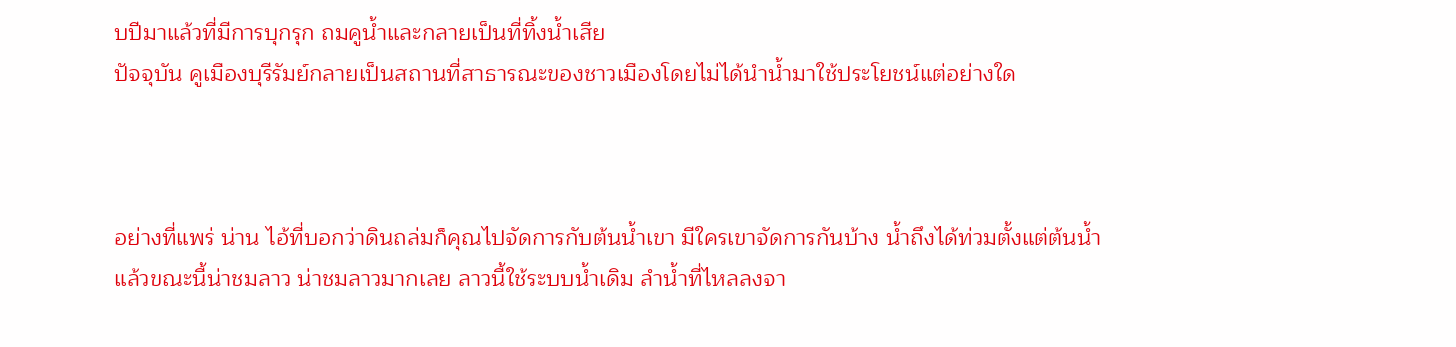บปีมาแล้วที่มีการบุกรุก ถมคูน้ำและกลายเป็นที่ทิ้งน้ำเสีย
ปัจจุบัน คูเมืองบุรีรัมย์กลายเป็นสถานที่สาธารณะของชาวเมืองโดยไม่ได้นำน้ำมาใช้ประโยชน์แต่อย่างใด



อย่างที่แพร่ น่าน ไอ้ที่บอกว่าดินถล่มก็คุณไปจัดการกับต้นน้ำเขา มีใครเขาจัดการกันบ้าง น้ำถึงได้ท่วมตั้งแต่ต้นน้ำ แล้วขณะนี้น่าชมลาว น่าชมลาวมากเลย ลาวนี้ใช้ระบบน้ำเดิม ลำน้ำที่ไหลลงจา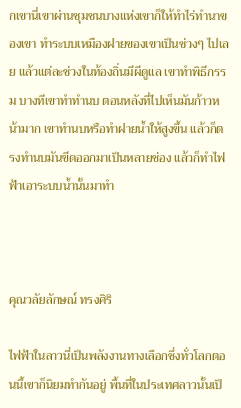กเขานี่เขาผ่านชุมชนบางแห่งเขาก็ให้ทำไร่ทำนาของเขา ทำระบบเหมืองฝายของเขาเป็นช่วงๆ ไปเลย แล้วแต่ละช่วงในท้องถิ่นมีผีดูแล เขาทำพิธีกรรม บางทีเขาทำทำนบ ตอนหลังที่ไปเห็นมันก้าวหน้ามาก เขาทำนบหรือทำฝายน้ำให้สูงขึ้น แล้วก็ตรงทำนบมันขีดออกมาเป็นหลายช่อง แล้วก็ทำไฟฟ้าเอาระบบน้ำนั้นมาทำ



คุณวลัยลักษณ์ ทรงศิริ

ไฟฟ้าในลาวนี่เป็นพลังงานทางเลือกซึ่งทั่วโลกตอนนี้เขาก็นิยมทำกันอยู่ พื้นที่ในประเทศลาวนั้นเป็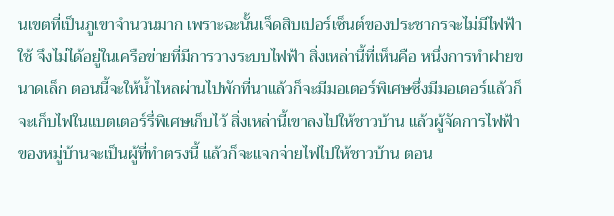นเขตที่เป็นภูเขาจำนวนมาก เพราะฉะนั้นเจ็ดสิบเปอร์เซ็นต์ของประชากรจะไม่มีไฟฟ้าใช้ จึงไม่ได้อยู่ในเครือข่ายที่มีการวางระบบไฟฟ้า สิ่งเหล่านี้ที่เห็นคือ หนึ่งการทำฝายขนาดเล็ก ตอนนี้จะให้น้ำไหลผ่านไปพักที่นาแล้วก็จะมีมอเตอร์พิเศษซึ่งมีมอเตอร์แล้วก็จะเก็บไฟในแบตเตอร์รี่พิเศษเก็บไว้ สิ่งเหล่านี้เขาลงไปให้ชาวบ้าน แล้วผู้จัดการไฟฟ้าของหมู่บ้านจะเป็นผู้ที่ทำตรงนี้ แล้วก็จะแจกจ่ายไฟไปให้ชาวบ้าน ตอน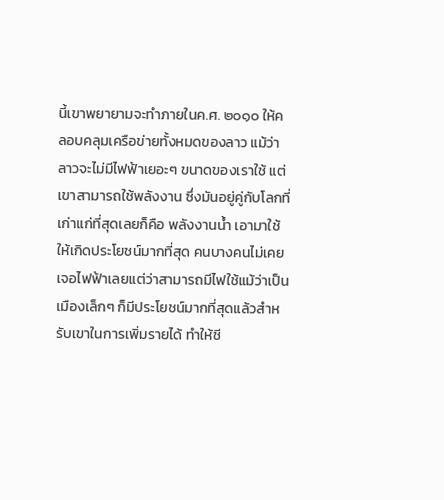นี้เขาพยายามจะทำภายในค.ศ. ๒๐๑๐ ให้คลอบคลุมเครือข่ายทั้งหมดของลาว แม้ว่าลาวจะไม่มีไฟฟ้าเยอะๆ ขนาดของเราใช้ แต่เขาสามารถใช้พลังงาน ซึ่งมันอยู่คู่กับโลกที่เก่าแก่ที่สุดเลยก็คือ พลังงานน้ำ เอามาใช้ให้เกิดประโยชน์มากที่สุด คนบางคนไม่เคยเจอไฟฟ้าเลยแต่ว่าสามารถมีไฟใช้แม้ว่าเป็นเมืองเล็กๆ ก็มีประโยชน์มากที่สุดแล้วสำหรับเขาในการเพิ่มรายได้ ทำให้ชี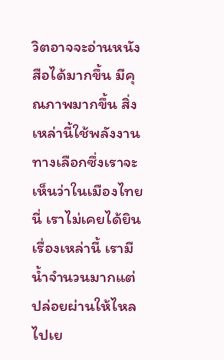วิตอาจจะอ่านหนังสือได้มากขึ้น มีคุณภาพมากขึ้น สิ่งเหล่านี้ใช้พลังงานทางเลือกซึ่งเราจะเห็นว่าในเมืองไทยนี่ เราไม่เคยได้ยินเรื่องเหล่านี้ เรามีน้ำจำนวนมากแต่ปล่อยผ่านให้ไหลไปเย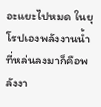อะแยะไปหมด ในยุโรปเองพลังงานน้ำที่หล่นลงมาก็คือพลังงา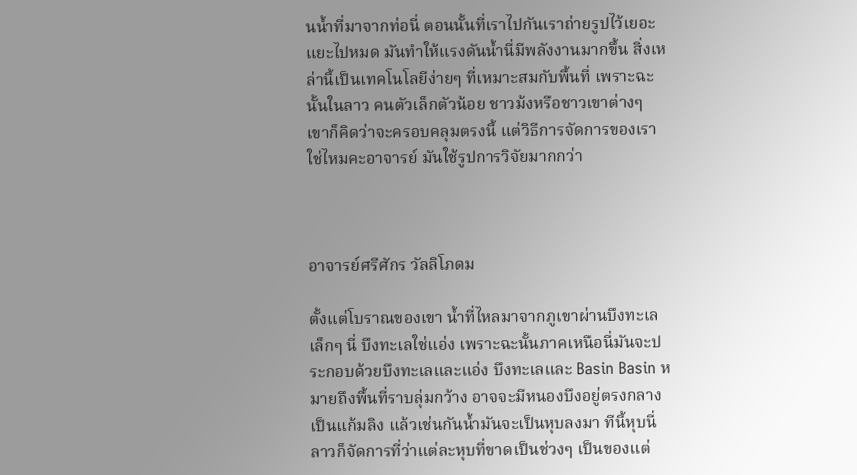นน้ำที่มาจากท่อนี่ ตอนนั้นที่เราไปกันเราถ่ายรูปไว้เยอะแยะไปหมด มันทำให้แรงดันน้ำนี่มีพลังงานมากขึ้น สิ่งเหล่านี้เป็นเทคโนโลยีง่ายๆ ที่เหมาะสมกับพื้นที่ เพราะฉะนั้นในลาว คนตัวเล็กตัวน้อย ชาวม้งหรือชาวเขาต่างๆ เขาก็คิดว่าจะครอบคลุมตรงนี้ แต่วิธีการจัดการของเราใช่ไหมคะอาจารย์ มันใช้รูปการวิจัยมากกว่า



อาจารย์ศรีศักร วัลลิโภดม

ตั้งแต่โบราณของเขา น้ำที่ไหลมาจากภูเขาผ่านบึงทะเลเล็กๆ นี่ บึงทะเลใช่แอ่ง เพราะฉะนั้นภาคเหนือนี่มันจะประกอบด้วยบึงทะเลและแอ่ง บึงทะเลและ Basin Basin หมายถึงพื้นที่ราบลุ่มกว้าง อาจจะมีหนองบึงอยู่ตรงกลางเป็นแก้มลิง แล้วเช่นกันน้ำมันจะเป็นหุบลงมา ทีนี้หุบนี่ลาวก็จัดการที่ว่าแต่ละหุบที่ขาดเป็นช่วงๆ เป็นของแต่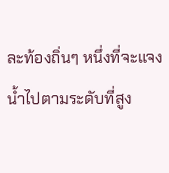ละท้องถิ่นๆ หนึ่งที่จะแจงน้ำไปตามระดับที่สูง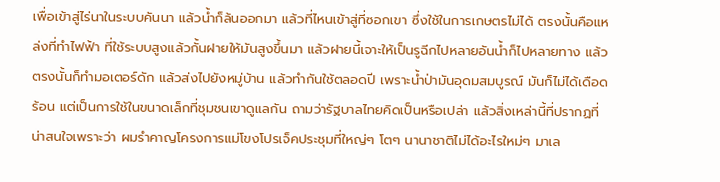เพื่อเข้าสู่ไร่นาในระบบคันนา แล้วน้ำก็ล้นออกมา แล้วที่ไหนเข้าสู่ที่ซอกเขา ซึ่งใช้ในการเกษตรไม่ได้ ตรงนั้นคือแหล่งที่ทำไฟฟ้า ที่ใช้ระบบสูงแล้วกั้นฝายให้มันสูงขึ้นมา แล้วฝายนี้เจาะให้เป็นรูฉีกไปหลายอันน้ำก็ไปหลายทาง แล้วตรงนั้นก็ทำมอเตอร์ดัก แล้วส่งไปยังหมู่บ้าน แล้วทำกันใช้ตลอดปี เพราะน้ำป่ามันอุดมสมบูรณ์ มันก็ไม่ได้เดือดร้อน แต่เป็นการใช้ในขนาดเล็กที่ชุมชนเขาดูแลกัน ถามว่ารัฐบาลไทยคิดเป็นหรือเปล่า แล้วสิ่งเหล่านี้ที่ปรากฏที่น่าสนใจเพราะว่า ผมรำคาญโครงการแม่โขงโปรเจ็คประชุมที่ใหญ่ๆ โตๆ นานาชาติไม่ได้อะไรใหม่ๆ มาเล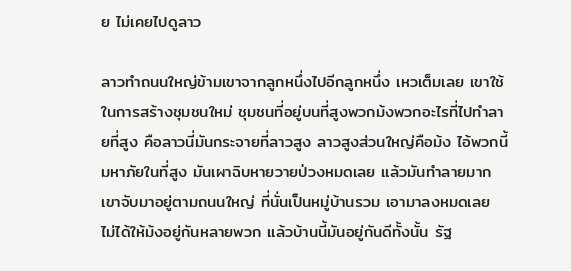ย ไม่เคยไปดูลาว

ลาวทำถนนใหญ่ข้ามเขาจากลูกหนึ่งไปอีกลูกหนึ่ง เหวเต็มเลย เขาใช้ในการสร้างชุมชนใหม่ ชุมชนที่อยู่บนที่สูงพวกม้งพวกอะไรที่ไปทำลายที่สูง คือลาวนี่มันกระจายที่ลาวสูง ลาวสูงส่วนใหญ่คือม้ง ไอ้พวกนี้มหาภัยในที่สูง มันเผาฉิบหายวายป่วงหมดเลย แล้วมันทำลายมาก เขาจับมาอยู่ตามถนนใหญ่ ที่นั่นเป็นหมู่บ้านรวม เอามาลงหมดเลย ไม่ได้ให้ม้งอยู่กันหลายพวก แล้วบ้านนี้มันอยู่กันดีทั้งนั้น รัฐ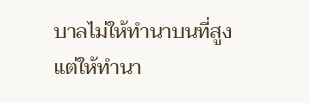บาลไม่ให้ทำนาบนที่สูง แต่ให้ทำนา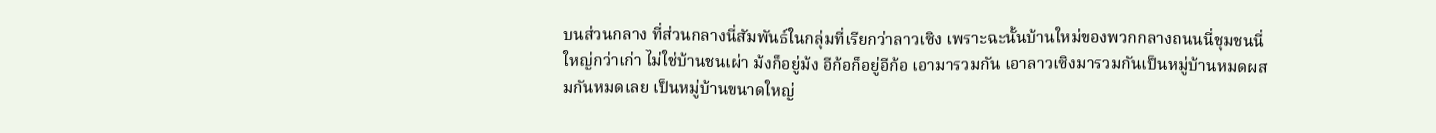บนส่วนกลาง ที่ส่วนกลางนี่สัมพันธ์ในกลุ่มที่เรียกว่าลาวเซิง เพราะฉะนั้นบ้านใหม่ของพวกกลางถนนนี่ชุมชนนี่ใหญ่กว่าเก่า ไม่ใช่บ้านชนเผ่า ม้งก็อยู่ม้ง อีก้อก็อยู่อีก้อ เอามารวมกัน เอาลาวเซิงมารวมกันเป็นหมู่บ้านหมดผสมกันหมดเลย เป็นหมู่บ้านขนาดใหญ่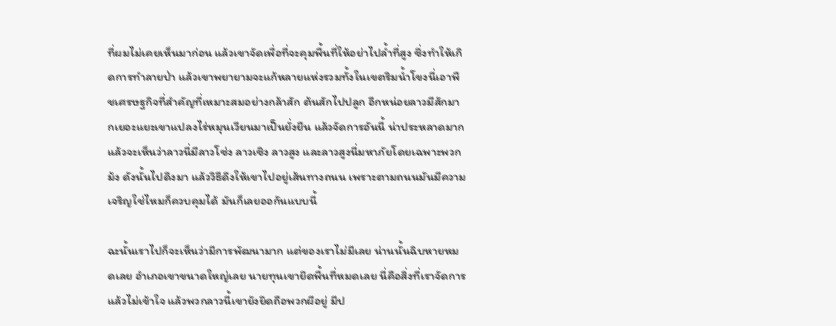ที่ผมไม่เคยเห็นมาก่อน แล้วเขาจัดเพื่อที่จะคุมพื้นที่ให้อย่าไปล้ำที่สูง ซึ่งทำให้เกิดการทำลายป่า แล้วเขาพยายามจะแก้หลายแห่งรวมทั้งในเขตริมน้ำโขงนี่เอาพืชเศรษฐกิจที่สำคัญที่เหมาะสมอย่างกล้าสัก ต้นสักไปปลูก อีกหน่อยลาวมีสักมากเยอะแยะเขาแปลงไร่หมุนเวียนมาเป็นยั่งยืน แล้วจัดการอันนี้ น่าประหลาดมาก แล้วจะเห็นว่าลาวนี่มีลาวโซ่ง ลาวเซิง ลาวสูง และลาวสูงนี่มหาภัยโดยเฉพาะพวกม้ง ดังนั้นไปดึงมา แล้ววิธีดึงให้เขาไปอยู่เส้นทางถนน เพราะตามถนนมันมีความเจริญใช่ไหมก็ควบคุมได้ มันก็เลยออกันแบบนี้

ฉะนั้นเราไปก็จะเห็นว่ามีการพัฒนามาก แต่ของเราไม่มีเลย น่านนั้นฉิบหายหมดเลย อำเภอเขาขนาดใหญ่เลย นายทุนเขายึดพื้นที่หมดเลย นี่คือสิ่งที่เราจัดการแล้วไม่เข้าใจ แล้วพวกลาวนี้เขายังยึดถือพวกผีอยู่ มีป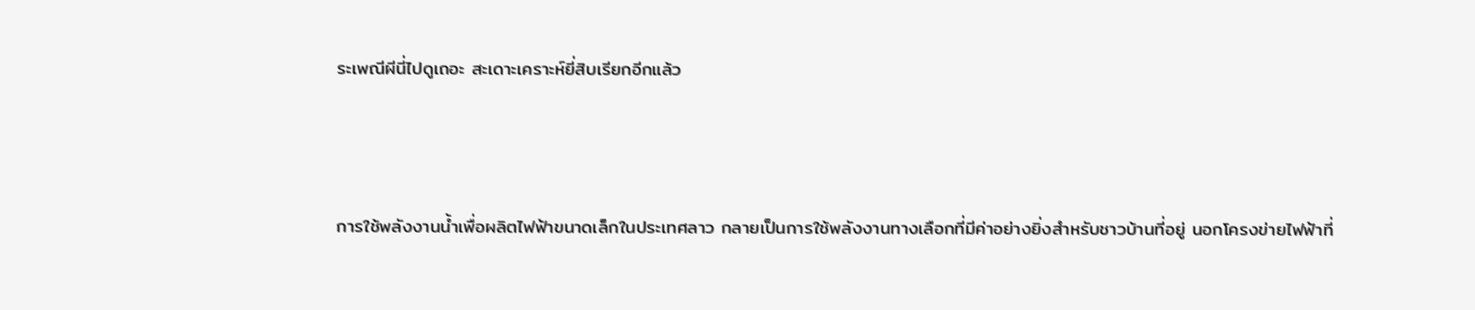ระเพณีผีนี่ไปดูเถอะ สะเดาะเคราะห์ยี่สิบเรียกอีกแล้ว



การใช้พลังงานน้ำเพื่อผลิตไฟฟ้าขนาดเล็กในประเทศลาว กลายเป็นการใช้พลังงานทางเลือกที่มีค่าอย่างยิ่งสำหรับชาวบ้านที่อยู่ นอกโครงข่ายไฟฟ้าที่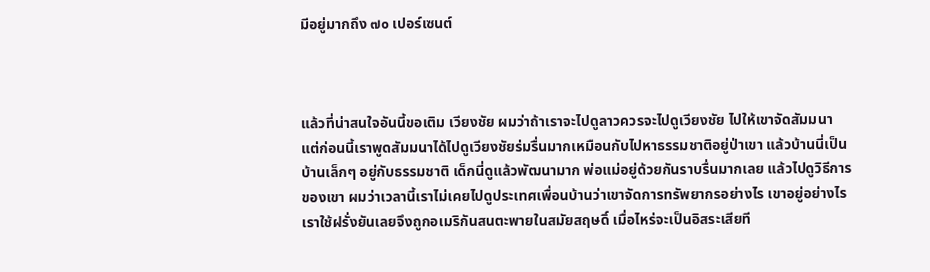มีอยู่มากถึง ๗๐ เปอร์เซนต์



แล้วที่น่าสนใจอันนี้ขอเติม เวียงชัย ผมว่าถ้าเราจะไปดูลาวควรจะไปดูเวียงชัย ไปให้เขาจัดสัมมนา แต่ก่อนนี้เราพูดสัมมนาได้ไปดูเวียงชัยร่มรื่นมากเหมือนกับไปหาธรรมชาติอยู่ป่าเขา แล้วบ้านนี่เป็นบ้านเล็กๆ อยู่กับธรรมชาติ เด็กนี่ดูแล้วพัฒนามาก พ่อแม่อยู่ด้วยกันราบรื่นมากเลย แล้วไปดูวิธีการของเขา ผมว่าเวลานี้เราไม่เคยไปดูประเทศเพื่อนบ้านว่าเขาจัดการทรัพยากรอย่างไร เขาอยู่อย่างไร เราใช้ฝรั่งยันเลยจึงถูกอเมริกันสนตะพายในสมัยสฤษดิ์ เมื่อไหร่จะเป็นอิสระเสียที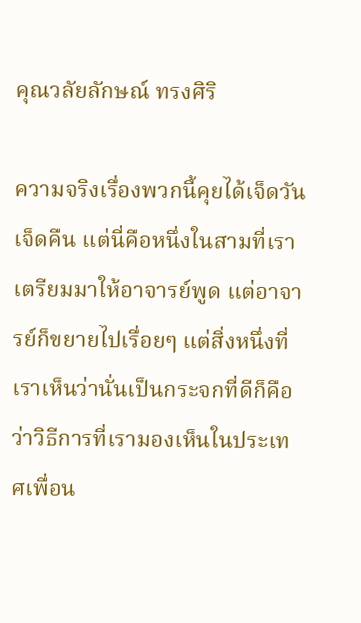คุณวลัยลักษณ์ ทรงศิริ

ความจริงเรื่องพวกนี้คุยได้เจ็ดวันเจ็ดคืน แต่นี่คือหนึ่งในสามที่เราเตรียมมาให้อาจารย์พูด แต่อาจารย์ก็ขยายไปเรื่อยๆ แต่สิ่งหนึ่งที่เราเห็นว่านั่นเป็นกระจกที่ดีก็คือว่าวิธีการที่เรามองเห็นในประเทศเพื่อน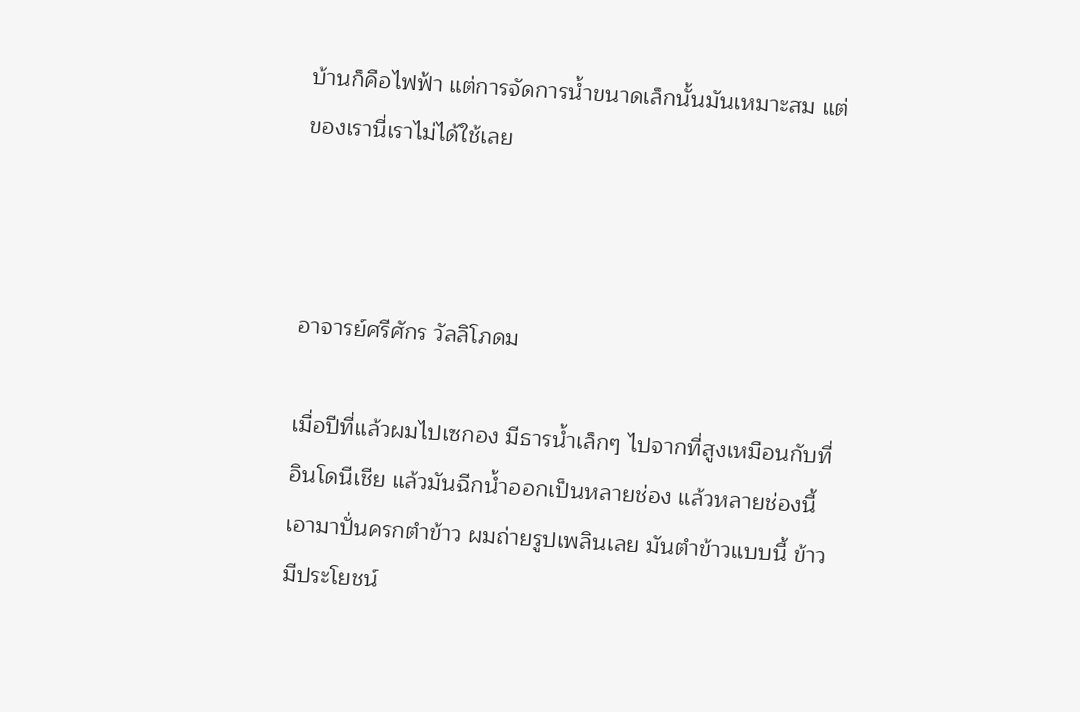บ้านก็คือไฟฟ้า แต่การจัดการน้ำขนาดเล็กนั้นมันเหมาะสม แต่ของเรานี่เราไม่ได้ใช้เลย



อาจารย์ศรีศักร วัลลิโภดม

เมื่อปีที่แล้วผมไปเซกอง มีธารน้ำเล็กๆ ไปจากที่สูงเหมือนกับที่อินโดนีเชีย แล้วมันฉีกน้ำออกเป็นหลายช่อง แล้วหลายช่องนี้เอามาปั่นครกตำข้าว ผมถ่ายรูปเพลินเลย มันตำข้าวแบบนี้ ข้าวมีประโยชน์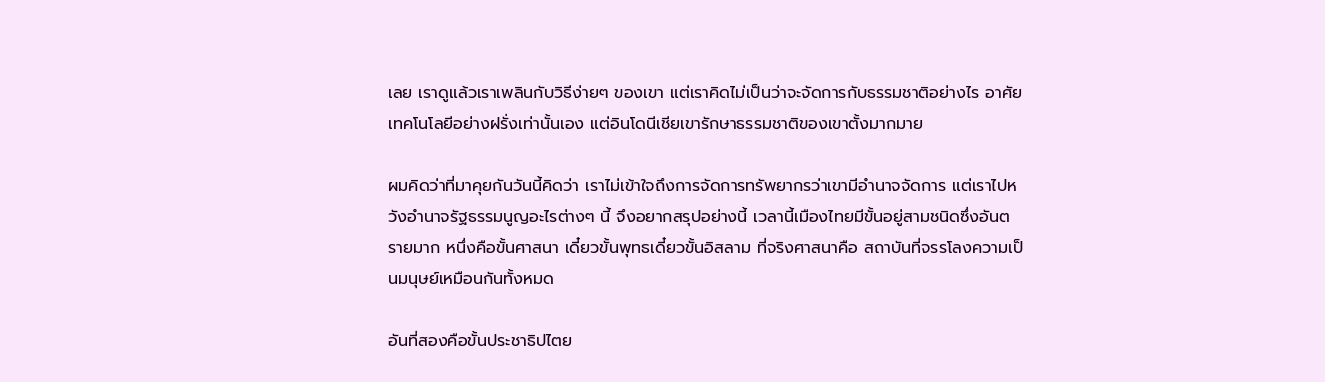เลย เราดูแล้วเราเพลินกับวิธีง่ายๆ ของเขา แต่เราคิดไม่เป็นว่าจะจัดการกับธรรมชาติอย่างไร อาศัยเทคโนโลยีอย่างฝรั่งเท่านั้นเอง แต่อินโดนีเชียเขารักษาธรรมชาติของเขาตั้งมากมาย

ผมคิดว่าที่มาคุยกันวันนี้คิดว่า เราไม่เข้าใจถึงการจัดการทรัพยากรว่าเขามีอำนาจจัดการ แต่เราไปหวังอำนาจรัฐธรรมนูญอะไรต่างๆ นี้ จึงอยากสรุปอย่างนี้ เวลานี้เมืองไทยมีขั้นอยู่สามชนิดซึ่งอันตรายมาก หนึ่งคือขั้นศาสนา เดี๋ยวขั้นพุทธเดี๋ยวขั้นอิสลาม ที่จริงศาสนาคือ สถาบันที่จรรโลงความเป็นมนุษย์เหมือนกันทั้งหมด

อันที่สองคือขั้นประชาธิปไตย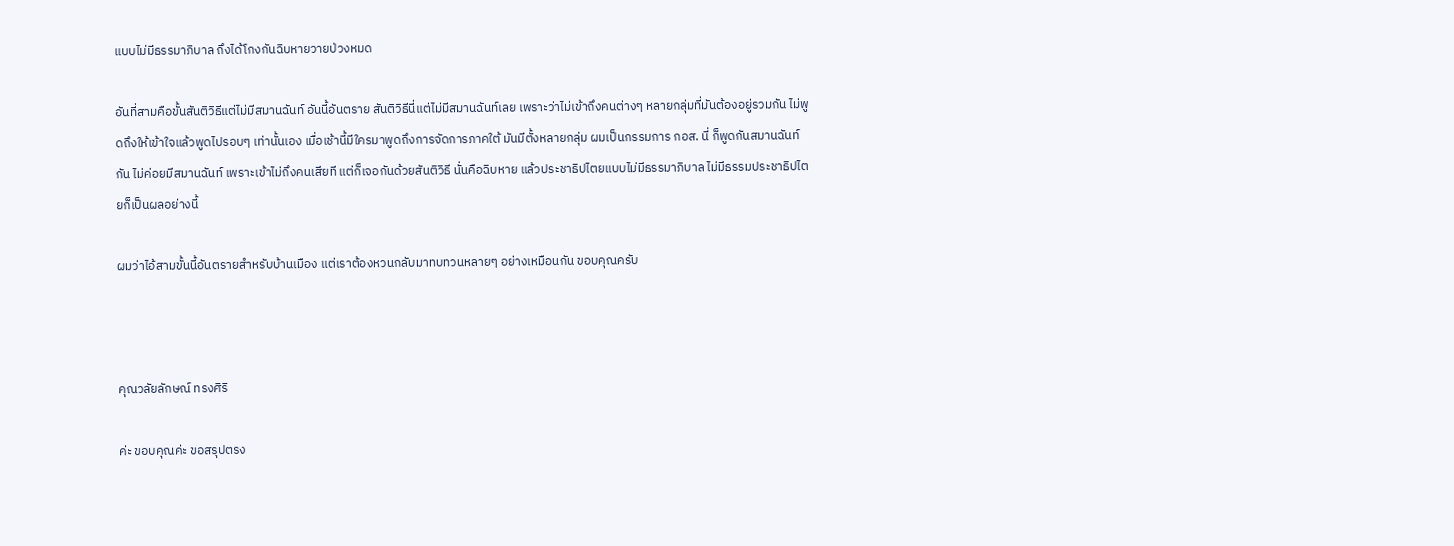แบบไม่มีธรรมาภิบาล ถึงได้โกงกันฉิบหายวายป่วงหมด

อันที่สามคือขั้นสันติวิธีแต่ไม่มีสมานฉันท์ อันนี้อันตราย สันติวิธีนี่แต่ไม่มีสมานฉันท์เลย เพราะว่าไม่เข้าถึงคนต่างๆ หลายกลุ่มที่มันต้องอยู่รวมกัน ไม่พูดถึงให้เข้าใจแล้วพูดไปรอบๆ เท่านั้นเอง เมื่อเช้านี้มีใครมาพูดถึงการจัดการภาคใต้ มันมีตั้งหลายกลุ่ม ผมเป็นกรรมการ กอส. นี่ ก็พูดกันสมานฉันท์กัน ไม่ค่อยมีสมานฉันท์ เพราะเข้าไม่ถึงคนเสียที แต่ก็เจอกันด้วยสันติวิธี นั่นคือฉิบหาย แล้วประชาธิปไตยแบบไม่มีธรรมาภิบาล ไม่มีธรรมประชาธิปไตยก็เป็นผลอย่างนี้

ผมว่าไอ้สามขั้นนี้อันตรายสำหรับบ้านเมือง แต่เราต้องหวนกลับมาทบทวนหลายๆ อย่างเหมือนกัน ขอบคุณครับ



คุณวลัยลักษณ์ ทรงศิริ

ค่ะ ขอบคุณค่ะ ขอสรุปตรง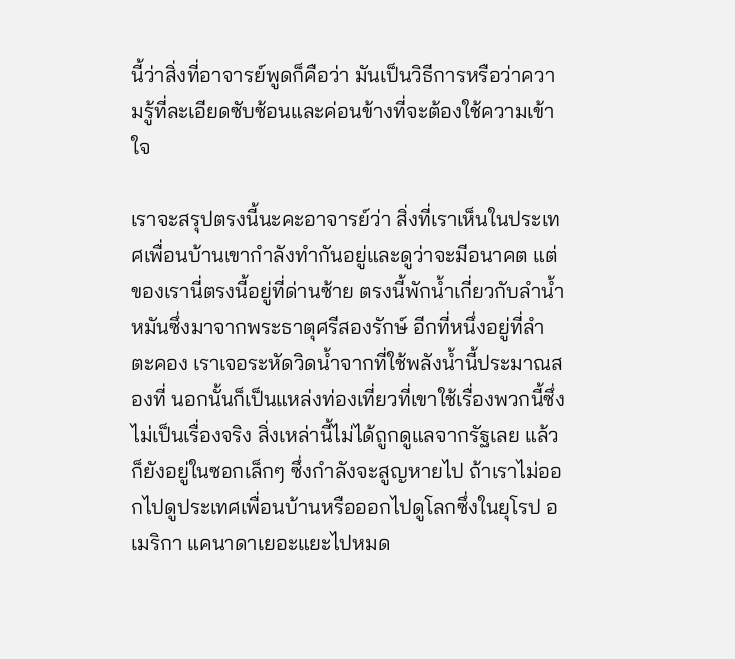นี้ว่าสิ่งที่อาจารย์พูดก็คือว่า มันเป็นวิธีการหรือว่าความรู้ที่ละเอียดซับซ้อนและค่อนข้างที่จะต้องใช้ความเข้าใจ

เราจะสรุปตรงนี้นะคะอาจารย์ว่า สิ่งที่เราเห็นในประเทศเพื่อนบ้านเขากำลังทำกันอยู่และดูว่าจะมีอนาคต แต่ของเรานี่ตรงนี้อยู่ที่ด่านซ้าย ตรงนี้พักน้ำเกี่ยวกับลำน้ำหมันซึ่งมาจากพระธาตุศรีสองรักษ์ อีกที่หนึ่งอยู่ที่ลำตะคอง เราเจอระหัดวิดน้ำจากที่ใช้พลังน้ำนี้ประมาณสองที่ นอกนั้นก็เป็นแหล่งท่องเที่ยวที่เขาใช้เรื่องพวกนี้ซึ่งไม่เป็นเรื่องจริง สิ่งเหล่านี้ไม่ได้ถูกดูแลจากรัฐเลย แล้วก็ยังอยู่ในซอกเล็กๆ ซึ่งกำลังจะสูญหายไป ถ้าเราไม่ออกไปดูประเทศเพื่อนบ้านหรือออกไปดูโลกซึ่งในยุโรป อเมริกา แคนาดาเยอะแยะไปหมด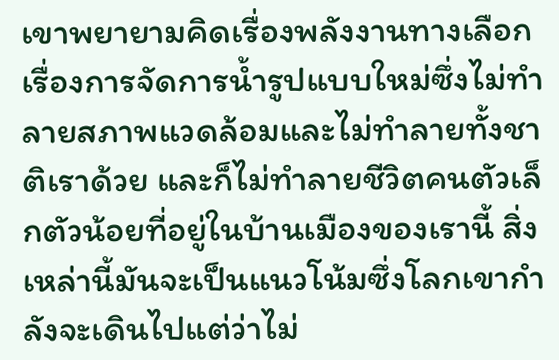เขาพยายามคิดเรื่องพลังงานทางเลือกเรื่องการจัดการน้ำรูปแบบใหม่ซึ่งไม่ทำลายสภาพแวดล้อมและไม่ทำลายทั้งชาติเราด้วย และก็ไม่ทำลายชีวิตคนตัวเล็กตัวน้อยที่อยู่ในบ้านเมืองของเรานี้ สิ่งเหล่านี้มันจะเป็นแนวโน้มซึ่งโลกเขากำลังจะเดินไปแต่ว่าไม่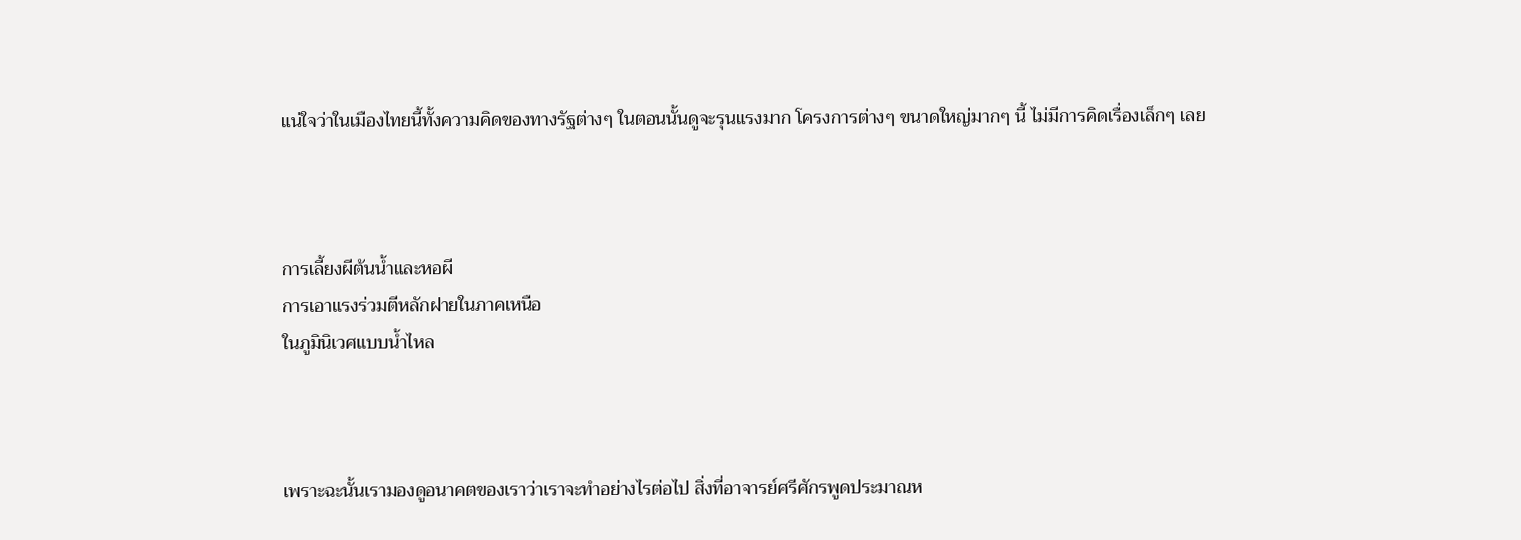แน่ใจว่าในเมืองไทยนี้ทั้งความคิดของทางรัฐต่างๆ ในตอนนั้นดูจะรุนแรงมาก โครงการต่างๆ ขนาดใหญ่มากๆ นี้ ไม่มีการคิดเรื่องเล็กๆ เลย



การเลี้ยงผีต้นน้ำและหอผี
การเอาแรงร่วมตีหลักฝายในภาคเหนือ
ในภูมินิเวศแบบน้ำไหล



เพราะฉะนั้นเรามองดูอนาคตของเราว่าเราจะทำอย่างไรต่อไป สิ่งที่อาจารย์ศรีศักรพูดประมาณห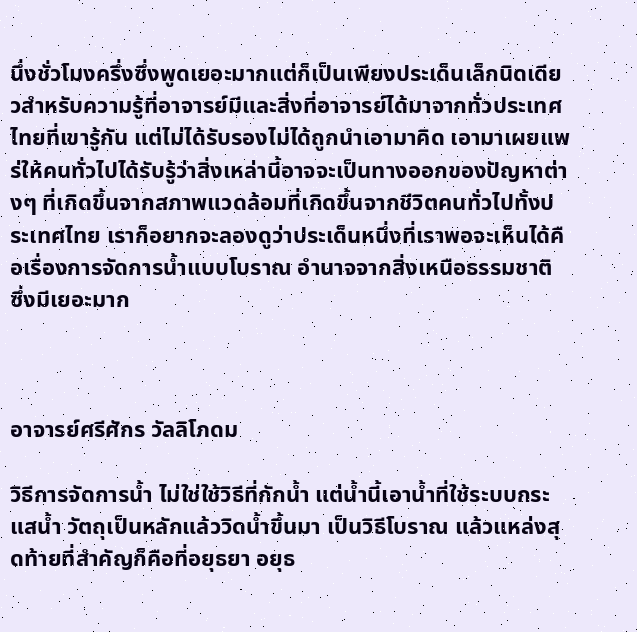นึ่งชั่วโมงครึ่งซึ่งพูดเยอะมากแต่ก็เป็นเพียงประเด็นเล็กนิดเดียวสำหรับความรู้ที่อาจารย์มีและสิ่งที่อาจารย์ได้มาจากทั่วประเทศไทยที่เขารู้กัน แต่ไม่ได้รับรองไม่ได้ถูกนำเอามาคิด เอามาเผยแพร่ให้คนทั่วไปได้รับรู้ว่าสิ่งเหล่านี้อาจจะเป็นทางออกของปัญหาต่างๆ ที่เกิดขึ้นจากสภาพแวดล้อมที่เกิดขึ้นจากชีวิตคนทั่วไปทั้งประเทศไทย เราก็อยากจะลองดูว่าประเด็นหนึ่งที่เราพอจะเห็นได้คือเรื่องการจัดการน้ำแบบโบราณ อำนาจจากสิ่งเหนือธรรมชาติ ซึ่งมีเยอะมาก



อาจารย์ศรีศักร วัลลิโภดม

วิธีการจัดการน้ำ ไม่ใช่ใช้วิธีที่กักน้ำ แต่น้ำนี้เอาน้ำที่ใช้ระบบกระแสน้ำ วัตถุเป็นหลักแล้ววิดน้ำขึ้นมา เป็นวิธีโบราณ แล้วแหล่งสุดท้ายที่สำคัญก็คือที่อยุธยา อยุธ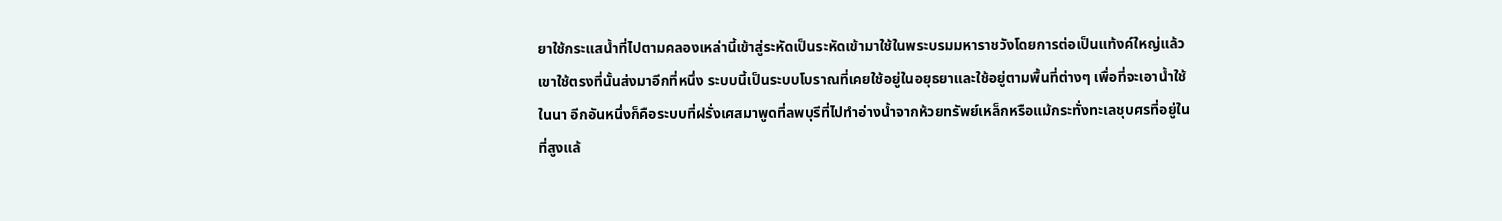ยาใช้กระแสน้ำที่ไปตามคลองเหล่านี้เข้าสู่ระหัดเป็นระหัดเข้ามาใช้ในพระบรมมหาราชวังโดยการต่อเป็นแท้งค์ใหญ่แล้วเขาใช้ตรงที่นั้นส่งมาอีกที่หนึ่ง ระบบนี้เป็นระบบโบราณที่เคยใช้อยู่ในอยุธยาและใช้อยู่ตามพื้นที่ต่างๆ เพื่อที่จะเอาน้ำใช้ในนา อีกอันหนึ่งก็คือระบบที่ฝรั่งเศสมาพูดที่ลพบุรีที่ไปทำอ่างน้ำจากห้วยทรัพย์เหล็กหรือแม้กระทั่งทะเลชุบศรที่อยู่ในที่สูงแล้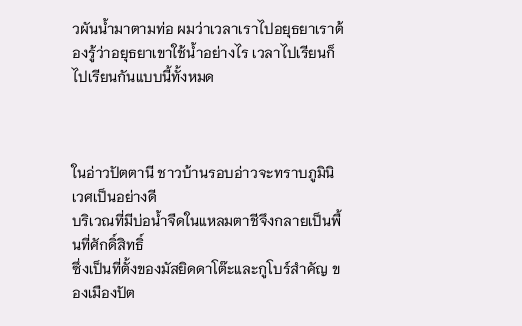วผันน้ำมาตามท่อ ผมว่าเวลาเราไปอยุธยาเราต้องรู้ว่าอยุธยาเขาใช้น้ำอย่างไร เวลาไปเรียนก็ไปเรียนกันแบบนี้ทั้งหมด



ในอ่าวปัตตานี ชาวบ้านรอบอ่าวจะทราบภูมินิเวศเป็นอย่างดี
บริเวณที่มีบ่อน้ำจืดในแหลมตาชีจึงกลายเป็นพื้นที่ศักดิ์สิทธิ์
ซึ่งเป็นที่ตั้งของมัสยิดดาโต๊ะและกูโบร์สำคัญ ของเมืองปัต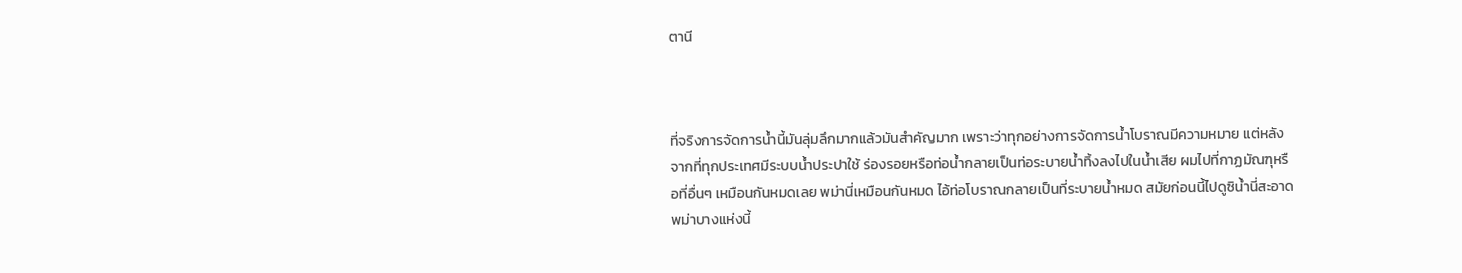ตานี



ที่จริงการจัดการน้ำนี้มันลุ่มลึกมากแล้วมันสำคัญมาก เพราะว่าทุกอย่างการจัดการน้ำโบราณมีความหมาย แต่หลังจากที่ทุกประเทศมีระบบน้ำประปาใช้ ร่องรอยหรือท่อน้ำกลายเป็นท่อระบายน้ำทิ้งลงไปในน้ำเสีย ผมไปที่กาฏมัณฑุหรือที่อื่นๆ เหมือนกันหมดเลย พม่านี่เหมือนกันหมด ไอ้ท่อโบราณกลายเป็นที่ระบายน้ำหมด สมัยก่อนนี้ไปดูซิน้ำนี่สะอาด พม่าบางแห่งนี้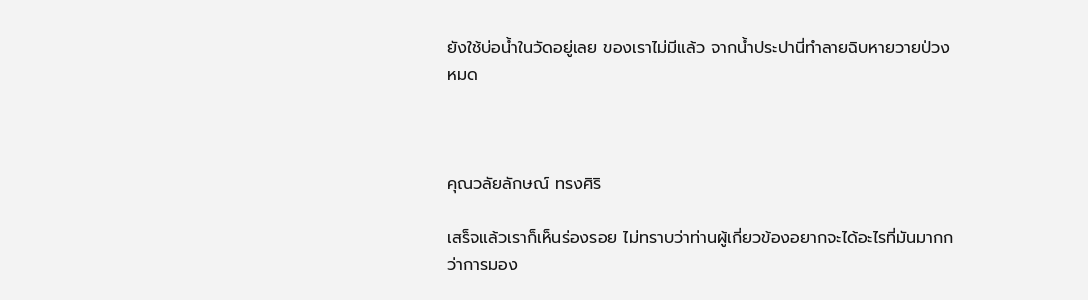ยังใช้บ่อน้ำในวัดอยู่เลย ของเราไม่มีแล้ว จากน้ำประปานี่ทำลายฉิบหายวายป่วงหมด



คุณวลัยลักษณ์ ทรงศิริ

เสร็จแล้วเราก็เห็นร่องรอย ไม่ทราบว่าท่านผู้เกี่ยวข้องอยากจะได้อะไรที่มันมากกว่าการมอง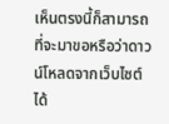เห็นตรงนี้ก็สามารถที่จะมาขอหรือว่าดาวน์โหลดจากเว็บไซต์ได้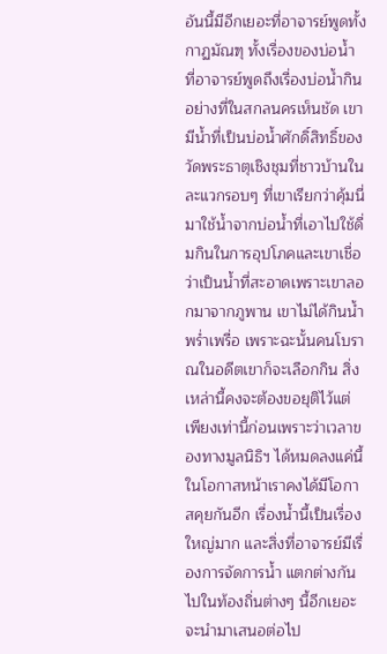อันนี้มีอีกเยอะที่อาจารย์พูดทั้งกาฏมัณฑุ ทั้งเรื่องของบ่อน้ำ ที่อาจารย์พูดถึงเรื่องบ่อน้ำกินอย่างที่ในสกลนครเห็นชัด เขามีน้ำที่เป็นบ่อน้ำศักดิ์สิทธิ์ของวัดพระธาตุเชิงชุมที่ชาวบ้านในละแวกรอบๆ ที่เขาเรียกว่าคุ้มนี่มาใช้น้ำจากบ่อน้ำที่เอาไปใช้ดื่มกินในการอุปโภคและเขาเชื่อว่าเป็นน้ำที่สะอาดเพราะเขาลอกมาจากภูพาน เขาไม่ได้กินน้ำพร่ำเพรื่อ เพราะฉะนั้นคนโบราณในอดีตเขาก็จะเลือกกิน สิ่งเหล่านี้คงจะต้องขอยุติไว้แต่เพียงเท่านี้ก่อนเพราะว่าเวลาของทางมูลนิธิฯ ได้หมดลงแค่นี้ ในโอกาสหน้าเราคงได้มีโอกาสคุยกันอีก เรื่องน้ำนี้เป็นเรื่องใหญ่มาก และสิ่งที่อาจารย์มีเรื่องการจัดการน้ำ แตกต่างกันไปในท้องถิ่นต่างๆ นี้อีกเยอะ จะนำมาเสนอต่อไป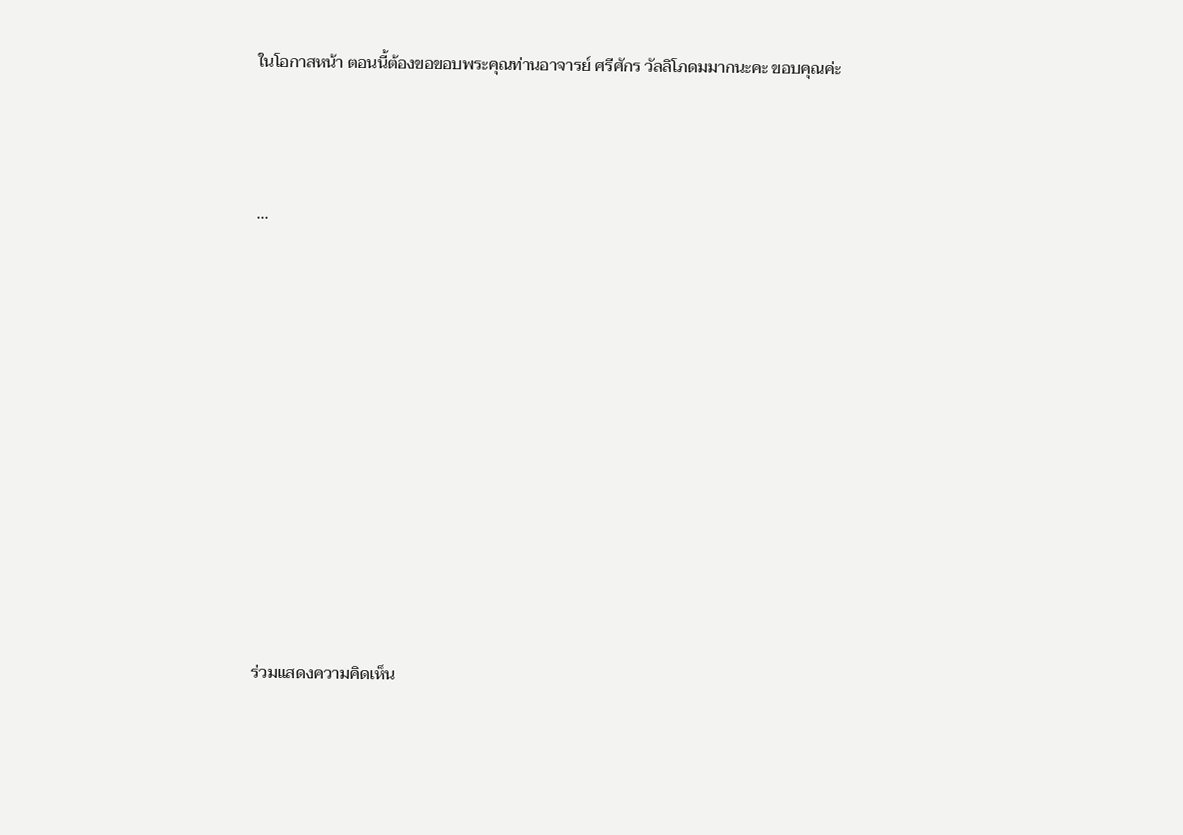ในโอกาสหน้า ตอนนี้ต้องขอขอบพระคุณท่านอาจารย์ ศรีศักร วัลลิโภดมมากนะคะ ขอบคุณค่ะ



...











ร่วมแสดงความคิดเห็น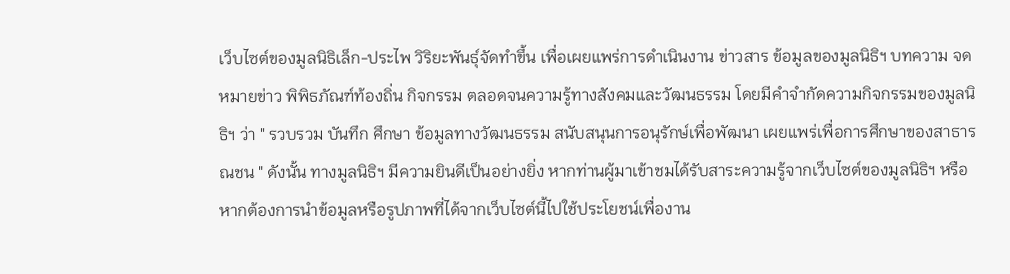เว็บไซต์ของมูลนิธิเล็ก-ประไพ วิริยะพันธุ์จัดทำขึ้น เพื่อเผยแพร่การดำเนินงาน ข่าวสาร ข้อมูลของมูลนิธิฯ บทความ จดหมายข่าว พิพิธภัณฑ์ท้องถิ่น กิจกรรม ตลอดจนความรู้ทางสังคมและวัฒนธรรม โดยมีคำจำกัดความกิจกรรมของมูลนิธิฯ ว่า " รวบรวม บันทึก ศึกษา ข้อมูลทางวัฒนธรรม สนับสนุนการอนุรักษ์เพื่อพัฒนา เผยแพร่เพื่อการศึกษาของสาธารณชน " ดังนั้น ทางมูลนิธิฯ มีความยินดีเป็นอย่างยิ่ง หากท่านผู้มาเข้าชมได้รับสาระความรู้จากเว็บไซต์ของมูลนิธิฯ หรือหากต้องการนำข้อมูลหรือรูปภาพที่ได้จากเว็บไซต์นี้ไปใช้ประโยชน์เพื่องาน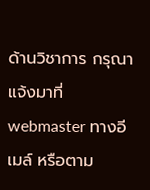ด้านวิชาการ กรุณาแจ้งมาที่ webmaster ทางอีเมล์ หรือตาม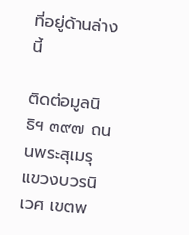ที่อยู่ด้านล่างนี้

ติดต่อมูลนิธิฯ ๓๙๗ ถนนพระสุเมรุ แขวงบวรนิเวศ เขตพ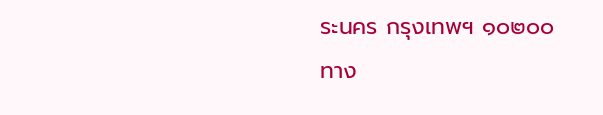ระนคร กรุงเทพฯ ๑๐๒๐๐
ทาง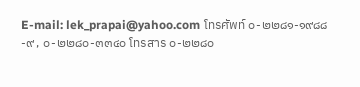E-mail: lek_prapai@yahoo.com โทรศัพท์ ๐-๒๒๘๑-๑๙๘๘-๙ , ๐-๒๒๘๐-๓๓๔๐ โทรสาร ๐-๒๒๘๐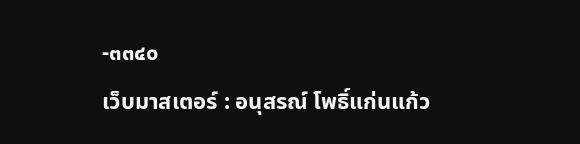-๓๓๔๐
เว็บมาสเตอร์ : อนุสรณ์ โพธิ์แก่นแก้ว